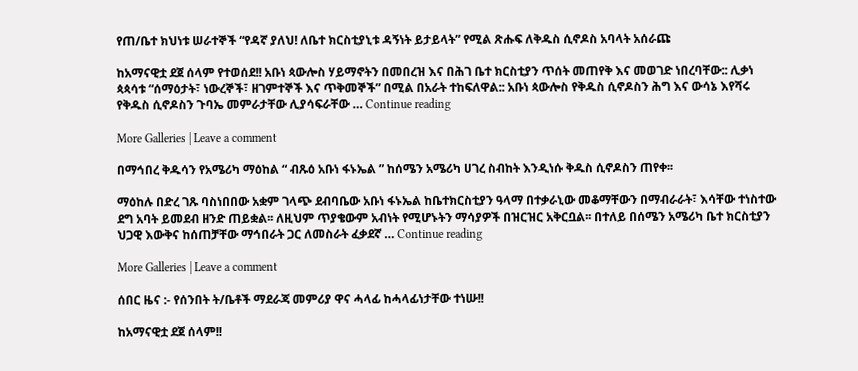የጠ/ቤተ ክህነቱ ሠራተኞች “የዳኛ ያለህ! ለቤተ ክርስቲያኒቱ ዳኝነት ይታይላት” የሚል ጽሑፍ ለቅዱስ ሲኖዶስ አባላት አሰራጩ

ከአማናዊቷ ደጀ ሰላም የተወሰደ!! አቡነ ጳውሎስ ሃይማኖትን በመበረዝ እና በሕገ ቤተ ክርስቲያን ጥሰት መጠየቅ እና መወገድ ነበረባቸው:: ሊቃነ ጳጳሳቱ “ሰማዕታት፣ ነውረኞች፣ ዘገምተኞች እና ጥቅመኞች” በሚል በአራት ተከፍለዋል:: አቡነ ጳውሎስ የቅዱስ ሲኖዶስን ሕግ እና ውሳኔ እየሻሩ የቅዱስ ሲኖዶስን ጉባኤ መምራታቸው ሊያሳፍራቸው … Continue reading

More Galleries | Leave a comment

በማኅበረ ቅዱሳን የአሜሪካ ማዕከል “ ብጹዕ አቡነ ፋኑኤል ” ከሰሜን አሜሪካ ሀገረ ስብከት እንዲነሱ ቅዱስ ሲኖዶስን ጠየቀ፡፡

ማዕከሉ በድረ ገጹ ባስነበበው አቋም ገላጭ ደብባቤው አቡነ ፋኑኤል ከቤተክርስቲያን ዓላማ በተቃራኒው መቆማቸውን በማብራራት፣ እሳቸው ተነስተው ደግ አባት ይመደብ ዘንድ ጠይቋል፡፡ ለዚህም ጥያቄውም አብነት የሚሆኑትን ማሳያዎች በዝርዝር አቅርቧል፡፡ በተለይ በሰሜን አሜሪካ ቤተ ክርስቲያን ህጋዊ እውቅና ከሰጠቻቸው ማኅበራት ጋር ለመስራት ፈቃደኛ … Continue reading

More Galleries | Leave a comment

ሰበር ዜና :- የሰንበት ት/ቤቶች ማደራጃ መምሪያ ዋና ሓላፊ ከሓላፊነታቸው ተነሡ!!

ከአማናዊቷ ደጀ ሰላም!!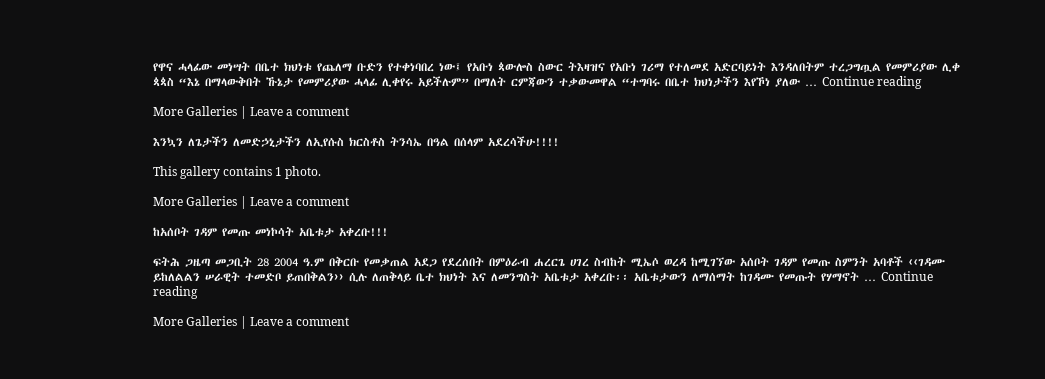የዋና ሓላፊው መነሣት በቤተ ክህነቱ የጨለማ ቡድን የተቀነባበረ ነው፤ የአቡነ ጳውሎስ ስውር ትእዛዝና የአቡነ ገሪማ የተለመደ አድርባይነት እንዳለበትም ተረጋግጧል የመምሪያው ሊቀ ጳጳስ “እኔ በማላውቅበት ኹኔታ የመምሪያው ሓላፊ ሊቀየሩ አይችሉም” በማለት ርምጃውን ተቃውመዋል “ተግባሩ በቤተ ክህነታችን እየኾነ ያለው … Continue reading

More Galleries | Leave a comment

እንኳን ለጌታችን ለመድኃኒታችን ለኢየሱስ ክርስቶስ ትንሳኤ በዓል በሰላም አደረሳችሁ!!!!

This gallery contains 1 photo.

More Galleries | Leave a comment

ከአሰቦት ገዳም የመጡ መነኮሳት አቤቱታ አቀረቡ!!!

ፍትሕ ጋዜጣ መጋቢት 28 2004 ዓ.ም በቅርቡ የመቃጠል አደጋ የደረሰበት በምዕራብ ሐረርጌ ሀገረ ስብከት ሚኤሶ ወረዳ ከሚገኘው አሰቦት ገዳም የመጡ ስምንት አባቶች ‹‹ገዳሙ ይከለልልን ሠራዊት ተመድቦ ይጠበቅልን›› ሲሉ ለጠቅላይ ቤተ ክህነት እና ለመንግስት አቤቱታ አቀረቡ፡፡ አቤቱታውን ለማሰማት ከገዳሙ የመጡት የሃማኖት … Continue reading

More Galleries | Leave a comment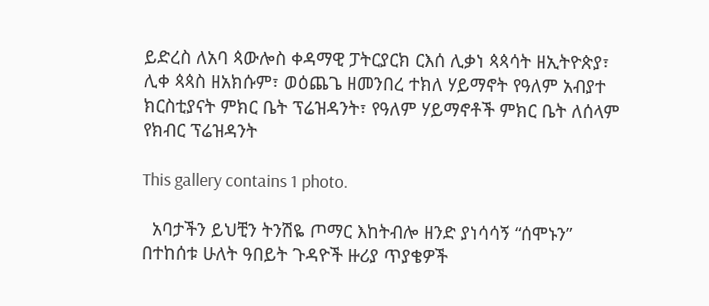ይድረስ ለአባ ጳውሎስ ቀዳማዊ ፓትርያርክ ርእሰ ሊቃነ ጳጳሳት ዘኢትዮጵያ፣ ሊቀ ጳጳስ ዘአክሱም፣ ወዕጨጌ ዘመንበረ ተክለ ሃይማኖት የዓለም አብያተ ክርስቲያናት ምክር ቤት ፕሬዝዳንት፣ የዓለም ሃይማኖቶች ምክር ቤት ለሰላም የክብር ፕሬዝዳንት

This gallery contains 1 photo.

  አባታችን ይህቺን ትንሽዬ ጦማር እከትብሎ ዘንድ ያነሳሳኝ “ሰሞኑን” በተከሰቱ ሁለት ዓበይት ጉዳዮች ዙሪያ ጥያቄዎች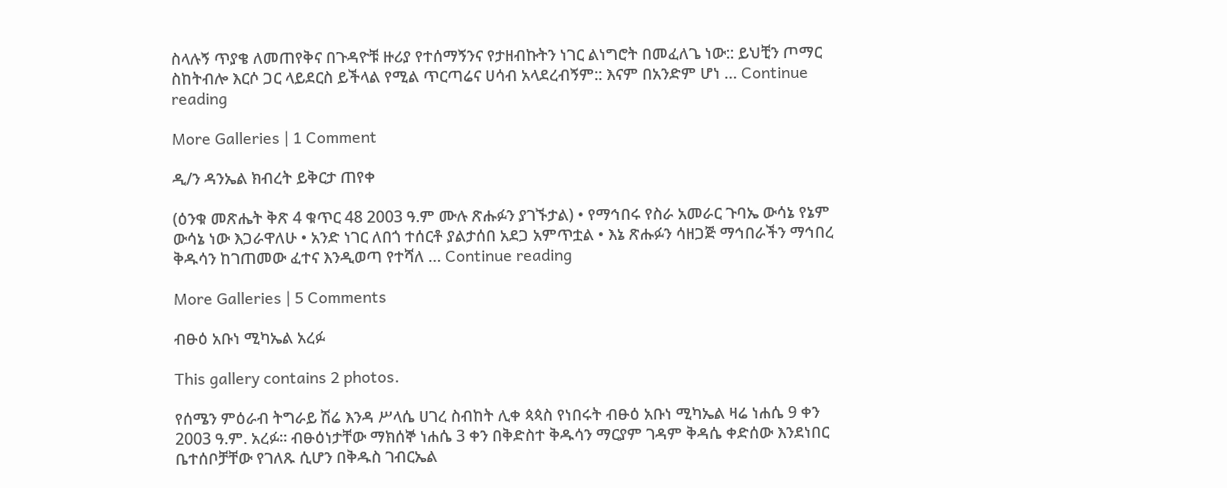ስላሉኝ ጥያቄ ለመጠየቅና በጉዳዮቹ ዙሪያ የተሰማኝንና የታዘብኩትን ነገር ልነግሮት በመፈለጌ ነው:: ይህቺን ጦማር ስከትብሎ እርሶ ጋር ላይደርስ ይችላል የሚል ጥርጣሬና ሀሳብ አላደረብኝም:: እናም በአንድም ሆነ … Continue reading

More Galleries | 1 Comment

ዲ/ን ዳንኤል ክብረት ይቅርታ ጠየቀ

(ዕንቁ መጽሔት ቅጽ 4 ቁጥር 48 2003 ዓ.ም ሙሉ ጽሑፉን ያገኙታል) • የማኅበሩ የስራ አመራር ጉባኤ ውሳኔ የኔም ውሳኔ ነው እጋራዋለሁ • አንድ ነገር ለበጎ ተሰርቶ ያልታሰበ አደጋ አምጥቷል • እኔ ጽሑፉን ሳዘጋጅ ማኅበራችን ማኅበረ ቅዱሳን ከገጠመው ፈተና እንዲወጣ የተሻለ … Continue reading

More Galleries | 5 Comments

ብፁዕ አቡነ ሚካኤል አረፉ

This gallery contains 2 photos.

የሰሜን ምዕራብ ትግራይ ሽሬ እንዳ ሥላሴ ሀገረ ስብከት ሊቀ ጳጳስ የነበሩት ብፁዕ አቡነ ሚካኤል ዛሬ ነሐሴ 9 ቀን 2003 ዓ.ም. አረፉ፡፡ ብፁዕነታቸው ማክሰኞ ነሐሴ 3 ቀን በቅድስተ ቅዱሳን ማርያም ገዳም ቅዳሴ ቀድሰው እንደነበር ቤተሰቦቻቸው የገለጹ ሲሆን በቅዱስ ገብርኤል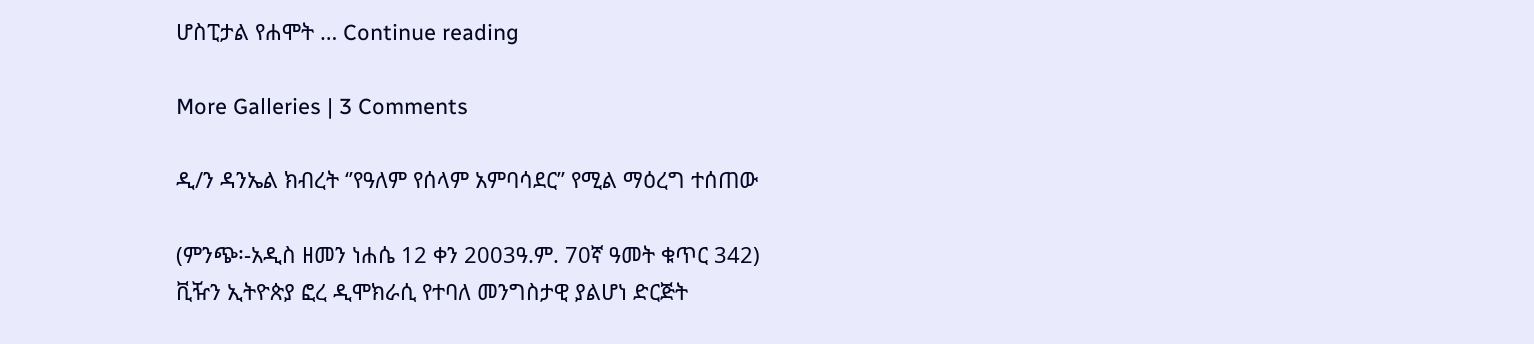ሆስፒታል የሐሞት … Continue reading

More Galleries | 3 Comments

ዲ/ን ዳንኤል ክብረት ‘’የዓለም የሰላም አምባሳደር’’ የሚል ማዕረግ ተሰጠው

(ምንጭ፡-አዲስ ዘመን ነሐሴ 12 ቀን 2003ዓ.ም. 70ኛ ዓመት ቁጥር 342)
ቪዥን ኢትዮጵያ ፎረ ዲሞክራሲ የተባለ መንግስታዊ ያልሆነ ድርጅት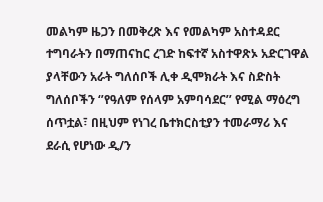መልካም ዜጋን በመቅረጽ እና የመልካም አስተዳደር ተግባራትን በማጠናከር ረገድ ከፍተኛ አስተዋጽኦ አድርገዋል ያላቸውን አራት ግለሰቦች ሊቀ ዲሞክራት እና ስድስት ግለሰቦችን ‘’የዓለም የሰላም አምባሳደር’’ የሚል ማዕረግ ሰጥቷል፣ በዚህም የነገረ ቤተክርስቲያን ተመራማሪ እና ደራሲ የሆነው ዲ/ን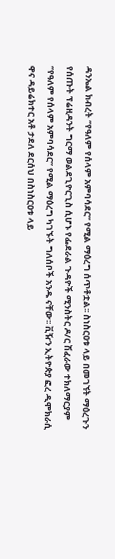ዳንኤል ክብረት ‘’የዓለም የሰላም አምባሳደር’’ የሚል ማዕረግ ሰጥቶቷል፡፡ ስነስርዐቱ ላይ በመገኘት ማዕረጉን የሰጡት ፕሬዚዳንት ግርማ ወልደጊዮርጊስ ሲሆኑ የፌደራል ጉዳዮች ሚንስትር ዶ/ር ሽፈራው ተክለማርያም ‘’የዓለም የሰላም አምባሳደር’’ የሚል ማዕረግ ካገኙት ግለሰቦች አንዱ ናቸው፡፡ ቪዥን ኢትዮጵያ ፎረ ዲሞክራሲ ዋና ዳይሬክተር አቶ ታደለ ደርሰህ በስነስርዐቱ ላይ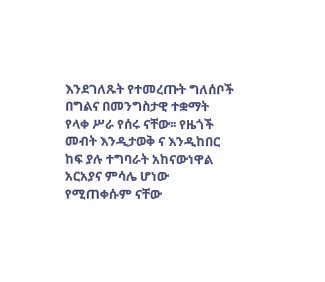እንደገለጹት የተመረጡት ግለሰቦች በግልና በመንግስታዊ ተቋማት የላቀ ሥራ የሰሩ ናቸው፡፡ የዜጎች መብት እንዲታወቅ ና እንዲከበር ከፍ ያሉ ተግባራት አከናውነዋል አርአያና ምሳሌ ሆነው የሚጠቀሱም ናቸው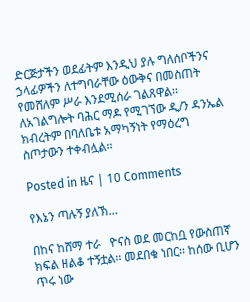ድርጅታችን ወደፊትም እንዲህ ያሉ ግለሰቦችንና ኃላፊዎችን ለተግባራቸው ዕውቅና በመስጠት የመሸለም ሥራ እንደሚሰራ ገልጸዋል፡፡ ለአገልግሎት ባሕር ማዶ የሚገኘው ዲ/ን ዳንኤል ክብረትም በባለቤቱ አማካኝነት የማዕረግ ስጦታውን ተቀብሏል፡፡

Posted in ዜና | 10 Comments

የእኔን ጣሉኝ ያለኽ…

በከና ከሸማ ተራ   ዮናስ ወደ መርከቧ የውስጠኛ ክፍል ዘልቆ ተኝቷል፡፡ መደበቁ ነበር፡፡ ከሰው ቢሆን ጥሩ ነው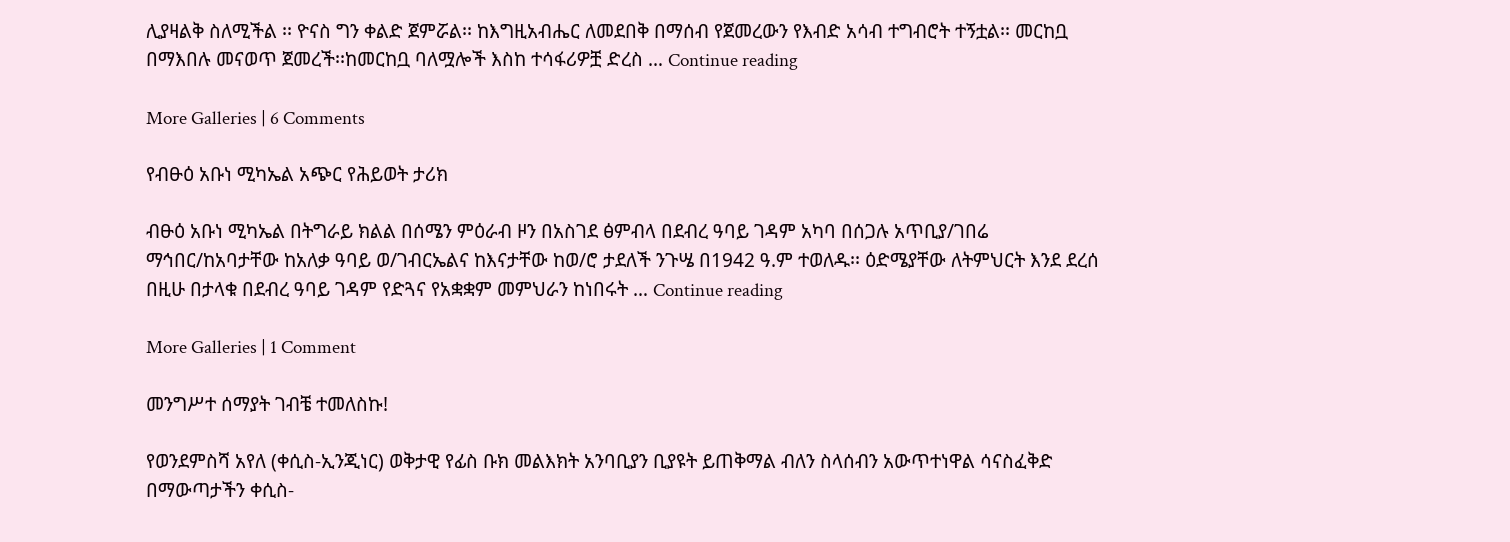ሊያዛልቅ ስለሚችል ፡፡ ዮናስ ግን ቀልድ ጀምሯል፡፡ ከእግዚአብሔር ለመደበቅ በማሰብ የጀመረውን የእብድ አሳብ ተግብሮት ተኝቷል፡፡ መርከቧ በማእበሉ መናወጥ ጀመረች፡፡ከመርከቧ ባለሟሎች እስከ ተሳፋሪዎቿ ድረስ … Continue reading

More Galleries | 6 Comments

የብፁዕ አቡነ ሚካኤል አጭር የሕይወት ታሪክ

ብፁዕ አቡነ ሚካኤል በትግራይ ክልል በሰሜን ምዕራብ ዞን በአስገደ ፅምብላ በደብረ ዓባይ ገዳም አካባ በሰጋሉ አጥቢያ/ገበሬ ማኅበር/ከአባታቸው ከአለቃ ዓባይ ወ/ገብርኤልና ከእናታቸው ከወ/ሮ ታደለች ንጉሤ በ1942 ዓ.ም ተወለዱ፡፡ ዕድሜያቸው ለትምህርት እንደ ደረሰ በዚሁ በታላቁ በደብረ ዓባይ ገዳም የድጓና የአቋቋም መምህራን ከነበሩት … Continue reading

More Galleries | 1 Comment

መንግሥተ ሰማያት ገብቼ ተመለስኩ!

የወንደምስሻ አየለ (ቀሲስ-ኢንጂነር) ወቅታዊ የፊስ ቡክ መልእክት አንባቢያን ቢያዩት ይጠቅማል ብለን ስላሰብን አውጥተነዋል ሳናስፈቅድ በማውጣታችን ቀሲስ-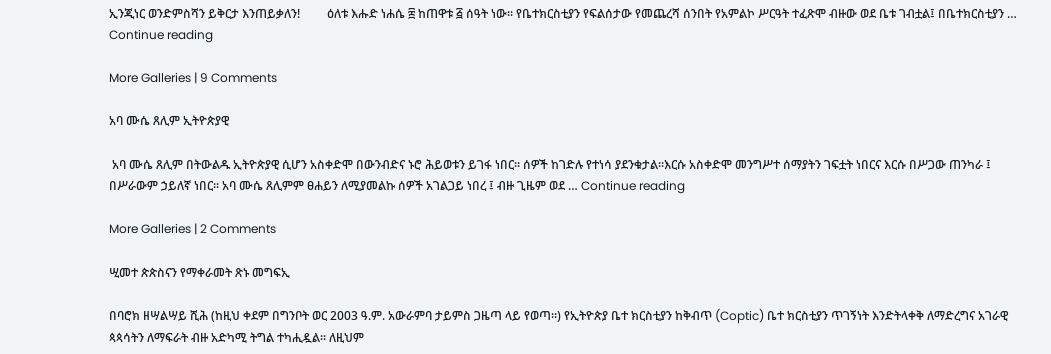ኢንጂነር ወንድምስሻን ይቅርታ እንጠይቃለን!         ዕለቱ እሑድ ነሐሴ ፰ ከጠዋቱ ፭ ሰዓት ነው። የቤተክርስቲያን የፍልሰታው የመጨረሻ ሰንበት የአምልኮ ሥርዓት ተፈጽሞ ብዙው ወደ ቤቱ ገብቷል፤ በቤተክርስቲያን … Continue reading

More Galleries | 9 Comments

አባ ሙሴ ጸሊም ኢትዮጵያዊ

 አባ ሙሴ ጸሊም በትውልዱ ኢትዮጵያዊ ሲሆን አስቀድሞ በውንብድና ኑሮ ሕይወቱን ይገፋ ነበር፡፡ ሰዎች ከገድሉ የተነሳ ያደንቁታል፡፡እርሱ አስቀድሞ መንግሥተ ሰማያትን ገፍቷት ነበርና እርሱ በሥጋው ጠንካራ ፤ በሥራውም ኃይለኛ ነበር፡፡ አባ ሙሴ ጸሊምም ፀሐይን ለሚያመልኩ ሰዎች አገልጋይ ነበረ ፤ ብዙ ጊዜም ወደ … Continue reading

More Galleries | 2 Comments

ሢመተ ጵጵስናን የማቀራመት ጽኑ መግፍኢ

በባሮክ ዘሣልሣይ ሺሕ (ከዚህ ቀደም በግንቦት ወር 2003 ዓ.ም. አውራምባ ታይምስ ጋዜጣ ላይ የወጣ፡፡) የኢትዮጵያ ቤተ ክርስቲያን ከቅብጥ (Coptic) ቤተ ክርስቲያን ጥገኝነት እንድትላቀቅ ለማድረግና አገራዊ ጳጳሳትን ለማፍራት ብዙ አድካሚ ትግል ተካሒዷል፡፡ ለዚህም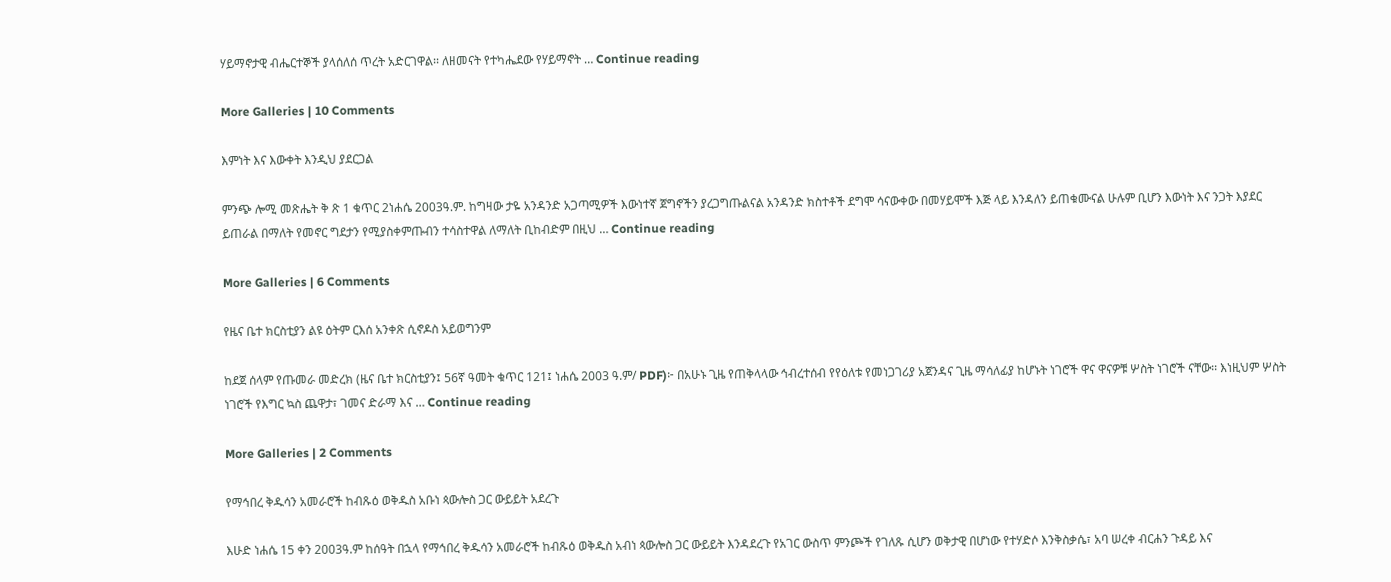ሃይማኖታዊ ብሔርተኞች ያላሰለሰ ጥረት አድርገዋል፡፡ ለዘመናት የተካሔደው የሃይማኖት … Continue reading

More Galleries | 10 Comments

እምነት እና እውቀት እንዲህ ያደርጋል

ምንጭ ሎሚ መጽሔት ቅ ጽ 1 ቁጥር 2ነሐሴ 2003ዓ.ም. ከግዛው ታዬ አንዳንድ አጋጣሚዎች እውነተኛ ጀግኖችን ያረጋግጡልናል አንዳንድ ክስተቶች ደግሞ ሳናውቀው በመሃይሞች እጅ ላይ እንዳለን ይጠቁሙናል ሁሉም ቢሆን እውነት እና ንጋት እያደር ይጠራል በማለት የመኖር ግደታን የሚያስቀምጡብን ተሳስተዋል ለማለት ቢከብድም በዚህ … Continue reading

More Galleries | 6 Comments

የዜና ቤተ ክርስቲያን ልዩ ዕትም ርእሰ አንቀጽ ሲኖዶስ አይወግንም

ከደጀ ሰላም የጡመራ መድረክ (ዜና ቤተ ክርስቲያን፤ 56ኛ ዓመት ቁጥር 121፤ ነሐሴ 2003 ዓ.ም/ PDF)፦ በአሁኑ ጊዜ የጠቅላላው ኅብረተሰብ የየዕለቱ የመነጋገሪያ አጀንዳና ጊዜ ማሳለፊያ ከሆኑት ነገሮች ዋና ዋናዎቹ ሦስት ነገሮች ናቸው፡፡ እነዚህም ሦስት ነገሮች የእግር ኳስ ጨዋታ፣ ገመና ድራማ እና … Continue reading

More Galleries | 2 Comments

የማኅበረ ቅዱሳን አመራሮች ከብጹዕ ወቅዱስ አቡነ ጳውሎስ ጋር ውይይት አደረጉ

እሁድ ነሐሴ 15 ቀን 2003ዓ.ም ከሰዓት በኋላ የማኅበረ ቅዱሳን አመራሮች ከብጹዕ ወቅዱስ አብነ ጳውሎስ ጋር ውይይት እንዳደረጉ የአገር ውስጥ ምንጮች የገለጹ ሲሆን ወቅታዊ በሆነው የተሃድሶ እንቅስቃሴ፣ አባ ሠረቀ ብርሐን ጉዳይ እና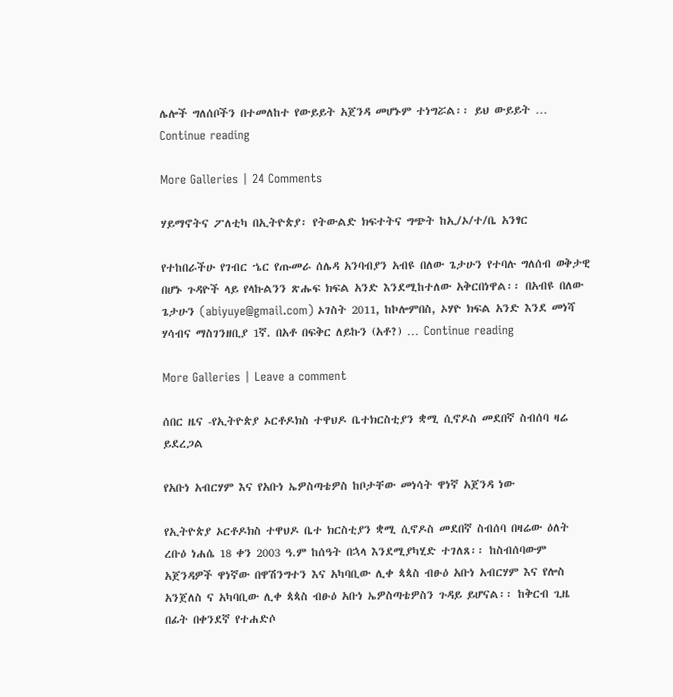ሌሎች ግለሰቦችን በተመለከተ የውይይት አጀንዳ መሆኑም ተነግሯል፡፡ ይህ ውይይት … Continue reading

More Galleries | 24 Comments

ሃይማኖትና ፖለቲካ በኢትዮጵያ፡ የትውልድ ክፍተትና ግጭት ከኢ/ኦ/ተ/ቤ አንፃር

የተከበራችሁ የገብር ኄር የጡመራ ሰሌዳ አንባብያን አብዩ በለው ጌታሁን የተባሉ ግለሰብ ወቅታዊ በሆኑ ጉዳዮች ላይ የላኩልንን ጽሑፍ ክፍል አንድ እንደሚከተለው አቅርበነዋል፡፡ በአብዩ በለው ጌታሁን (abiyuye@gmail.com) ኦገስት 2011, ከኮሎምበስ, ኦሃዮ ክፍል አንድ እንደ መነሻ ሃሳብና ማስገንዘቢያ 1ኛ. በአቶ በፍቅር ለይኩን (አቶ?) … Continue reading

More Galleries | Leave a comment

ሰበር ዜና -የኢትዮጵያ ኦርቶዶክስ ተዋህዶ ቤተክርስቲያን ቋሚ ሲኖዶስ መደበኛ ስብሰባ ዛሬ ይደረጋል

የአቡነ አብርሃም እና የአቡነ ኤዎስጣቴዎስ ከቦታቸው መነሳት ዋነኛ አጀንዳ ነው

የኢትዮጵያ ኦርቶዶክስ ተዋህዶ ቤተ ክርስቲያን ቋሚ ሲኖዶስ መደበኛ ስብሰባ በዛሬው ዕለት ረቡዕ ነሐሴ 18 ቀን 2003 ዓ.ም ከሰዓት በኋላ እንደሚያካሂድ ተገለጸ፡፡ ከስብሰባውም አጀንዳዎች ዋነኛው በዋሽንግተን እና አካባቢው ሊቀ ጳጳስ ብፁዕ አቡነ አብርሃም እና የሎስ አንጀለስ ና አካባቢው ሊቀ ጳጳስ ብፁዕ አቡነ ኤዎስጣቴዎስን ጉዳይ ይሆናል፡፡ ከቅርብ ጊዜ በፊት በቀንደኛ የተሐድሶ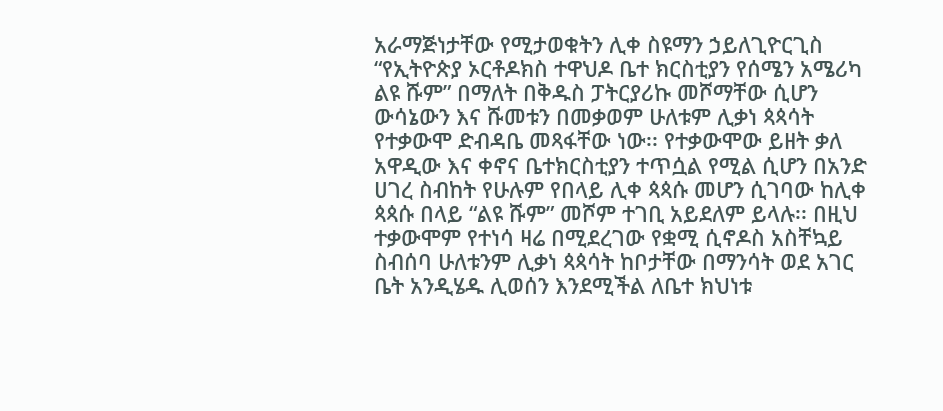አራማጅነታቸው የሚታወቁትን ሊቀ ስዩማን ኃይለጊዮርጊስ “የኢትዮጵያ ኦርቶዶክስ ተዋህዶ ቤተ ክርስቲያን የሰሜን አሜሪካ ልዩ ሹም” በማለት በቅዱስ ፓትርያሪኩ መሾማቸው ሲሆን ውሳኔውን እና ሹመቱን በመቃወም ሁለቱም ሊቃነ ጳጳሳት የተቃውሞ ድብዳቤ መጻፋቸው ነው፡፡ የተቃውሞው ይዘት ቃለ አዋዲው እና ቀኖና ቤተክርስቲያን ተጥሷል የሚል ሲሆን በአንድ ሀገረ ስብከት የሁሉም የበላይ ሊቀ ጳጳሱ መሆን ሲገባው ከሊቀ ጳጳሱ በላይ “ልዩ ሹም” መሾም ተገቢ አይደለም ይላሉ፡፡ በዚህ ተቃውሞም የተነሳ ዛሬ በሚደረገው የቋሚ ሲኖዶስ አስቸኳይ ስብሰባ ሁለቱንም ሊቃነ ጳጳሳት ከቦታቸው በማንሳት ወደ አገር ቤት አንዲሄዱ ሊወሰን እንደሚችል ለቤተ ክህነቱ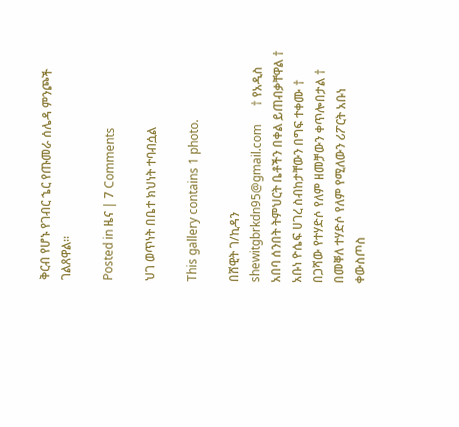ቅርብ የሆኑ የገብር ኄር የጡመራ ሰሌዳ ምንጮች ገልጸዋል፡፡

Posted in ዜና | 7 Comments

ህገ ወጥነት በቤተ ክህነት ተባብሷል

This gallery contains 1 photo.

በሸዊት ገ/ኪዳን     shewitgbrkdn95@gmail.com      † የአዲስ አበባ ሰንበት ትምህርት ቤቶችን በቀል ይጠብቃቸዋል † አቡነ ዮሴፍ ሀገረ ስብከታቸውን በግፍ ተቀሙ † በጋሻው የተሃድሶ የለም ዘመቻውን ቀጥሎበታል † በመቐለ ተሃድሶ የለም የሚለውን ሪፖርት አቡነ ቀውስጦስ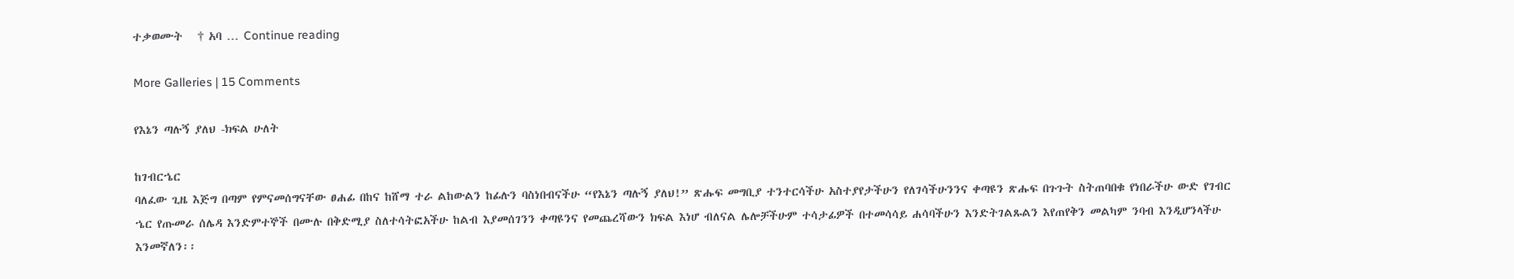ተቃወሙት   † አባ … Continue reading

More Galleries | 15 Comments

የእኔን ጣሉኝ ያለህ -ክፍል ሁለት

ከገብርኄር
ባለፈው ጊዜ እጅግ በጣም የምናመሰግናቸው ፀሐፊ በከና ከሸማ ተራ ልከውልን ከፊሉን ባስነበብናችሁ “የእኔን ጣሉኝ ያለህ!” ጽሑፍ መግቢያ ተንተርሳችሁ አስተያየታችሁን የለገሳችሁንንና ቀጣዩን ጽሑፍ በጉጉት ስትጠባበቁ የነበራችሁ ውድ የገብር ኄር የጡመራ ሰሌዳ እንድምተኞች በሙሉ በቅድሚያ ስለተሳትፎአችሁ ከልብ እያመሰገንን ቀጣዩንና የመጨረሻውን ክፍል እነሆ ብለናል ሌሎቻችሁም ተሳታፊዎች በተመሳሳይ ሐሳባችሁን እንድትገልጹልን እየጠየቅን መልካም ንባብ እንዲሆንላችሁ እንመኛለን፡፡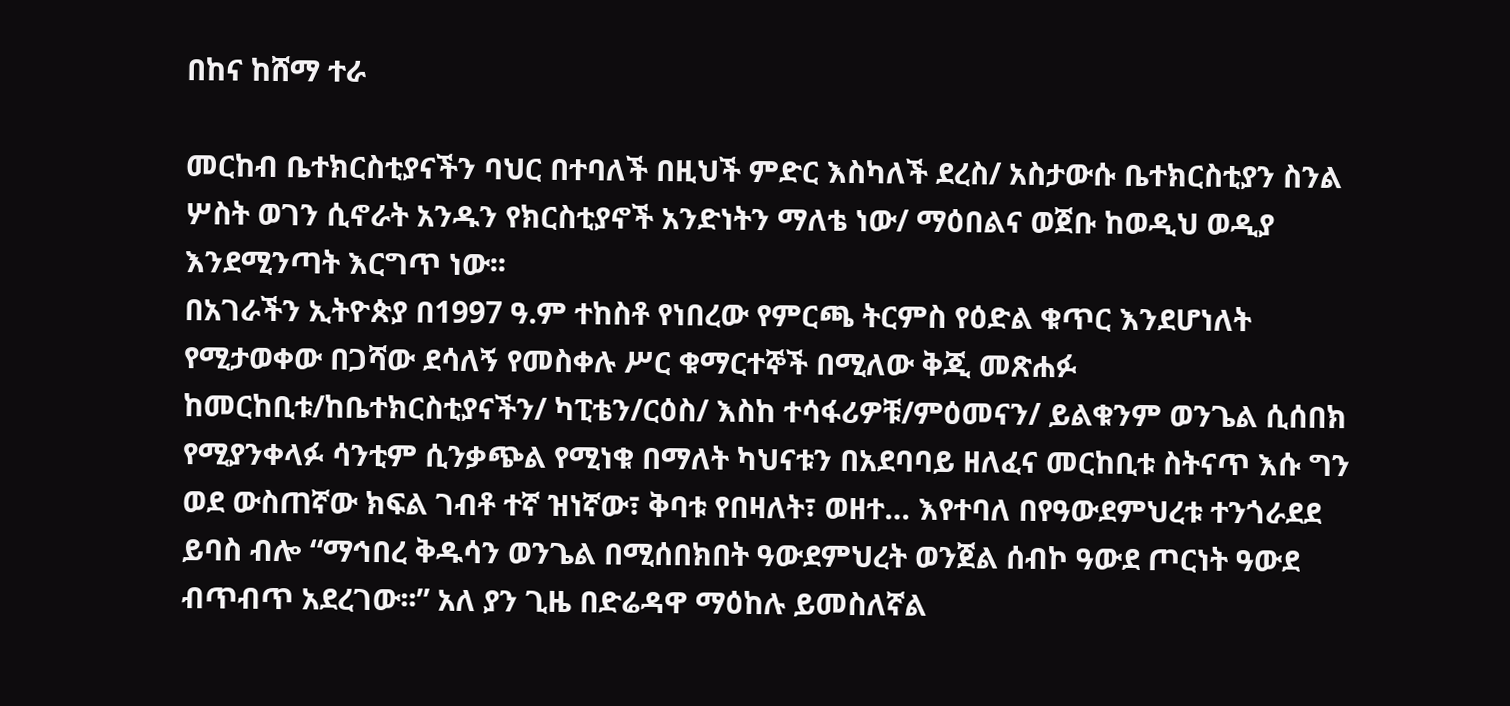በከና ከሸማ ተራ

መርከብ ቤተክርስቲያናችን ባህር በተባለች በዚህች ምድር እስካለች ደረስ/ አስታውሱ ቤተክርስቲያን ስንል ሦስት ወገን ሲኖራት አንዱን የክርስቲያኖች አንድነትን ማለቴ ነው/ ማዕበልና ወጀቡ ከወዲህ ወዲያ እንደሚንጣት እርግጥ ነው፡፡
በአገራችን ኢትዮጵያ በ1997 ዓ.ም ተከስቶ የነበረው የምርጫ ትርምስ የዕድል ቁጥር እንደሆነለት የሚታወቀው በጋሻው ደሳለኝ የመስቀሉ ሥር ቁማርተኞች በሚለው ቅጂ መጽሐፉ ከመርከቢቱ/ከቤተክርስቲያናችን/ ካፒቴን/ርዕስ/ እስከ ተሳፋሪዎቹ/ምዕመናን/ ይልቁንም ወንጌል ሲሰበክ የሚያንቀላፉ ሳንቲም ሲንቃጭል የሚነቁ በማለት ካህናቱን በአደባባይ ዘለፈና መርከቢቱ ስትናጥ እሱ ግን ወደ ውስጠኛው ክፍል ገብቶ ተኛ ዝነኛው፣ ቅባቱ የበዛለት፣ ወዘተ… እየተባለ በየዓውደምህረቱ ተንጎራደደ ይባስ ብሎ “ማኅበረ ቅዱሳን ወንጌል በሚሰበክበት ዓውደምህረት ወንጀል ሰብኮ ዓውደ ጦርነት ዓውደ ብጥብጥ አደረገው፡፡” አለ ያን ጊዜ በድሬዳዋ ማዕከሉ ይመስለኛል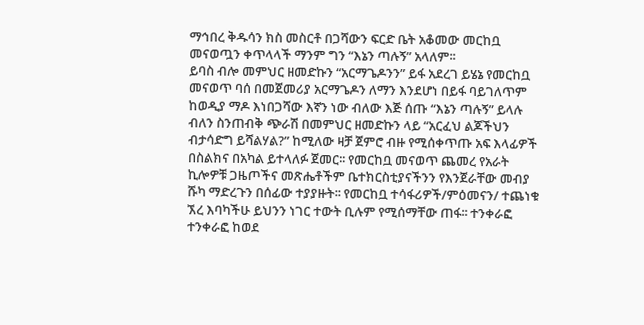ማኅበረ ቅዱሳን ክስ መስርቶ በጋሻውን ፍርድ ቤት አቆመው መርከቧ መናወጧን ቀጥላላች ማንም ግን “እኔን ጣሉኝ” አላለም፡፡
ይባስ ብሎ መምህር ዘመድኩን “አርማጌዶንን” ይፋ አደረገ ይሄኔ የመርከቧ መናወጥ ባሰ በመጀመሪያ አርማጌዶን ለማን እንደሆነ በይፋ ባይገለጥም ከወዲያ ማዶ እነበጋሻው እኛን ነው ብለው እጅ ሰጡ “እኔን ጣሉኝ” ይላሉ ብለን ስንጠብቅ ጭራሽ በመምህር ዘመድኩን ላይ “አርፈህ ልጆችህን ብታሳድግ ይሻልሃል?” ከሚለው ዛቻ ጀምሮ ብዙ የሚሰቀጥጡ አፍ እላፊዎች በስልክና በአካል ይተላለፉ ጀመር፡፡ የመርከቧ መናወጥ ጨመረ የአራት ኪሎዎቹ ጋዜጦችና መጽሔቶችም ቤተክርስቲያናችንን የእንጀራቸው መብያ ሹካ ማድረጉን በሰፊው ተያያዙት፡፡ የመርከቧ ተሳፋሪዎች/ምዕመናን/ ተጨነቁ ኧረ እባካችሁ ይህንን ነገር ተውት ቢሉም የሚሰማቸው ጠፋ፡፡ ተንቀራፎ ተንቀራፎ ከወደ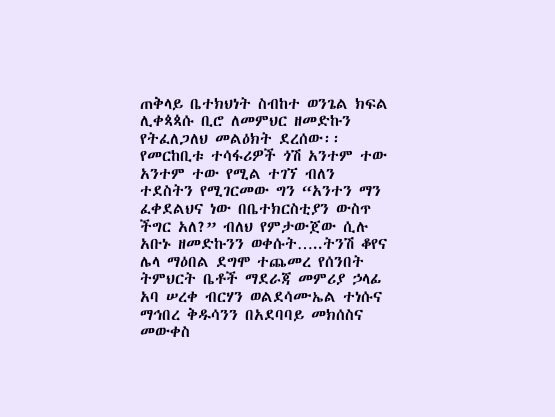ጠቅላይ ቤተክህነት ስብከተ ወንጌል ክፍል ሊቀጳጳሱ ቢሮ ለመምህር ዘመድኩን የትፈለጋለህ መልዕክት ደረሰው፡፡ የመርከቢቱ ተሳፋሪዎች ጎሽ አንተም ተው አንተም ተው የሚል ተገኘ ብለን ተደስትን የሚገርመው ግን “አንተን ማን ፈቀደልህና ነው በቤተክርስቲያን ውስጥ ችግር አለ?” ብለህ የምታውጀው ሲሉ አቡኑ ዘመድኩንን ወቀሱት…..ትንሽ ቆየና ሌላ ማዕበል ደግሞ ተጨመረ የሰንበት ትምህርት ቤቶች ማደራጃ መምሪያ ኃላፊ አባ ሠረቀ ብርሃን ወልደሳሙኤል ተነሱና ማኅበረ ቅዱሳንን በአደባባይ መክሰስና መውቀስ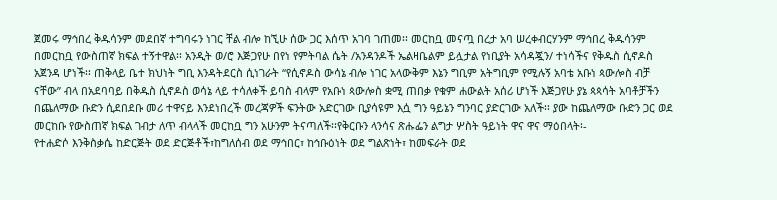ጀመሩ ማኅበረ ቅዱሳንም መደበኛ ተግባሩን ነገር ቸል ብሎ ከኚሁ ሰው ጋር እሰጥ አገባ ገጠመ፡፡ መርከቧ መናጧ በረታ አባ ሠረቀብርሃንም ማኅበረ ቅዱሳንም በመርከቧ የውስጠኛ ክፍል ተኝተዋል፡፡ አንዲት ወ/ሮ እጅጋየሁ በየነ የምትባል ሴት /አንዳንዶች ኤልዛቤልም ይሏታል የነቢያት አሳዳጇን/ ተነሳችና የቅዱስ ሲኖዶስ አጀንዳ ሆነች፡፡ ጠቅላይ ቤተ ክህነት ግቢ እንዳትደርስ ሲነገራት “የሲኖዶስ ውሳኔ ብሎ ነገር አላውቅም እኔን ግቢም አትግቢም የሚሉኝ አባቴ አቡነ ጳውሎስ ብቻ ናቸው” ብላ በአደባባይ በቅዱስ ሲኖዶስ ወሳኔ ላይ ተሳለቀች ይባስ ብላም የአቡነ ጳውሎስ ቋሚ ጠበቃ የቁም ሐውልት አሰሪ ሆነች እጅጋየሁ ያኔ ጳጳሳት አባቶቻችን በጨለማው ቡድን ሲደበደቡ መሪ ተዋናይ እንደነበረች መረጃዎች ፍንትው አድርገው ቢያሳዩም እሷ ግን ዓይኔን ግንባር ያድርገው አለች፡፡ ያው ከጨለማው ቡድን ጋር ወደ መርከቡ የውስጠኛ ክፍል ገብታ ለጥ ብላላች መርከቧ ግን አሁንም ትናጣለች፡፡የቅርቡን ላንሳና ጽሑፌን ልግታ ሦስት ዓይነት ዋና ዋና ማዕበላት፡-
የተሐድሶ እንቅስቃሴ ከድርጅት ወደ ድርጅቶች፣ከግለሰብ ወደ ማኅበር፣ ከኅቡዕነት ወደ ግልጽነት፣ ከመፍራት ወደ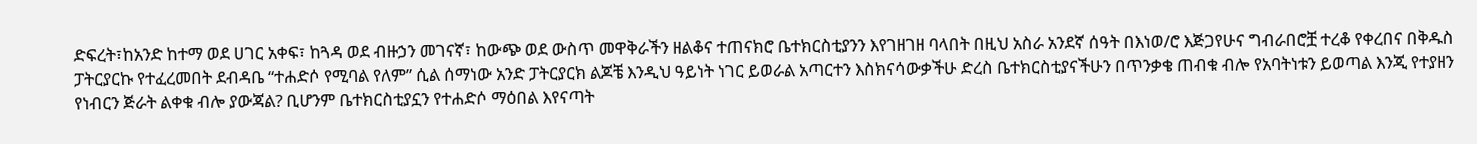ድፍረት፣ከአንድ ከተማ ወደ ሀገር አቀፍ፣ ከጓዳ ወደ ብዙኃን መገናኛ፣ ከውጭ ወደ ውስጥ መዋቅራችን ዘልቆና ተጠናክሮ ቤተክርስቲያንን እየገዘገዘ ባላበት በዚህ አስራ አንደኛ ሰዓት በእነወ/ሮ እጅጋየሁና ግብራበሮቿ ተረቆ የቀረበና በቅዱስ ፓትርያርኩ የተፈረመበት ደብዳቤ “ተሐድሶ የሚባል የለም” ሲል ሰማነው አንድ ፓትርያርክ ልጆቼ እንዲህ ዓይነት ነገር ይወራል አጣርተን እስክናሳውቃችሁ ድረስ ቤተክርስቲያናችሁን በጥንቃቄ ጠብቁ ብሎ የአባትነቱን ይወጣል እንጂ የተያዘን የነብርን ጅራት ልቀቁ ብሎ ያውጃል? ቢሆንም ቤተክርስቲያኗን የተሐድሶ ማዕበል እየናጣት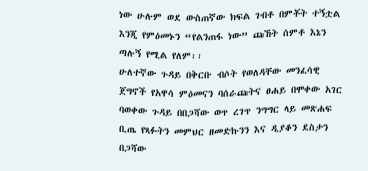ነው ሁሉም ወደ ውስጠኛው ክፍል ገብቶ በምቾት ተኝቷል እንጂ የምዕመኑን “የልንጠፋ ነው” ጩኸት ሰምቶ እኔን ጣሉኝ የሚል የለም፡፡
ሁለተኛው ጉዳይ በቅርቡ ብሶት የወለዳቸው መንፈሳዊ ጀግኖች የአዋሳ ምዕመናን ባሰራጩትና ፀሐይ በሞቀው አገር ባወቀው ጉዳይ በበጋሻው ወጥ ረገጥ ንግግር ላይ መጽሐፍ ቢጤ የጻፉትን መምህር ዘመድኩንን እና ዲያቆን ደስታን በጋሻው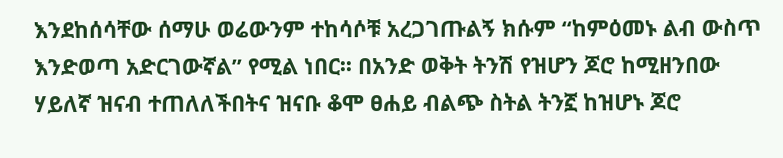እንደከሰሳቸው ሰማሁ ወሬውንም ተከሳሶቹ አረጋገጡልኝ ክሱም “ከምዕመኑ ልብ ውስጥ እንድወጣ አድርገውኛል” የሚል ነበር፡፡ በአንድ ወቅት ትንሽ የዝሆን ጆሮ ከሚዘንበው ሃይለኛ ዝናብ ተጠለለችበትና ዝናቡ ቆሞ ፀሐይ ብልጭ ስትል ትንኟ ከዝሆኑ ጆሮ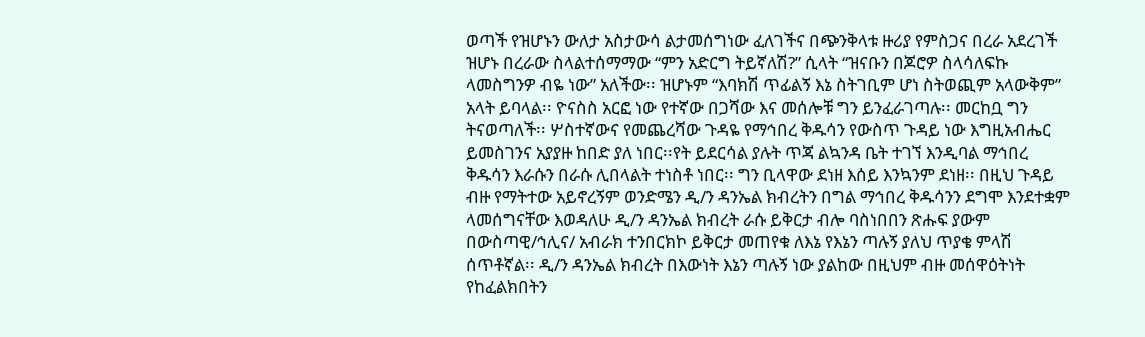ወጣች የዝሆኑን ውለታ አስታውሳ ልታመሰግነው ፈለገችና በጭንቅላቱ ዙሪያ የምስጋና በረራ አደረገች ዝሆኑ በረራው ስላልተሰማማው “ምን አድርግ ትይኛለሽ?” ሲላት “ዝናቡን በጆሮዎ ስላሳለፍኩ ላመስግንዎ ብዬ ነው” አለችው፡፡ ዝሆኑም “እባክሽ ጥፊልኝ እኔ ስትገቢም ሆነ ስትወጪም አላውቅም” አላት ይባላል፡፡ ዮናስስ አርፎ ነው የተኛው በጋሻው እና መሰሎቹ ግን ይንፈራገጣሉ፡፡ መርከቧ ግን ትናወጣለች፡፡ ሦስተኛውና የመጨረሻው ጉዳዬ የማኅበረ ቅዱሳን የውስጥ ጉዳይ ነው እግዚአብሔር ይመስገንና አያያዙ ከበድ ያለ ነበር፡፡የት ይደርሳል ያሉት ጥጃ ልኳንዳ ቤት ተገኘ እንዲባል ማኅበረ ቅዱሳን እራሱን በራሱ ሊበላልት ተነስቶ ነበር፡፡ ግን ቢላዋው ደነዘ እሰይ እንኳንም ደነዘ፡፡ በዚህ ጉዳይ ብዙ የማትተው አይኖረኝም ወንድሜን ዲ/ን ዳንኤል ክብረትን በግል ማኅበረ ቅዱሳንን ደግሞ እንደተቋም ላመሰግናቸው እወዳለሁ ዲ/ን ዳንኤል ክብረት ራሱ ይቅርታ ብሎ ባስነበበን ጽሑፍ ያውም በውስጣዊ/ኅሊና/ አብራክ ተንበርክኮ ይቅርታ መጠየቁ ለእኔ የእኔን ጣሉኝ ያለህ ጥያቄ ምላሽ ሰጥቶኛል፡፡ ዲ/ን ዳንኤል ክብረት በእውነት እኔን ጣሉኝ ነው ያልከው በዚህም ብዙ መሰዋዕትነት የከፈልክበትን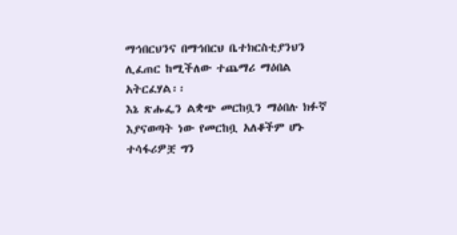ማኅበርህንና በማኅበርህ ቤተክርስቲያንህን ሊፈጠር ከሚችለው ተጨማሪ ማዕበል አትርፈሃል፡፡
እኔ ጽሑፌን ልቋጭ መርከቧን ማዕበሉ ክፉኛ እያናወጣት ነው የመርከቧ አለቆችም ሆኑ ተሳፋሪዎቿ ግን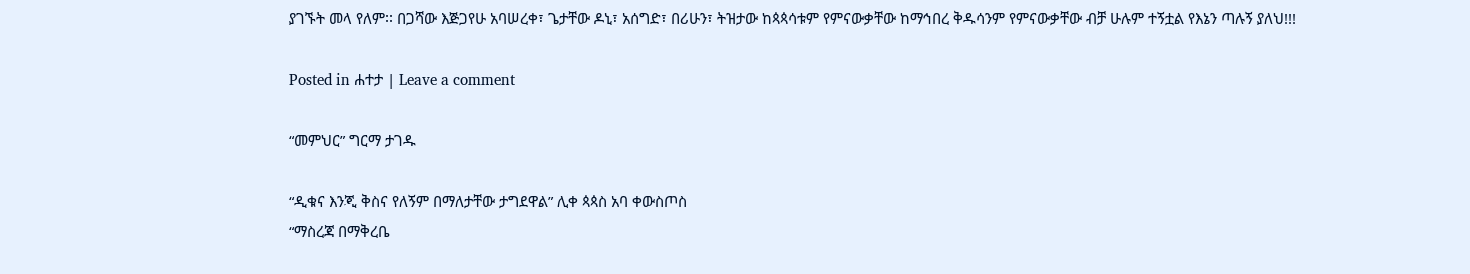ያገኙት መላ የለም፡፡ በጋሻው እጅጋየሁ አባሠረቀ፣ ጌታቸው ዶኒ፣ አሰግድ፣ በሪሁን፣ ትዝታው ከጳጳሳቱም የምናውቃቸው ከማኅበረ ቅዱሳንም የምናውቃቸው ብቻ ሁሉም ተኝቷል የእኔን ጣሉኝ ያለህ!!!

Posted in ሐተታ | Leave a comment

“መምህር” ግርማ ታገዱ

“ዲቁና እንጂ ቅስና የለኝም በማለታቸው ታግደዋል” ሊቀ ጳጳስ አባ ቀውስጦስ
“ማስረጃ በማቅረቤ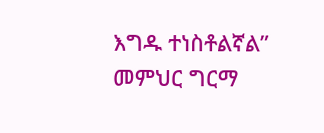እግዱ ተነስቶልኛል” መምህር ግርማ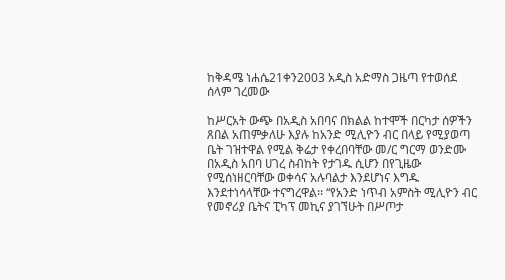ከቅዳሜ ነሐሴ21ቀን2003 አዲስ አድማስ ጋዜጣ የተወሰደ
ሰላም ገረመው

ከሥርአት ውጭ በአዲስ አበባና በክልል ከተሞች በርካታ ሰዎችን ጸበል አጠምቃለሁ እያሉ ከአንድ ሚሊዮን ብር በላይ የሚያወጣ ቤት ገዝተዋል የሚል ቅሬታ የቀረበባቸው መ/ር ግርማ ወንድሙ በአዲስ አበባ ሀገረ ስብከት የታገዱ ሲሆን በየጊዜው የሚሰነዘርባቸው ወቀሳና አሉባልታ እንደሆነና እግዱ እንደተነሳላቸው ተናግረዋል፡፡ “የአንድ ነጥብ አምስት ሚሊዮን ብር የመኖሪያ ቤትና ፒካፕ መኪና ያገኘሁት በሥጦታ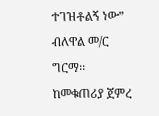ተገዝቶልኝ ነው” ብለዋል መ/ር ግርማ፡፡ ከመቁጠሪያ ጀምረ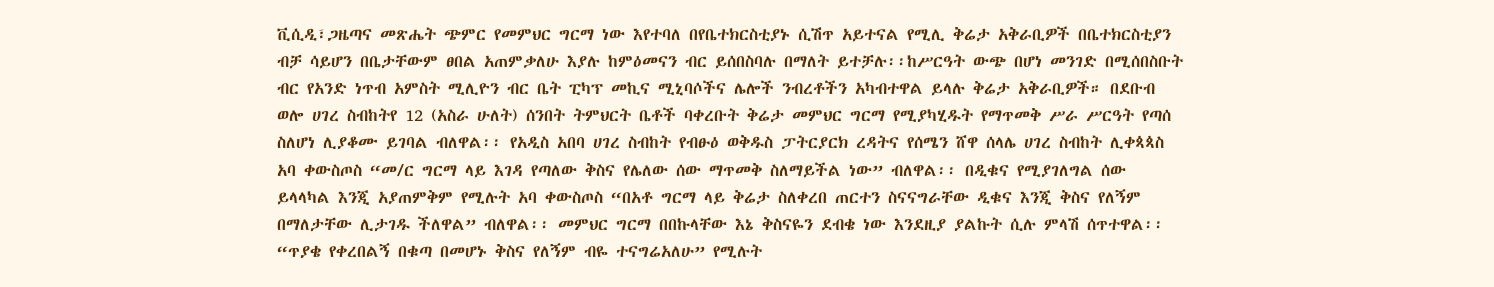ቪሲዲ፣ጋዜጣና መጽሔት ጭምር የመምህር ግርማ ነው እየተባለ በየቤተክርስቲያኑ ሲሽጥ አይተናል የሚሊ ቅሬታ አቅራቢዎች በቤተክርስቲያን ብቻ ሳይሆን በቤታቸውም ፀበል አጠምቃለሁ እያሉ ከምዕመናን ብር ይሰበስባሉ በማለት ይተቻሉ፡፡ከሥርዓት ውጭ በሆነ መንገድ በሚሰበስቡት ብር የአንድ ነጥብ አምስት ሚሊዮን ብር ቤት ፒካፕ መኪና ሚኒባሶችና ሌሎች ንብረቶችን አካብተዋል ይላሉ ቅሬታ አቅራቢዎች። በደቡብ ወሎ ሀገረ ስብከትየ 12 (አስራ ሁለት) ሰንበት ትምህርት ቤቶች ባቀረቡት ቅሬታ መምህር ግርማ የሚያካሂዱት የማጥመቅ ሥራ ሥርዓት የጣሰ ስለሆነ ሊያቆሙ ይገባል ብለዋል፡፡ የአዲስ አበባ ሀገረ ስብከት የብፁዕ ወቅዱስ ፓትርያርክ ረዳትና የሰሜን ሸዋ ሰላሌ ሀገረ ስብከት ሊቀጳጳስ አባ ቀውስጦስ “መ/ር ግርማ ላይ እገዳ የጣለው ቅስና የሌለው ሰው ማጥመቅ ስለማይችል ነው” ብለዋል፡፡ በዲቁና የሚያገለግል ሰው ይላላካል እንጂ አያጠምቅም የሚሉት አባ ቀውስጦስ “በአቶ ግርማ ላይ ቅሬታ ስለቀረበ ጠርተን ስናናግራቸው ዲቁና እንጂ ቅስና የለኝም በማለታቸው ሊታገዱ ችለዋል” ብለዋል፡፡ መምህር ግርማ በበኩላቸው እኔ ቅስናዬን ደብቄ ነው እንደዚያ ያልኩት ሲሉ ምላሽ ሰጥተዋል፡፡  “ጥያቄ የቀረበልኝ በቁጣ በመሆኑ ቅስና የለኝም ብዬ ተናግሬአለሁ” የሚሉት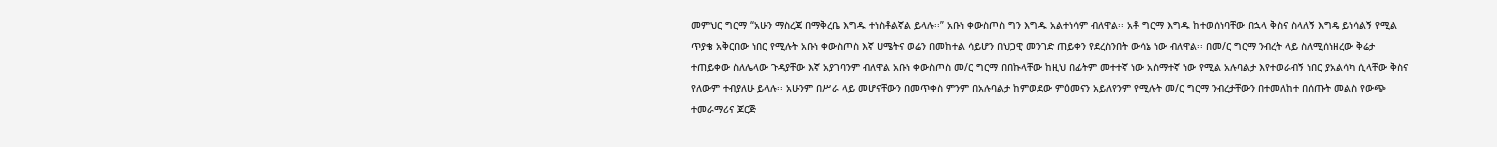መምህር ግርማ “አሁን ማስረጃ በማቅረቤ እግዱ ተነስቶልኛል ይላሉ፡፡” አቡነ ቀውስጦስ ግን እግዱ አልተነሳም ብለዋል፡፡ አቶ ግርማ እግዱ ከተወሰነባቸው በኋላ ቅስና ስላለኝ እግዴ ይነሳልኝ የሚል ጥያቄ አቅርበው ነበር የሚሉት አቡነ ቀውስጦስ እኛ ሀሜትና ወሬን በመከተል ሳይሆን በህጋዊ መንገድ ጠይቀን የደረስንበት ውሳኔ ነው ብለዋል፡፡ በመ/ር ግርማ ንብረት ላይ ስለሚሰነዘረው ቅሬታ ተጠይቀው ስለሌላው ጉዳያቸው እኛ አያገባንም ብለዋል አቡነ ቀውስጦስ መ/ር ግርማ በበኩላቸው ከዚህ በፊትም መተተኛ ነው አስማተኛ ነው የሚል አሉባልታ እየተወራብኝ ነበር ያአልሳካ ሲላቸው ቅስና የለውም ተብያለሁ ይላሉ፡፡ አሁንም በሥራ ላይ መሆናቸውን በመጥቀስ ምንም በአሉባልታ ከምወደው ምዕመናን አይለየንም የሚሉት መ/ር ግርማ ንብረታቸውን በተመለከተ በሰጡት መልስ የውጭ ተመራማሪና ጆርጅ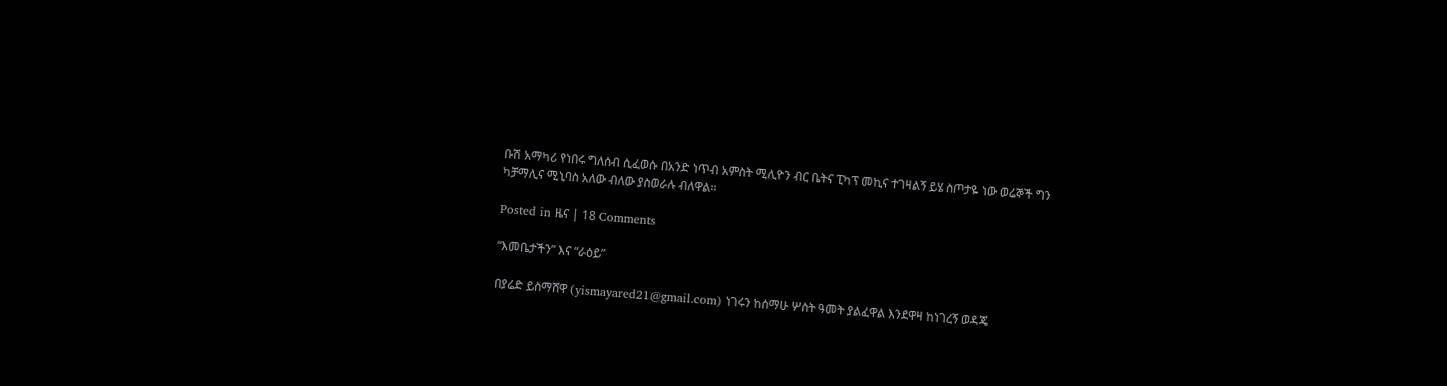ቡሽ አማካሪ የነበሩ ግለሰብ ሲፈወሱ በአንድ ነጥብ አምስት ሚሊዮን ብር ቤትና ፒካፕ መኪና ተገዛልኝ ይሄ ስጦታዬ ነው ወሬኞች ግን ካቻማሊና ሚኒባስ አለው ብለው ያስወራሉ ብለዋል፡፡

Posted in ዜና | 18 Comments

“እመቤታችን” እና “ራዕይ”

በያሬድ ይስማሸዋ (yismayared21@gmail.com) ነገሩን ከሰማሁ ሦስት ዓመት ያልፈዋል እንደዋዛ ከነገረኝ ወዳጄ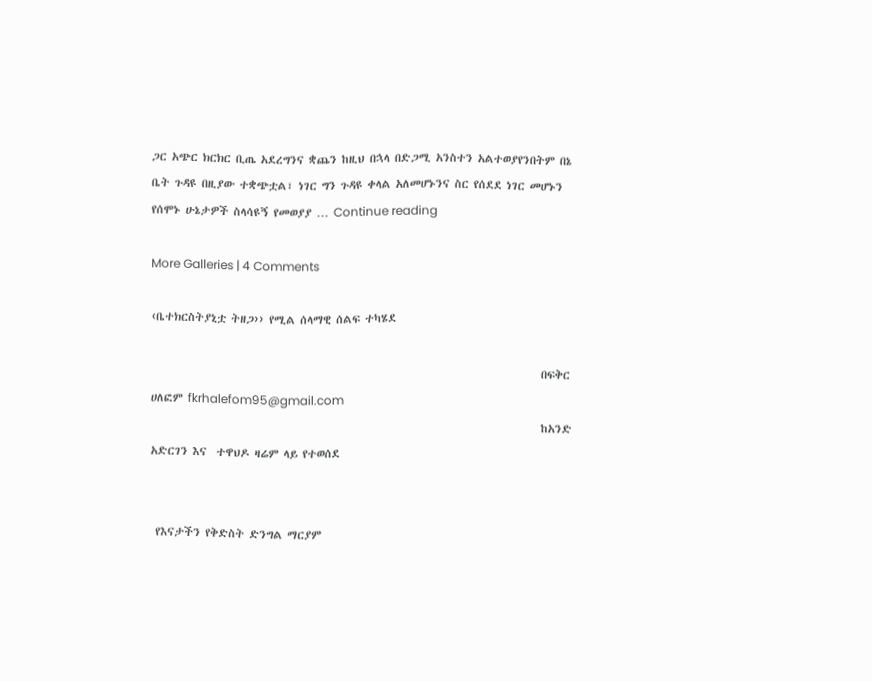ጋር አጭር ክርክር ቢጤ አደረግንና ቋጨን ከዚህ በኋላ በድጋሚ አንስተን አልተወያየንበትም በኔ ቤት ጉዳዩ በዚያው ተቋጭቷል፣ ነገር ግን ጉዳዩ ቀላል አለመሆኑንና ስር የሰደደ ነገር መሆኑን የሰሞኑ ሁኔታዎች ስላሳዩኝ የመወያያ … Continue reading

More Galleries | 4 Comments

‹ቤተክርስትያኒቷ ትዘጋ›› የሚል ሰላማዊ ሰልፍ ተካሄደ

                                                                              በፍቅር ሀለፎም fkrhalefom95@gmail.com
                                                                              ከአንድ አድርገን እና  ተዋህዶ ዛሬም ላይ የተወሰደ


 የእናታችን የቅድስት ድንግል ማርያም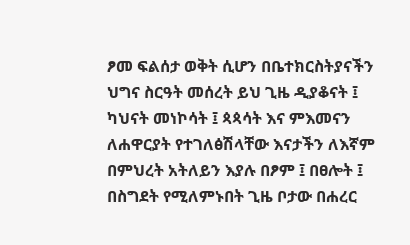ፆመ ፍልሰታ ወቅት ሲሆን በቤተክርስትያናችን ህግና ስርዓት መሰረት ይህ ጊዜ ዲያቆናት ፤ ካህናት መነኮሳት ፤ ጳጳሳት እና ምእመናን ለሐዋርያት የተገለፅሽላቸው እናታችን ለእኛም በምህረት አትለይን እያሉ በፆም ፤ በፀሎት ፤ በስግደት የሚለምኑበት ጊዜ ቦታው በሐረር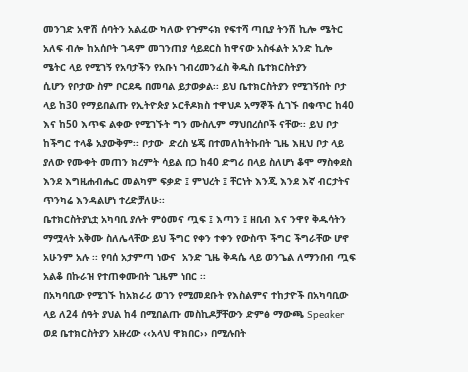መንገድ አዋሽ ሰባትን አልፈው ካለው የጉምሩክ የፍተሻ ጣቢያ ትንሽ ኪሎ ሜትር አለፍ ብሎ ከአሰቦት ገዳም መገንጠያ ሳይደርስ ከዋናው አስፋልት አንድ ኪሎ ሜትር ላይ የሚገኝ የአባታችን የአቡነ ገብረመንፈስ ቅዱስ ቤተክርስትያን
ሲሆን የቦታው ስም ቦርደዴ በመባል ይታወቃል፡፡ ይህ ቤተክርስትያን የሚገኝበት ቦታ ላይ ከ30 የማይበልጡ የኢትዮጵያ ኦርቶዶክስ ተዋህዶ አማኞች ሲገኙ በቁጥር ከ40 እና ከ50 እጥፍ ልቀው የሚገኙት ግን ሙስሊም ማህበረሰቦች ናቸው፡፡ ይህ ቦታ  ከችግር ተላቆ አያውቅም፡፡ ቦታው  ድረስ ሄጄ በተመለከትኩበት ጊዜ እዚህ ቦታ ላይ ያለው የሙቀት መጠን ክረምት ሳይል በጋ ከ40 ድግሪ በላይ ስለሆነ ቆሞ ማስቀደስ እንደ እግዚሐብሔር መልካም ፍቃድ ፤ ምህረት ፤ ቸርነት እንጂ እንደ እኛ ብርታትና ጥንካሬ እንዳልሆነ ተረድቻለሁ፡፡
ቤተክርስትያኒቷ አካባቢ ያሉት ምዕመና ጧፍ ፤ እጣን ፤ ዘቢብ እና ንዋየ ቅዱሳትን ማሟላት አቅሙ ስለሌላቸው ይህ ችግር የቀን ተቀን የውስጥ ችግር ችግራቸው ሆኖ አሁንም አሉ ፡፡ የባሰ አታምጣ ነውና  አንድ ጊዜ ቅዳሴ ላይ ወንጌል ለማንበብ ጧፍ አልቆ በኩራዝ የተጠቀሙበት ጊዜም ነበር ፡፡
በአካባቢው የሚገኙ ከአክራሪ ወገን የሚመደቡት የእስልምና ተከታዮች በአካባቢው ላይ ለ24 ሰዓት ያህል ከ4 በሚበልጡ መስኪዶቻቸውን ድምፅ ማውጫ Speaker ወደ ቤተክርስትያን አዙረው ‹‹አላህ ዋክበር›› በሚሉበት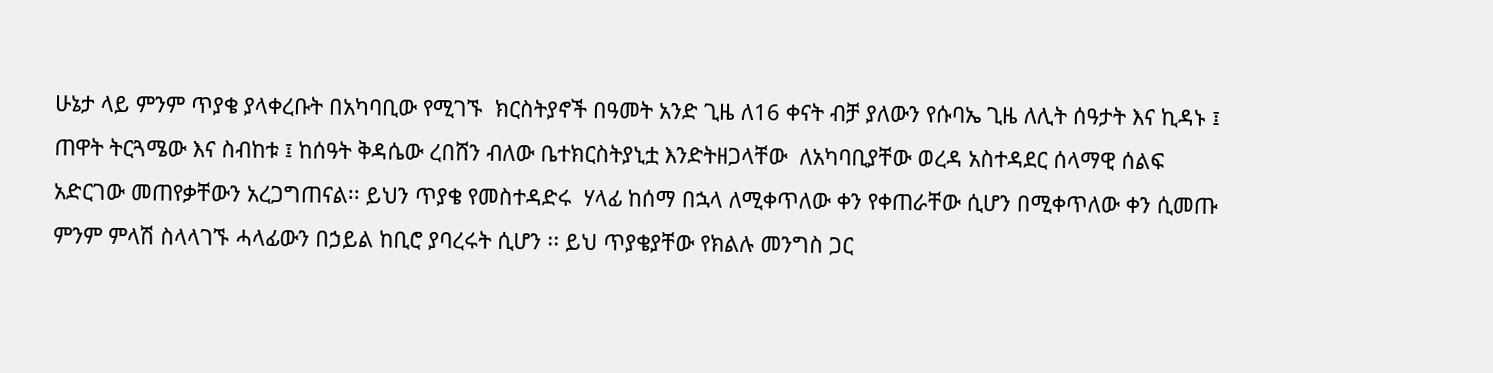ሁኔታ ላይ ምንም ጥያቄ ያላቀረቡት በአካባቢው የሚገኙ  ክርስትያኖች በዓመት አንድ ጊዜ ለ16 ቀናት ብቻ ያለውን የሱባኤ ጊዜ ለሊት ሰዓታት እና ኪዳኑ ፤ ጠዋት ትርጓሜው እና ስብከቱ ፤ ከሰዓት ቅዳሴው ረበሸን ብለው ቤተክርስትያኒቷ እንድትዘጋላቸው  ለአካባቢያቸው ወረዳ አስተዳደር ሰላማዊ ሰልፍ አድርገው መጠየቃቸውን አረጋግጠናል፡፡ ይህን ጥያቄ የመስተዳድሩ  ሃላፊ ከሰማ በኋላ ለሚቀጥለው ቀን የቀጠራቸው ሲሆን በሚቀጥለው ቀን ሲመጡ ምንም ምላሽ ስላላገኙ ሓላፊውን በኃይል ከቢሮ ያባረሩት ሲሆን ፡፡ ይህ ጥያቄያቸው የክልሉ መንግስ ጋር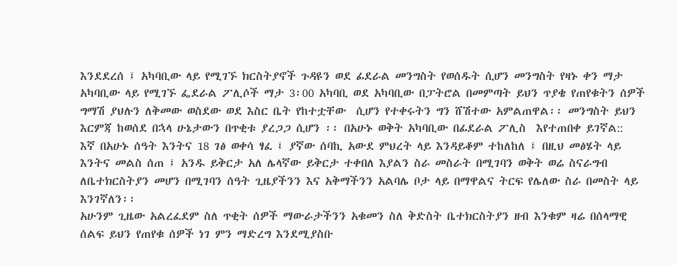እንደደረሰ ፤ አካባቢው ላይ የሚገኙ ክርስትያኖች ጉዳዩን ወደ ፊደራል መንግስት የወሰዱት ሲሆን መንግስት የዛኑ ቀን ማታ አካባቢው ላይ የሚገኙ ፌደራል ፖሊሶች ማታ 3፡00 አካባቢ ወደ አካባቢው በፓትሮል በመምጣት ይህን ጥያቄ የጠየቁትን ሰዎች ግማሽ ያህሉን ለቅመው ወስደው ወደ እስር ቤት የከተቷቸው  ሲሆን የተቀሩትን ግን ሸሽተው አምልጠዋል፡፡ መንግስት ይህን እርምጃ ከወሰደ በኋላ ሁኔታውን በጥቂቱ ያረጋጋ ሲሆን ፡፡ በአሁኑ ወቅት አካባቢው በፊደራል ፖሊስ  እየተጠበቀ ይገኛል::
እኛ በአሁኑ ሰዓት እንትና 18 ገፅ ወቀሳ ፃፈ ፤ ያኛው ሰባኪ አውደ ምህረት ላይ እንዳይቆም ተከለከለ ፤ በዚህ መፅሄት ላይ እንትና መልስ ሰጠ ፤ አንዱ ይቅርታ አለ ሌላኛው ይቅርታ ተቀበለ እያልን ስራ መስራት በሚገባን ወቅት ወሬ ስናራግብ ለቤተክርስትያን መሆን በሚገባን ሰዓት ጊዜያችንን እና አቅማችንን አልባሌ ቦታ ላይ በማዋልና ትርፍ የሌለው ስራ በመስት ላይ እንገኛለን፡፡
አሁንም ጊዜው አልረፈደም ስለ ጥቂት ሰዎች ማውራታችንን አቁመን ስለ ቅድስት ቤተክርስትያን ዘብ እንቁም ዛሬ በሰላማዊ ሰልፍ ይህን የጠየቁ ሰዎች ነገ ምን ማድረግ እንደሚያስቡ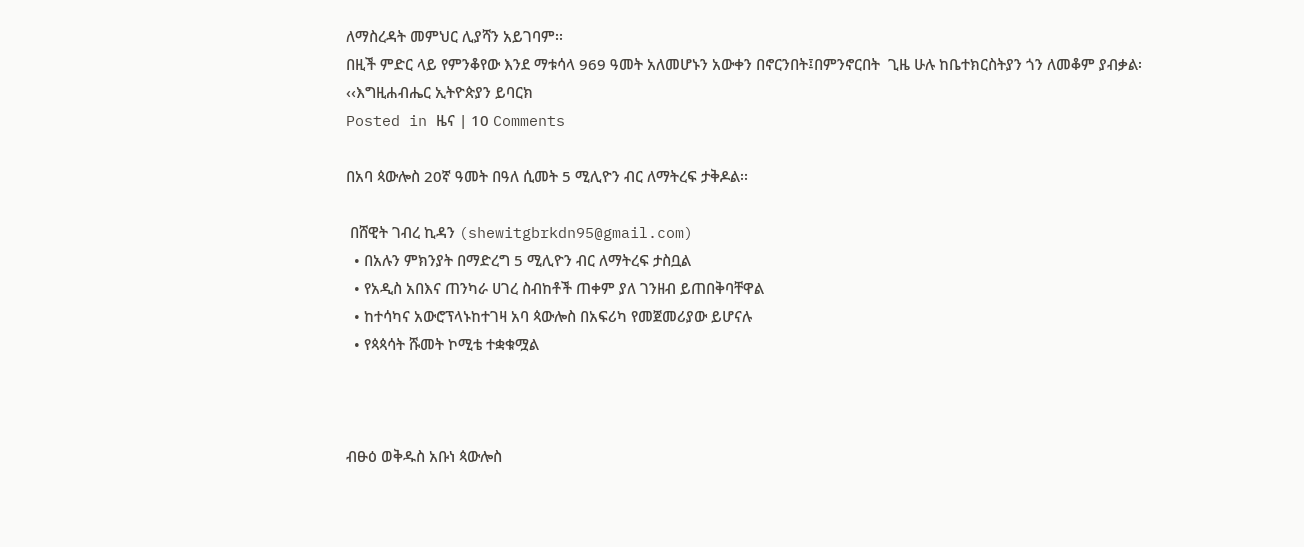ለማስረዳት መምህር ሊያሻን አይገባም፡፡
በዚች ምድር ላይ የምንቆየው እንደ ማቱሳላ 969 ዓመት አለመሆኑን አውቀን በኖርንበት፤በምንኖርበት  ጊዜ ሁሉ ከቤተክርስትያን ጎን ለመቆም ያብቃል፡
‹‹እግዚሐብሔር ኢትዮጵያን ይባርክ
Posted in ዜና | 10 Comments

በአባ ጳውሎስ 20ኛ ዓመት በዓለ ሲመት 5 ሚሊዮን ብር ለማትረፍ ታቅዶል፡፡

 በሸዊት ገብረ ኪዳን (shewitgbrkdn95@gmail.com)
  • በአሉን ምክንያት በማድረግ 5 ሚሊዮን ብር ለማትረፍ ታስቧል
  • የአዲስ አበእና ጠንካራ ሀገረ ስብከቶች ጠቀም ያለ ገንዘብ ይጠበቅባቸዋል
  • ከተሳካና አውሮፕላኑከተገዛ አባ ጳውሎስ በአፍሪካ የመጀመሪያው ይሆናሉ
  • የጳጳሳት ሹመት ኮሚቴ ተቋቁሟል



ብፁዕ ወቅዱስ አቡነ ጳውሎስ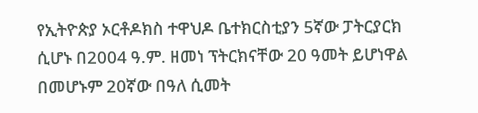የኢትዮጵያ ኦርቶዶክስ ተዋህዶ ቤተክርስቲያን 5ኛው ፓትርያርክ ሲሆኑ በ2004 ዓ.ም. ዘመነ ፕትርክናቸው 20 ዓመት ይሆነዋል በመሆኑም 20ኛው በዓለ ሲመት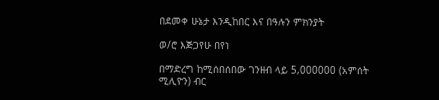በደመቀ ሁኔታ እንዲከበር እና በዓሉን ምክንያት

ወ/ሮ እጅጋየሁ በየነ

በማድረግ ከሚሰበሰበው ገንዘብ ላይ 5,000000 (አምሰት ሚሊዮን) ብር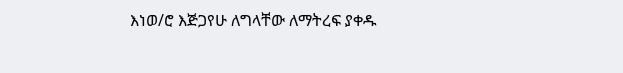እነወ/ሮ እጅጋየሁ ለግላቸው ለማትረፍ ያቀዱ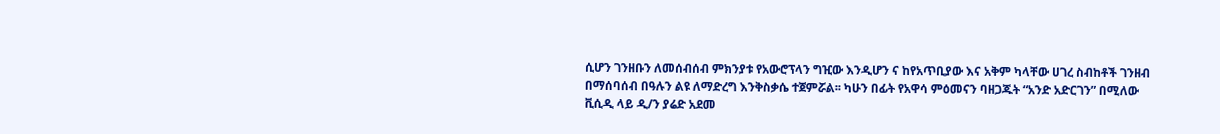ሲሆን ገንዘቡን ለመሰብሰብ ምክንያቱ የአውሮፕላን ግዢው እንዲሆን ና ከየአጥቢያው እና አቅም ካላቸው ሀገረ ስብከቶች ገንዘብ በማሰባሰብ በዓሉን ልዩ ለማድረግ እንቅስቃሴ ተጀምሯል፡፡ ካሁን በፊት የአዋሳ ምዕመናን ባዘጋጁት “አንድ አድርገን” በሚለው ቪሲዲ ላይ ዲ/ን ያሬድ አደመ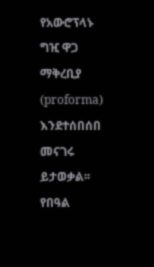የአውሮፕላኑ ግዢ ዋጋ ማቅረቢያ (proforma) እንደተሰበሰበ መናገሩ ይታወቃል፡፡ የበዓል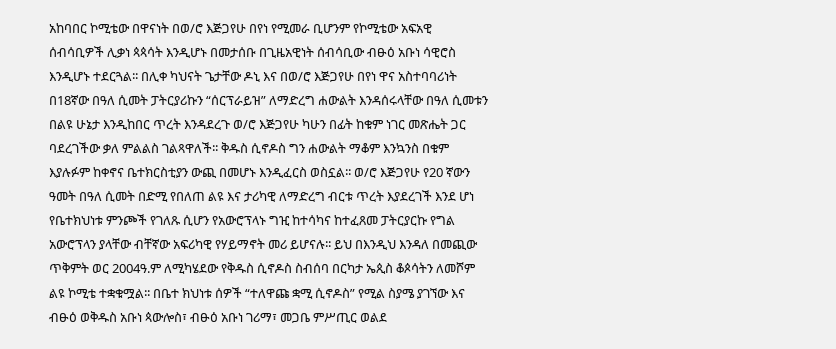አከባበር ኮሚቴው በዋናነት በወ/ሮ እጅጋየሁ በየነ የሚመራ ቢሆንም የኮሚቴው አፍአዊ ሰብሳቢዎች ሊቃነ ጳጳሳት እንዲሆኑ በመታሰቡ በጊዜአዊነት ሰብሳቢው ብፁዕ አቡነ ሳዊሮስ እንዲሆኑ ተደርጓል፡፡ በሊቀ ካህናት ጌታቸው ዶኒ እና በወ/ሮ እጅጋየሁ በየነ ዋና አስተባባሪነት በ18ኛው በዓለ ሲመት ፓትርያሪኩን “ሰርፕራይዝ” ለማድረግ ሐውልት እንዳሰሩላቸው በዓለ ሲመቱን በልዩ ሁኔታ እንዲከበር ጥረት እንዳደረጉ ወ/ሮ እጅጋየሁ ካሁን በፊት ከቁም ነገር መጽሔት ጋር ባደረገችው ቃለ ምልልስ ገልጻዋለች፡፡ ቅዱስ ሲኖዶስ ግን ሐውልት ማቆም እንኳንስ በቁም እያሉፉም ከቀኖና ቤተክርስቲያን ውጪ በመሆኑ እንዲፈርስ ወስኗል፡፡ ወ/ሮ እጅጋየሁ የ20 ኛውን ዓመት በዓለ ሲመት በድሚ የበለጠ ልዩ እና ታሪካዊ ለማድረግ ብርቱ ጥረት እያደረገች እንደ ሆነ የቤተክህነቱ ምንጮች የገለጹ ሲሆን የአውሮፕላኑ ግዢ ከተሳካና ከተፈጸመ ፓትርያርኩ የግል አውሮፕላን ያላቸው ብቸኛው አፍሪካዊ የሃይማኖት መሪ ይሆናሉ፡፡ ይህ በእንዲህ እንዳለ በመጪው ጥቅምት ወር 2004ዓ.ም ለሚካሄደው የቅዱስ ሲኖዶስ ስብሰባ በርካታ ኤጲስ ቆጶሳትን ለመሾም ልዩ ኮሚቴ ተቋቁሟል፡፡ በቤተ ክህነቱ ሰዎች “ተለዋጩ ቋሚ ሲኖዶስ” የሚል ስያሜ ያገኘው እና ብፁዕ ወቅዱስ አቡነ ጳውሎስ፣ ብፁዕ አቡነ ገሪማ፣ መጋቤ ምሥጢር ወልደ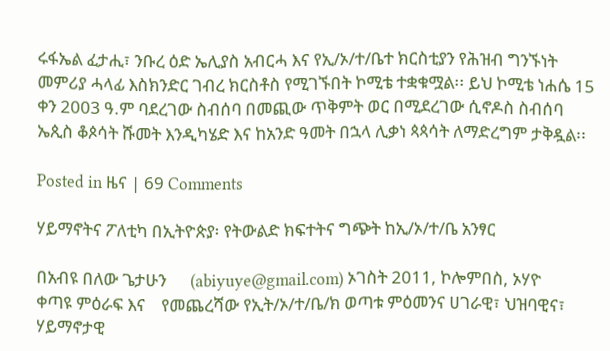ሩፋኤል ፈታሒ፣ ንቡረ ዕድ ኤሊያስ አብርሓ እና የኢ/ኦ/ተ/ቤተ ክርስቲያን የሕዝብ ግንኙነት መምሪያ ሓላፊ እስክንድር ገብረ ክርስቶስ የሚገኙበት ኮሚቴ ተቋቁሟል፡፡ ይህ ኮሚቴ ነሐሴ 15 ቀን 2003 ዓ.ም ባደረገው ስብሰባ በመጪው ጥቅምት ወር በሚደረገው ሲኖዶስ ስብሰባ ኤጲስ ቆጶሳት ሹመት እንዲካሄድ እና ከአንድ ዓመት በኋላ ሊቃነ ጳጳሳት ለማድረግም ታቅዷል፡፡

Posted in ዜና | 69 Comments

ሃይማኖትና ፖለቲካ በኢትዮጵያ፡ የትውልድ ክፍተትና ግጭት ከኢ/ኦ/ተ/ቤ አንፃር

በአብዩ በለው ጌታሁን      (abiyuye@gmail.com) ኦገስት 2011, ኮሎምበስ, ኦሃዮ      ቀጣዩ ምዕራፍ እና    የመጨረሻው የኢት/ኦ/ተ/ቤ/ክ ወጣቱ ምዕመንና ሀገራዊ፣ ህዝባዊና፣ ሃይማኖታዊ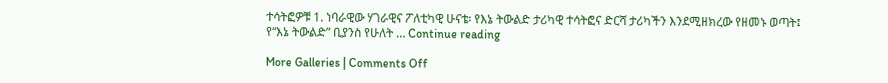ተሳትፎዎቹ 1. ነባራዊው ሃገራዊና ፖለቲካዊ ሁናቴ፡ የእኔ ትውልድ ታሪካዊ ተሳትፎና ድርሻ ታሪካችን እንደሚዘክረው የዘመኑ ወጣት፤ የ“እኔ ትውልድ” ቢያንስ የሁለት … Continue reading

More Galleries | Comments Off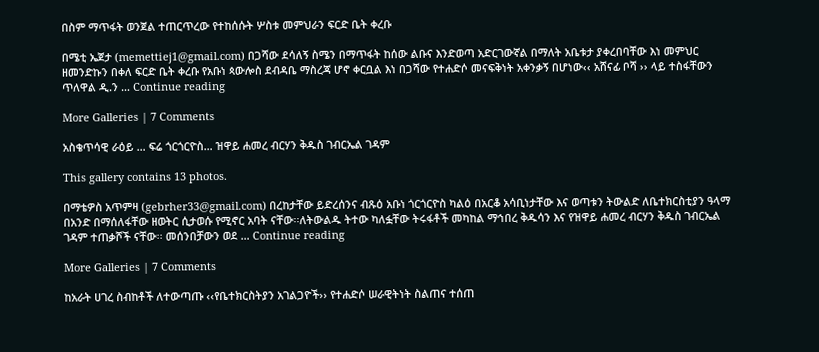በስም ማጥፋት ወንጀል ተጠርጥረው የተከሰሱት ሦስቱ መምህራን ፍርድ ቤት ቀረቡ

በሜቲ ኤጀታ (memettiej1@gmail.com) በጋሻው ደሳለኝ ስሜን በማጥፋት ከሰው ልቡና እንድወጣ አድርገውኛል በማለት አቤቱታ ያቀረበባቸው እነ መምህር ዘመንድኩን በቀለ ፍርድ ቤት ቀረቡ የአቡነ ጳውሎስ ደብዳቤ ማስረጃ ሆኖ ቀርቧል እነ በጋሻው የተሐድሶ መናፍቅነት አቀንቃኝ በሆነው‹‹ አሸናፊ ቦሻ ›› ላይ ተስፋቸውን ጥለዋል ዲ.ን … Continue reading

More Galleries | 7 Comments

አስቄጥሳዊ ራዕይ … ፍሬ ጎርጎርዮስ… ዝዋይ ሐመረ ብርሃን ቅዱስ ገብርኤል ገዳም

This gallery contains 13 photos.

በማቴዎስ አጥምዛ (gebrher33@gmail.com) በረከታቸው ይድረሰንና ብጹዕ አቡነ ጎርጎርዮስ ካልዕ በአርቆ አሳቢነታቸው እና ወጣቱን ትውልድ ለቤተክርስቲያን ዓላማ በአንድ በማሰለፋቸው ዘወትር ሲታወሱ የሚኖር አባት ናቸው፡፡ለትውልዱ ትተው ካለፏቸው ትሩፋቶች መካከል ማኅበረ ቅዱሳን እና የዝዋይ ሐመረ ብርሃን ቅዱስ ገብርኤል ገዳም ተጠቃሾች ናቸው፡፡ መሰንበቻውን ወደ … Continue reading

More Galleries | 7 Comments

ከአራት ሀገረ ስብከቶች ለተውጣጡ ‹‹የቤተክርስትያን አገልጋዮች›› የተሐድሶ ሠራዊትነት ስልጠና ተሰጠ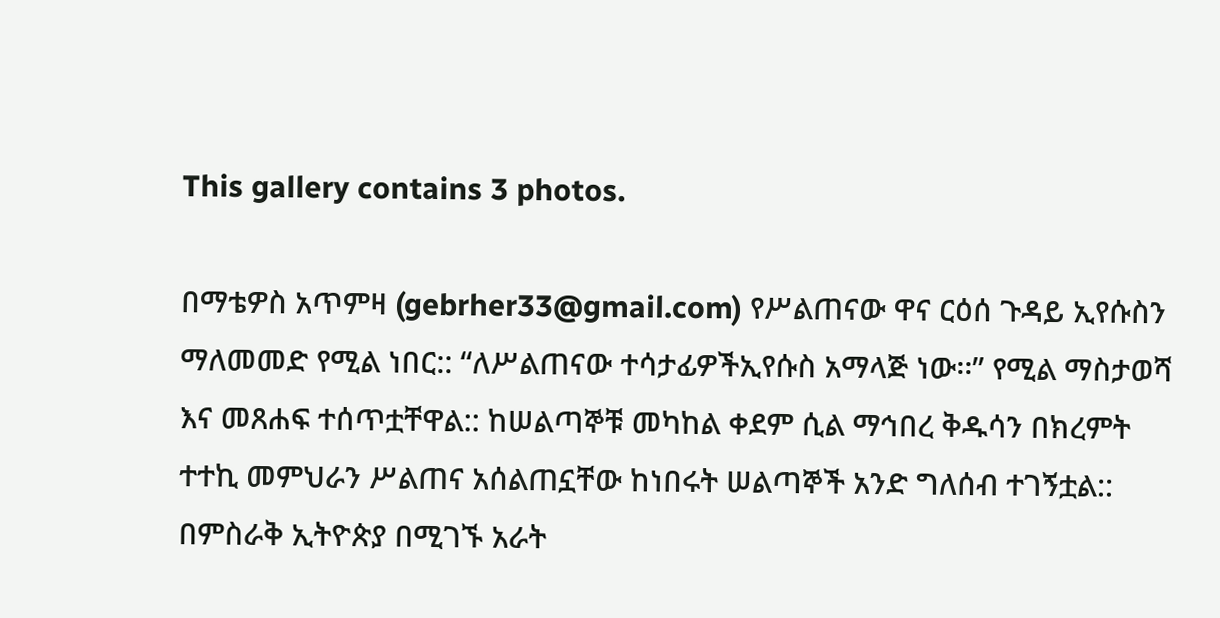This gallery contains 3 photos.

በማቴዎስ አጥምዛ (gebrher33@gmail.com) የሥልጠናው ዋና ርዕሰ ጉዳይ ኢየሱስን ማለመመድ የሚል ነበር:: “ለሥልጠናው ተሳታፊዎችኢየሱስ አማላጅ ነው፡፡” የሚል ማስታወሻ እና መጸሐፍ ተሰጥቷቸዋል:: ከሠልጣኞቹ መካከል ቀደም ሲል ማኅበረ ቅዱሳን በክረምት ተተኪ መምህራን ሥልጠና አሰልጠኗቸው ከነበሩት ሠልጣኞች አንድ ግለሰብ ተገኝቷል:: በምስራቅ ኢትዮጵያ በሚገኙ አራት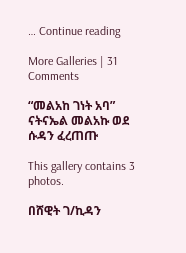… Continue reading

More Galleries | 31 Comments

“መልአከ ገነት አባ” ናትናኤል መልአኩ ወደ ሱዳን ፈረጠጡ

This gallery contains 3 photos.

በሸዊት ገ/ኪዳን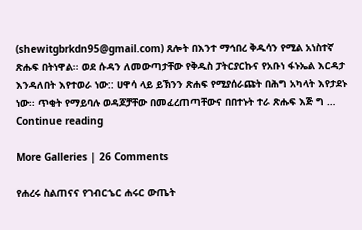(shewitgbrkdn95@gmail.com) ጸሎት በእንተ ማኅበረ ቅዱሳን የሚል አነስተኛ ጽሑፍ በትነዋል፡፡ ወደ ሱዳን ለመውጣታቸው የቅዱስ ፓትርያርኩና የአቡነ ፋኑኤል እርዳታ እንዳለበት እየተወራ ነው:: ሀዋሳ ላይ ይኽንን ጽሐፍ የሚያሰራጩት በሕግ አካላት እየታደኑ ነው፡፡ ጥቂት የማይባሉ ወዳጆቻቸው በመፈረጠጣቸውና በበተኑት ተራ ጽሑፍ እጅ ግ … Continue reading

More Galleries | 26 Comments

የሐረሩ ስልጠናና የገብርኄር ሐሩር ውጤት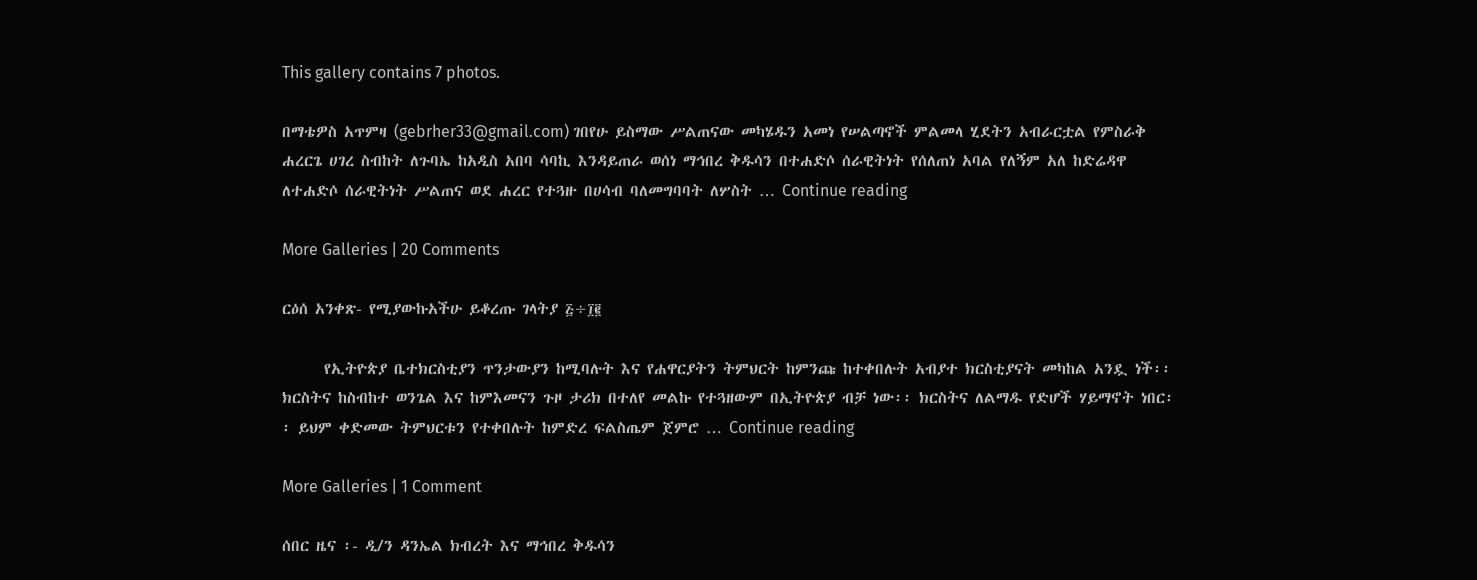This gallery contains 7 photos.

በማቴዎስ አጥምዛ (gebrher33@gmail.com) ገበየሁ ይስማው ሥልጠናው መካሄዱን አመነ የሠልጣኖች ምልመላ ሂደትን አብራርቷል የምስራቅ ሐረርጌ ሀገረ ስብከት ለጉባኤ ከአዲስ አበባ ሳባኪ እንዳይጠራ ወሰነ ማኅበረ ቅዱሳን በተሐድሶ ሰራዊትነት የሰለጠነ አባል የለኝም አለ ከድሬዳዋ ለተሐድሶ ሰራዊትነት ሥልጠና ወደ ሐረር የተጓዙ በሀሳብ ባለመግባባት ለሦስት … Continue reading

More Galleries | 20 Comments

ርዕሰ አንቀጽ- የሚያውኩአችሁ ይቆረጡ ገላትያ ፭÷፲፪

      የኢትዮጵያ ቤተክርስቲያን ጥንታውያን ከሚባሉት እና የሐዋርያትን ትምህርት ከምንጩ ከተቀበሉት አብያተ ክርስቲያናት መካከል አንዷ ነች፡፡ ክርስትና ከስብከተ ወንጌል እና ከምእመናን ጉዞ ታሪክ በተለየ መልኩ የተጓዘውም በኢትዮጵያ ብቻ ነው፡፡ ክርስትና ለልማዱ የድሆች ሃይማኖት ነበር፡፡ ይህም ቀድመው ትምህርቱን የተቀበሉት ከምድረ ፍልስጤም ጀምሮ … Continue reading

More Galleries | 1 Comment

ሰበር ዜና ፡- ዲ/ን ዳንኤል ክብረት እና ማኅበረ ቅዱሳን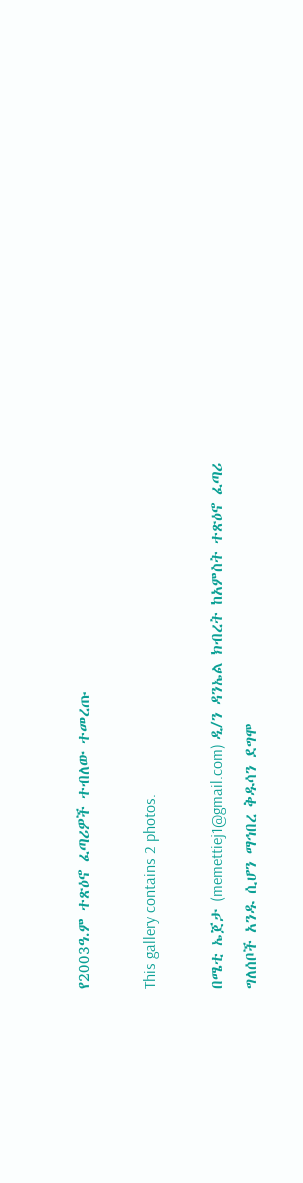የ2003ዓ.ም ተጽዕኖ ፈጣሪዎች ተብለው ተመረጡ

This gallery contains 2 photos.

በሜቲ ኤጀታ (memettiej1@gmail.com) ዲ/ን ዳንኤል ክብረት ከአምስት ተጽዕኖ ፈጣሪ ግለሰቦች አንዱ ሲሆን ማኅበረ ቅዱሳን ደግሞ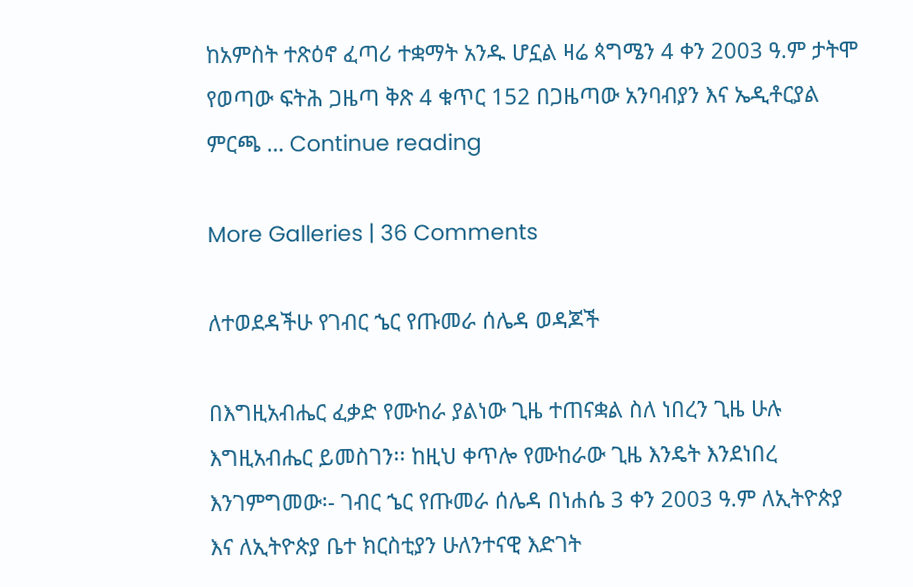ከአምስት ተጽዕኖ ፈጣሪ ተቋማት አንዱ ሆኗል ዛሬ ጳግሜን 4 ቀን 2003 ዓ.ም ታትሞ የወጣው ፍትሕ ጋዜጣ ቅጽ 4 ቁጥር 152 በጋዜጣው አንባብያን እና ኤዲቶርያል ምርጫ … Continue reading

More Galleries | 36 Comments

ለተወደዳችሁ የገብር ኄር የጡመራ ሰሌዳ ወዳጆች

በእግዚአብሔር ፈቃድ የሙከራ ያልነው ጊዜ ተጠናቋል ስለ ነበረን ጊዜ ሁሉ እግዚአብሔር ይመስገን፡፡ ከዚህ ቀጥሎ የሙከራው ጊዜ እንዴት እንደነበረ እንገምግመው፡- ገብር ኄር የጡመራ ሰሌዳ በነሐሴ 3 ቀን 2003 ዓ.ም ለኢትዮጵያ እና ለኢትዮጵያ ቤተ ክርስቲያን ሁለንተናዊ እድገት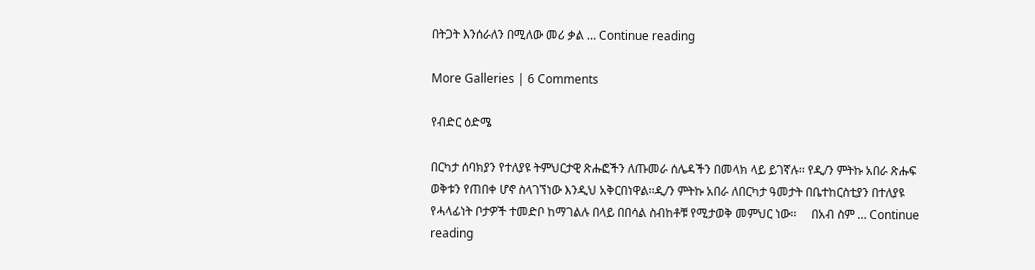በትጋት እንሰራለን በሚለው መሪ ቃል … Continue reading

More Galleries | 6 Comments

የብድር ዕድሜ

በርካታ ሰባክያን የተለያዩ ትምህርታዊ ጽሑፎችን ለጡመራ ሰሌዳችን በመላክ ላይ ይገኛሉ፡፡ የዲ/ን ምትኩ አበራ ጽሑፍ ወቅቱን የጠበቀ ሆኖ ስላገኘነው እንዲህ አቅርበነዋል፡፡ዲ/ን ምትኩ አበራ ለበርካታ ዓመታት በቤተከርስቲያን በተለያዩ የሓላፊነት ቦታዎች ተመድቦ ከማገልሉ በላይ በበሳል ስብከቶቹ የሚታወቅ መምህር ነው፡፡     በአብ ስም … Continue reading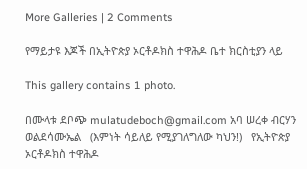More Galleries | 2 Comments

የማይታዩ እጆች በኢትዮጵያ ኦርቶዶክስ ተዋሕዶ ቤተ ክርስቲያን ላይ

This gallery contains 1 photo.

በሙላቱ ደቦጭ mulatudeboch@gmail.com አባ ሠረቀ ብርሃን ወልደሳሙኤል   (እምነት ሳይለይ የሚያገለግለው ካህን!)   የኢትዮጵያ ኦርቶዶክስ ተዋሕዶ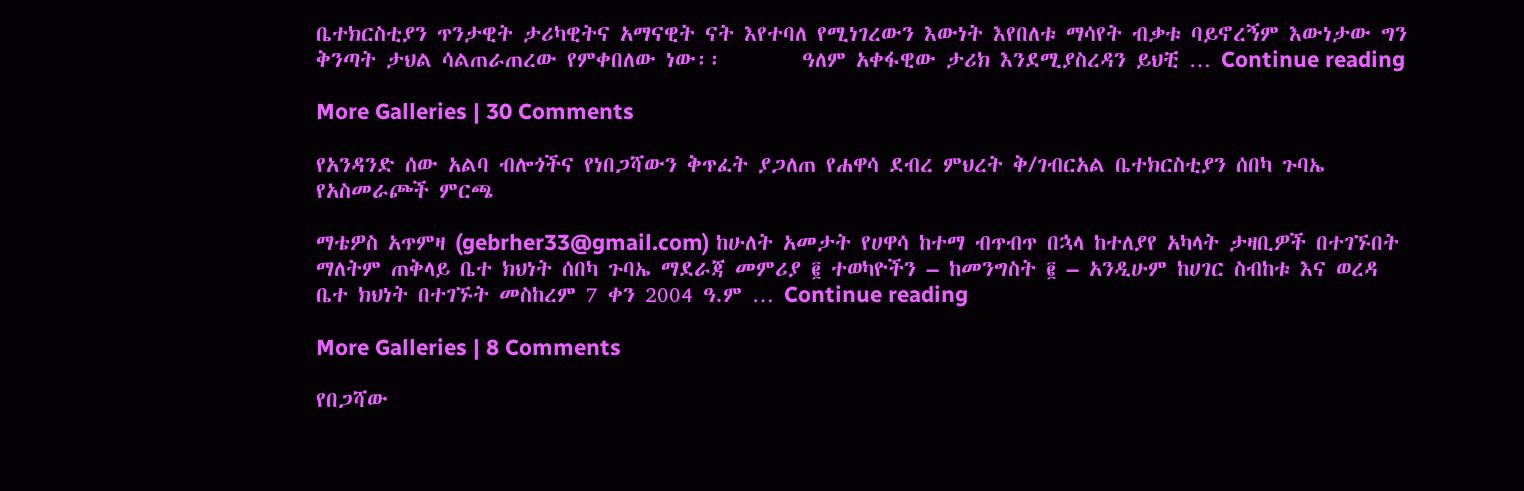ቤተክርስቲያን ጥንታዊት ታሪካዊትና አማናዊት ናት እየተባለ የሚነገረውን እውነት እየበለቱ ማሳየት ብቃቱ ባይኖረኝም እውነታው ግን ቅንጣት ታህል ሳልጠራጠረው የምቀበለው ነው፡፡        ዓለም አቀፋዊው ታሪክ እንደሚያስረዳን ይህቺ … Continue reading

More Galleries | 30 Comments

የአንዳንድ ሰው አልባ ብሎጎችና የነበጋሻውን ቅጥፈት ያጋለጠ የሐዋሳ ደብረ ምህረት ቅ/ገብርአል ቤተክርስቲያን ሰበካ ጉባኤ የአስመራጮች ምርጫ

ማቴዎስ አጥምዛ (gebrher33@gmail.com) ከሁለት አመታት የሀዋሳ ከተማ ብጥብጥ በኋላ ከተለያየ አካላት ታዛቢዎች በተገኙበት ማለትም ጠቅላይ ቤተ ክህነት ሰበካ ጉባኤ ማደራጃ መምሪያ ፪ ተወካዮችን – ከመንግስት ፪ – አንዲሁም ከሀገር ስብከቱ እና ወረዳ ቤተ ክህነት በተገኙት መስከረም 7 ቀን 2004 ዓ.ም … Continue reading

More Galleries | 8 Comments

የበጋሻው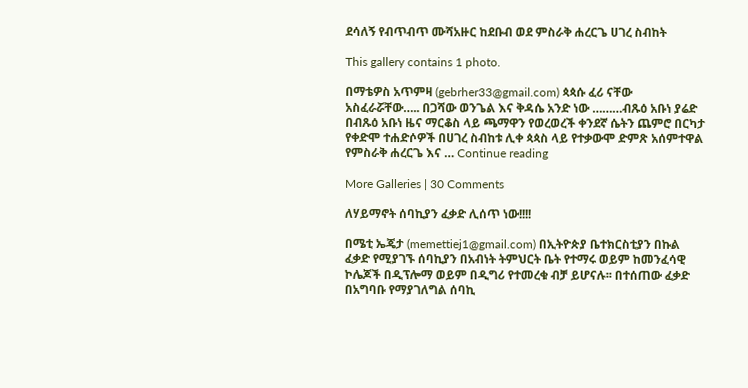ደሳለኝ የብጥብጥ ሙሻአዙር ከደቡብ ወደ ምስራቅ ሐረርጌ ሀገረ ስብከት

This gallery contains 1 photo.

በማቴዎስ አጥምዛ (gebrher33@gmail.com) ጳጳሱ ፈሪ ናቸው አስፈራሯቸው….. በጋሻው ወንጌል እና ቅዳሴ አንድ ነው ………ብጹዕ አቡነ ያሬድ በብጹዕ አቡነ ዜና ማርቆስ ላይ ጫማዋን የወረወረች ቀንደኛ ሴትን ጨምሮ በርካታ የቀድሞ ተሐድሶዎች በሀገረ ስብከቱ ሊቀ ጳጳስ ላይ የተቃውሞ ድምጽ አሰምተዋል የምስራቅ ሐረርጌ እና … Continue reading

More Galleries | 30 Comments

ለሃይማኖት ሰባኪያን ፈቃድ ሊሰጥ ነው!!!!

በሜቲ ኤጄታ (memettiej1@gmail.com) በኢትዮጵያ ቤተክርስቲያን በኩል ፈቃድ የሚያገኙ ሰባኪያን በአብነት ትምህርት ቤት የተማሩ ወይም ከመንፈሳዊ ኮሌጆች በዲፕሎማ ወይም በዲግሪ የተመረቁ ብቻ ይሆናሉ፡፡ በተሰጠው ፈቃድ በአግባቡ የማያገለግል ሰባኪ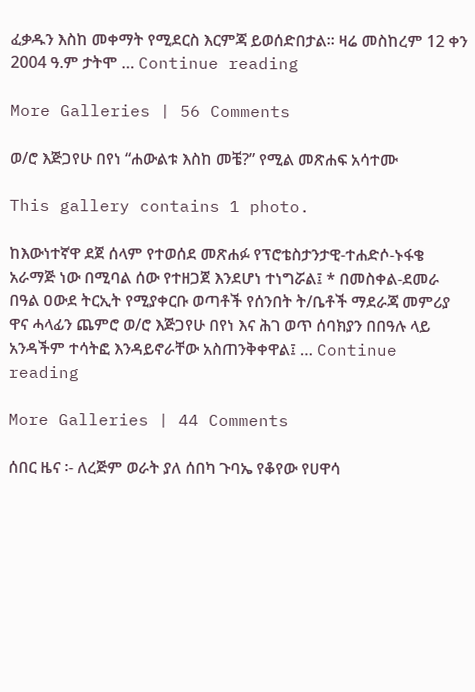ፈቃዱን እስከ መቀማት የሚደርስ እርምጃ ይወሰድበታል፡፡ ዛሬ መስከረም 12 ቀን 2004 ዓ.ም ታትሞ … Continue reading

More Galleries | 56 Comments

ወ/ሮ እጅጋየሁ በየነ “ሐውልቱ እስከ መቼ?” የሚል መጽሐፍ አሳተሙ

This gallery contains 1 photo.

ከእውነተኛዋ ደጀ ሰላም የተወሰደ መጽሐፉ የፕሮቴስታንታዊ-ተሐድሶ-ኑፋቄ አራማጅ ነው በሚባል ሰው የተዘጋጀ እንደሆነ ተነግሯል፤ * በመስቀል-ደመራ በዓል ዐውደ ትርኢት የሚያቀርቡ ወጣቶች የሰንበት ት/ቤቶች ማደራጃ መምሪያ ዋና ሓላፊን ጨምሮ ወ/ሮ እጅጋየሁ በየነ እና ሕገ ወጥ ሰባክያን በበዓሉ ላይ አንዳችም ተሳትፎ እንዳይኖራቸው አስጠንቅቀዋል፤ … Continue reading

More Galleries | 44 Comments

ሰበር ዜና ፡- ለረጅም ወራት ያለ ሰበካ ጉባኤ የቆየው የሀዋሳ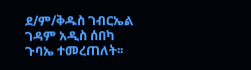ደ/ም/ቅዱስ ገብርኤል ገዳም አዲስ ሰበካ ጉባኤ ተመረጠለት፡፡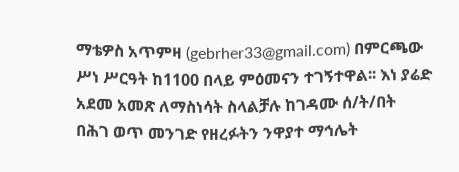ማቴዎስ አጥምዛ (gebrher33@gmail.com) በምርጫው ሥነ ሥርዓት ከ1100 በላይ ምዕመናን ተገኝተዋል፡፡ እነ ያሬድ አደመ አመጽ ለማስነሳት ስላልቻሉ ከገዳሙ ሰ/ት/በት በሕገ ወጥ መንገድ የዘረፉትን ንዋያተ ማኅሌት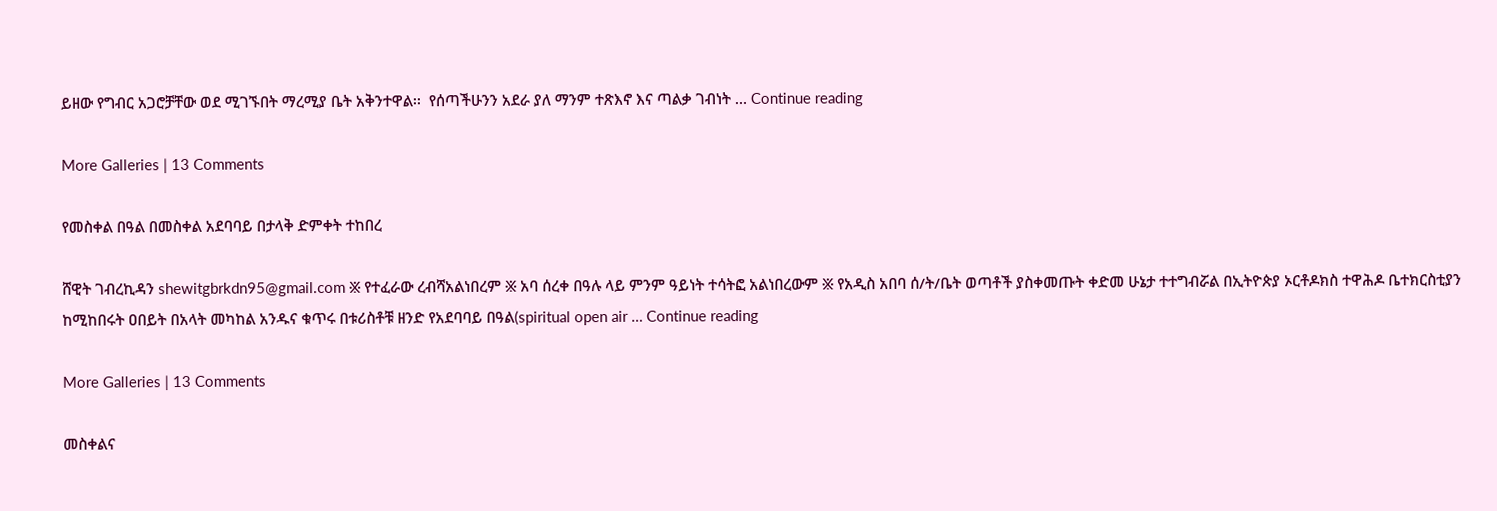ይዘው የግብር አጋሮቻቸው ወደ ሚገኙበት ማረሚያ ቤት አቅንተዋል፡፡  የሰጣችሁንን አደራ ያለ ማንም ተጽእኖ እና ጣልቃ ገብነት … Continue reading

More Galleries | 13 Comments

የመስቀል በዓል በመስቀል አደባባይ በታላቅ ድምቀት ተከበረ

ሸዊት ገብረኪዳን shewitgbrkdn95@gmail.com ፠ የተፈራው ረብሻአልነበረም ፠ አባ ሰረቀ በዓሉ ላይ ምንም ዓይነት ተሳትፎ አልነበረውም ፠ የአዲስ አበባ ሰ/ት/ቤት ወጣቶች ያስቀመጡት ቀድመ ሁኔታ ተተግብሯል በኢትዮጵያ ኦርቶዶክስ ተዋሕዶ ቤተክርስቲያን ከሚከበሩት ዐበይት በአላት መካከል አንዱና ቁጥሩ በቱሪስቶቹ ዘንድ የአደባባይ በዓል(spiritual open air … Continue reading

More Galleries | 13 Comments

መስቀልና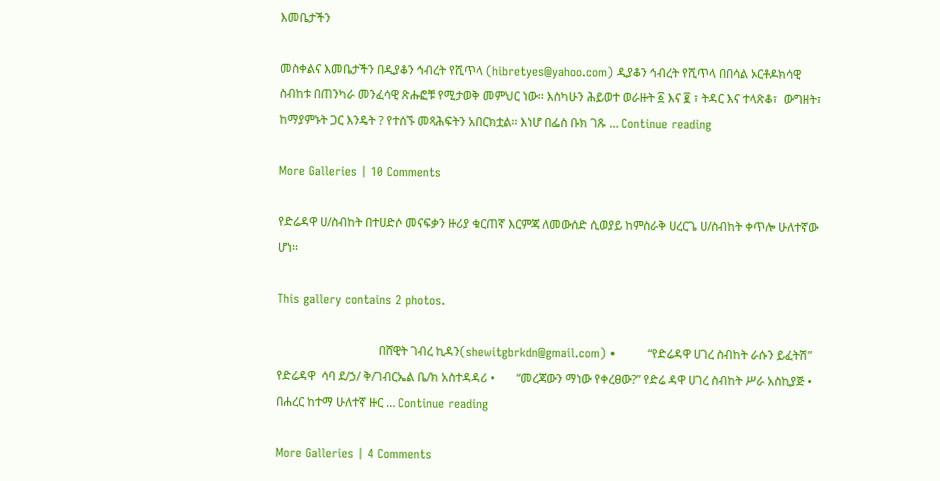እመቤታችን

መስቀልና እመቤታችን በዲያቆን ኅብረት የሺጥላ (hibretyes@yahoo.com) ዲያቆን ኅብረት የሺጥላ በበሳል ኦርቶዶክሳዊ ስብከቱ በጠንካራ መንፈሳዊ ጽሑፎቹ የሚታወቅ መምህር ነው፡፡ እስካሁን ሕይወተ ወራዙት ፩ እና ፪ ፣ ትዳር እና ተላጽቆ፣  ውግዘት፣ ከማያምኑት ጋር እንዴት ? የተሰኙ መጻሕፍትን አበርክቷል፡፡ እነሆ በፌስ ቡክ ገጹ … Continue reading

More Galleries | 10 Comments

የድሬዳዋ ሀ/ስብከት በተሀድሶ መናፍቃን ዙሪያ ቁርጠኛ እርምጃ ለመውሰድ ሲወያይ ከምስራቅ ሀረርጌ ሀ/ስብከት ቀጥሎ ሁለተኛው ሆነ፡፡

This gallery contains 2 photos.

                                  በሸዊት ገብረ ኪዳን(shewitgbrkdn@gmail.com) •        “የድሬዳዋ ሀገረ ስብከት ራሱን ይፈትሽ” የድሬዳዋ  ሳባ ደ/ኃ/ ቅ/ገብርኤል ቤ/ክ አስተዳዳሪ •       “መረጃውን ማነው የቀረፀው?” የድሬ ዳዋ ሀገረ ስብከት ሥራ አስኪያጅ •       በሐረር ከተማ ሁለተኛ ዙር … Continue reading

More Galleries | 4 Comments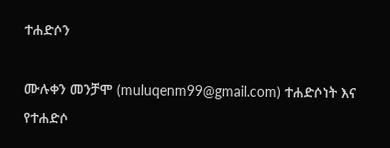ተሐድሶን

ሙሉቀን መንቻሞ (muluqenm99@gmail.com) ተሐድሶነት እና የተሐድሶ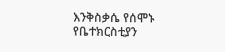እንቅስቃሴ የሰሞኑ የቤተክርስቲያን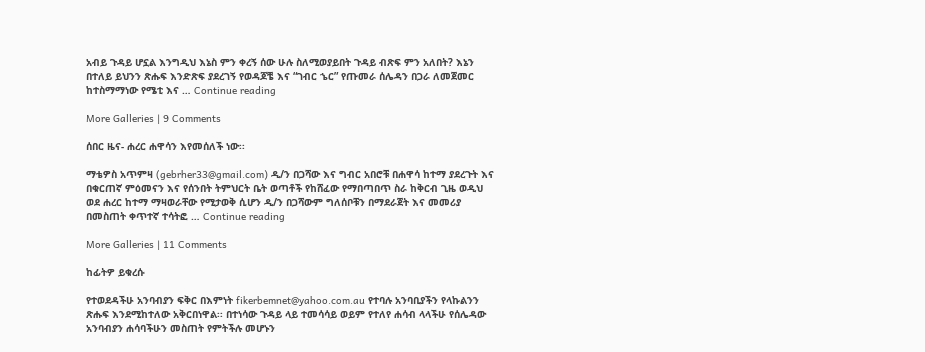አብይ ጉዳይ ሆኗል እንግዲህ እኔስ ምን ቀረኝ ሰው ሁሉ ስለሚወያይበት ጉዳይ ብጽፍ ምን አለበት? እኔን በተለይ ይህንን ጽሑፍ እንድጽፍ ያደረገኝ የወዳጆቼ እና “ገብር ኄር” የጡመራ ሰሌዳን በጋራ ለመጀመር ከተስማማነው የሜቲ እና … Continue reading

More Galleries | 9 Comments

ሰበር ዜና- ሐረር ሐዋሳን እየመሰለች ነው፡፡

ማቴዎስ አጥምዛ (gebrher33@gmail.com) ዲ/ን በጋሻው እና ግብር አበሮቹ በሐዋሳ ከተማ ያደረጉት እና በቁርጠኛ ምዕመናን እና የሰንበት ትምህርት ቤት ወጣቶች የከሸፈው የማበጣበጥ ስራ ከቅርብ ጊዜ ወዲህ ወደ ሐረር ከተማ ማዛወራቸው የሚታወቅ ሲሆን ዲ/ን በጋሻውም ግለሰቦቹን በማደራጀት እና መመሪያ በመስጠት ቀጥተኛ ተሳትፎ … Continue reading

More Galleries | 11 Comments

ከፊትዎ ይቁረሱ

የተወደዳችሁ አንባብያን ፍቅር በእምነት fikerbemnet@yahoo.com.au የተባሉ አንባቢያችን የላኩልንን ጽሑፍ እንደሚከተለው አቅርበነዋል፡፡ በተነሳው ጉዳይ ላይ ተመሳሳይ ወይም የተለየ ሐሳብ ላላችሁ የሰሌዳው አንባብያን ሐሳባችሁን መስጠት የምትችሉ መሆኑን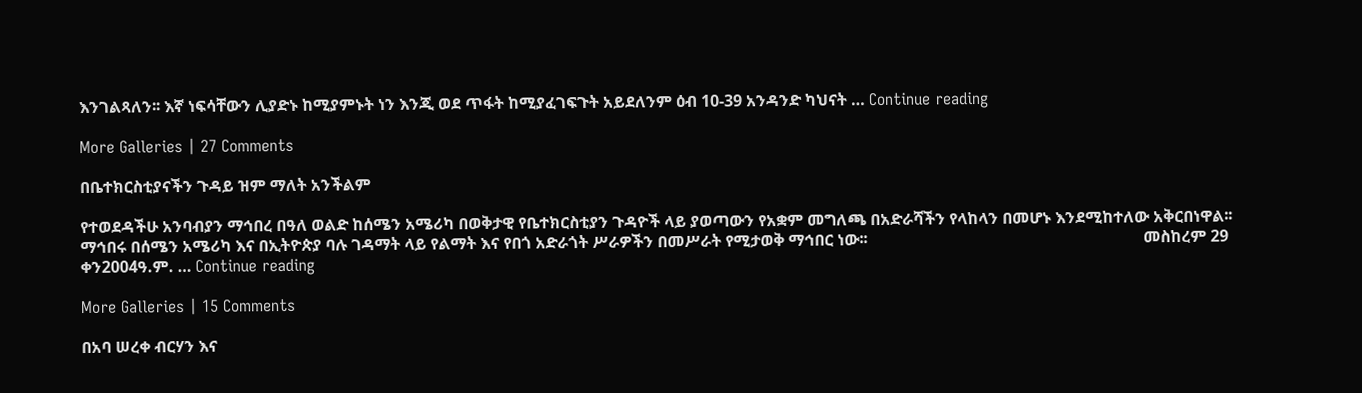እንገልጻለን፡፡ እኛ ነፍሳቸውን ሊያድኑ ከሚያምኑት ነን እንጂ ወደ ጥፋት ከሚያፈገፍጉት አይደለንም ዕብ 10-39 አንዳንድ ካህናት … Continue reading

More Galleries | 27 Comments

በቤተክርስቲያናችን ጉዳይ ዝም ማለት አንችልም

የተወደዳችሁ አንባብያን ማኅበረ በዓለ ወልድ ከሰሜን አሜሪካ በወቅታዊ የቤተክርስቲያን ጉዳዮች ላይ ያወጣውን የአቋም መግለጫ በአድራሻችን የላከላን በመሆኑ እንደሚከተለው አቅርበነዋል፡፡ ማኅበሩ በሰሜን አሜሪካ እና በኢትዮጵያ ባሉ ገዳማት ላይ የልማት እና የበጎ አድራጎት ሥራዎችን በመሥራት የሚታወቅ ማኅበር ነው፡፡                                                                     መስከረም 29 ቀን2004ዓ.ም. … Continue reading

More Galleries | 15 Comments

በአባ ሠረቀ ብርሃን እና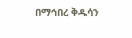በማኅበረ ቅዱሳን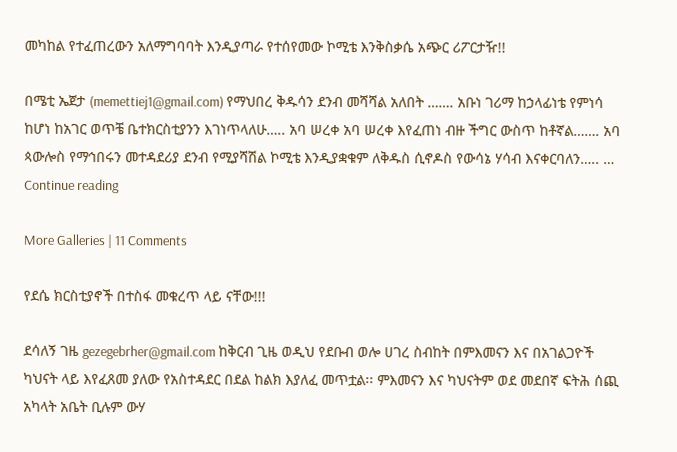መካከል የተፈጠረውን አለማግባባት እንዲያጣራ የተሰየመው ኮሚቴ እንቅስቃሴ አጭር ሪፖርታዥ!!

በሜቲ ኤጀታ (memettiej1@gmail.com) የማህበረ ቅዱሳን ደንብ መሻሻል አለበት ……. አቡነ ገሪማ ከኃላፊነቴ የምነሳ ከሆነ ከአገር ወጥቼ ቤተክርስቲያንን እገነጥላለሁ….. አባ ሠረቀ አባ ሠረቀ እየፈጠነ ብዙ ችግር ውስጥ ከቶኛል……. አባ ጳውሎስ የማኅበሩን መተዳደሪያ ደንብ የሚያሻሽል ኮሚቴ እንዲያቋቁም ለቅዱስ ሲኖዶስ የውሳኔ ሃሳብ እናቀርባለን….. … Continue reading

More Galleries | 11 Comments

የደሴ ክርስቲያኖች በተስፋ መቁረጥ ላይ ናቸው!!!

ደሳለኝ ገዜ gezegebrher@gmail.com ከቅርብ ጊዜ ወዲህ የደቡብ ወሎ ሀገረ ስብከት በምእመናን እና በአገልጋዮች ካህናት ላይ እየፈጸመ ያለው የአስተዳደር በደል ከልክ እያለፈ መጥቷል፡፡ ምእመናን እና ካህናትም ወደ መደበኛ ፍትሕ ሰጪ አካላት አቤት ቢሉም ውሃ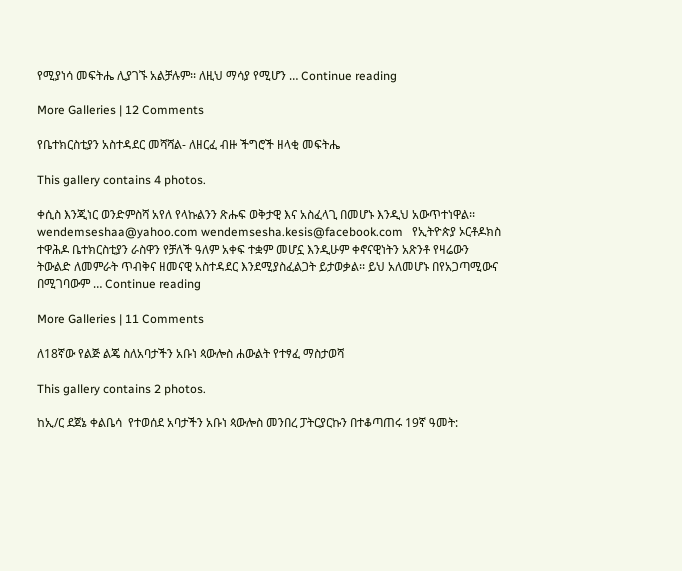የሚያነሳ መፍትሔ ሊያገኙ አልቻሉም፡፡ ለዚህ ማሳያ የሚሆን … Continue reading

More Galleries | 12 Comments

የቤተክርስቲያን አስተዳደር መሻሻል- ለዘርፈ ብዙ ችግሮች ዘላቂ መፍትሔ

This gallery contains 4 photos.

ቀሲስ እንጂነር ወንድምስሻ አየለ የላኩልንን ጽሑፍ ወቅታዊ እና አስፈላጊ በመሆኑ እንዲህ አውጥተነዋል፡፡ wendemseshaa@yahoo.com wendemsesha.kesis@facebook.com   የኢትዮጵያ ኦርቶዶክስ ተዋሕዶ ቤተክርስቲያን ራስዋን የቻለች ዓለም አቀፍ ተቋም መሆኗ እንዲሁም ቀኖናዊነትን አጽንቶ የዛሬውን ትውልድ ለመምራት ጥብቅና ዘመናዊ አስተዳደር እንደሚያስፈልጋት ይታወቃል፡፡ ይህ አለመሆኑ በየአጋጣሚውና በሚገባውም … Continue reading

More Galleries | 11 Comments

ለ18ኛው የልጅ ልጄ ስለአባታችን አቡነ ጳውሎስ ሐውልት የተፃፈ ማስታወሻ

This gallery contains 2 photos.

ከኢ/ር ደጀኔ ቀልቤሳ  የተወሰደ አባታችን አቡነ ጳውሎስ መንበረ ፓትርያርኩን በተቆጣጠሩ 19ኛ ዓመት: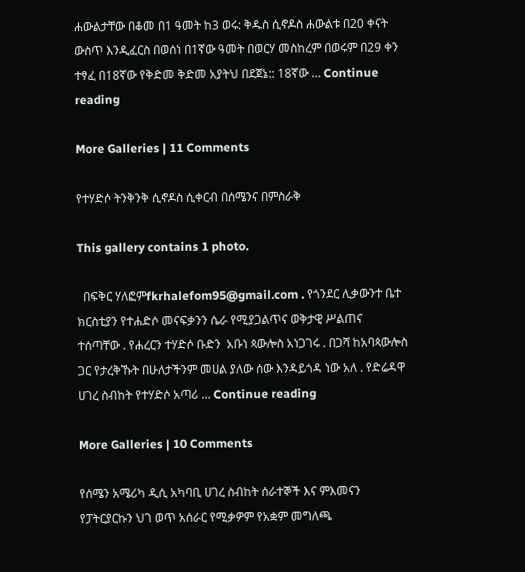ሐውልታቸው በቆመ በ1 ዓመት ከ3 ወሩ: ቅዱስ ሲኖዶስ ሐውልቱ በ20 ቀናት ውስጥ እንዲፈርስ በወሰነ በ1ኛው ዓመት በወርሃ መስከረም በወሩም በ29 ቀን ተፃፈ በ18ኛው የቅድመ ቅድመ አያትህ በደጀኔ:: 18ኛው … Continue reading

More Galleries | 11 Comments

የተሃድሶ ትንቅንቅ ሲኖዶስ ሲቀርብ በሰሜንና በምስራቅ

This gallery contains 1 photo.

  በፍቅር ሃለፎምfkrhalefom95@gmail.com . የጎንደር ሊቃውንተ ቤተ ክርስቲያን የተሐድሶ መናፍቃንን ሴራ የሚያጋልጥና ወቅታዊ ሥልጠና   ተሰጣቸው . የሐረርን ተሃድሶ ቡድን  አቡነ ጳውሎስ አነጋገሩ . በጋሻ ከአባጳውሎስ ጋር የታረቅኹት በሁለታችንም መሀል ያለው ሰው እንዳይጎዳ ነው አለ . የድሬዳዋ ሀገረ ስብከት የተሃድሶ አጣሪ … Continue reading

More Galleries | 10 Comments

የሰሜን አሜሪካ ዲሲ አካባቢ ሀገረ ስብከት ሰራተኞች እና ምእመናን የፓትርያርኩን ህገ ወጥ አሰራር የሚቃዎም የአቋም መግለጫ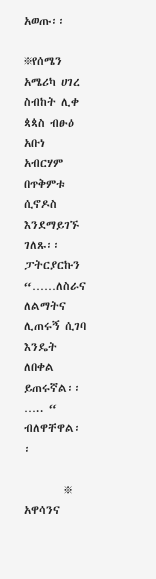አወጡ፡፡

፠የሰሜን አሜሪካ ሀገረ ስብከት ሊቀ ጳጳስ ብፁዕ አቡነ አብርሃም በጥቅምቱ ሲኖዶስ እንደማይገኙ ገለጹ፡፡ ፓትርያርኩን “……ለስራና ለልማትና ሊጠሩኝ ሲገባ እንዴት ለበቀል ይጠሩኛል፡፡….. “ ብለዋቸዋል፡፡

        ፠ አዋሳንና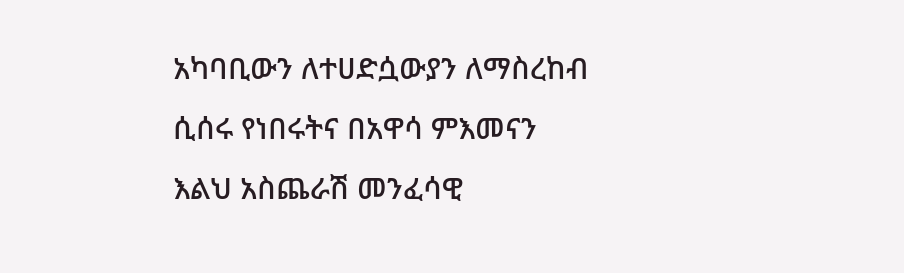አካባቢውን ለተሀድሷውያን ለማስረከብ ሲሰሩ የነበሩትና በአዋሳ ምእመናን እልህ አስጨራሽ መንፈሳዊ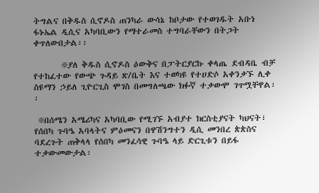ትግልና በቅዱስ ሲኖዶስ ጠንካራ ውሳኔ ከቦታው የተወገዱት አቡነ ፋኑኤል ዲሲና አካባቢውን የማተራመስ ተግባራቸውን በትጋት ቀጥለውበታል፡፡

       ፠ያለ ቅዱስ ሲኖዶስ ዕውቅና በፓትርያርኩ ቀላጤ ደብዳቤ ብቻ የተከፈተው የውጭ ጉዳይ ጽ/ቤት እና ተወካዩ የተሀድሶ አቀንቃኙ ሊቀ ስዩማን ኃይለ ጊዮርጊስ ሞገስ በመግለጫው ክፉኛ ተቃውሞ ገጥሟቸዋል፡፡

 ፠በሰሜን አሜሪካና አካባቢው የሚገኙ አብያተ ክርስቲያናት ካህናት፣ የሰበካ ጉባዔ አባላትና ምዕመናን በዋሽንግተን ዲሲ መንበረ ጵጵስና ባደረጉት ጠቅላላ የሰበካ መንፈሳዊ ጉባዔ ላይ ድርጊቱን በይፋ ተቃውመውታል፡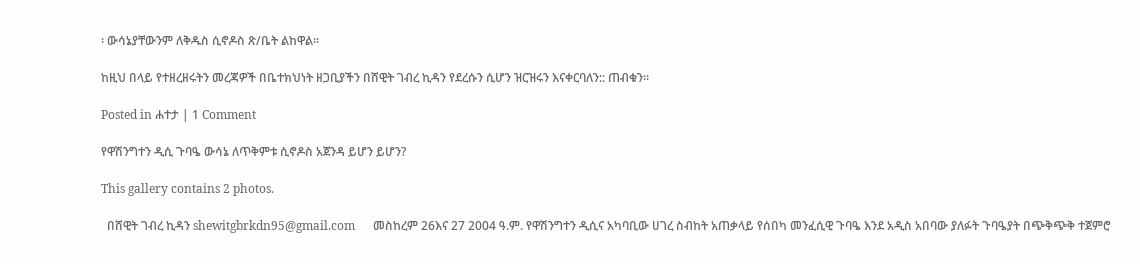፡ ውሳኔያቸውንም ለቅዱስ ሲኖዶስ ጽ/ቤት ልከዋል፡፡

ከዚህ በላይ የተዘረዘሩትን መረጃዎች በቤተክህነት ዘጋቢያችን በሸዊት ገብረ ኪዳን የደረሱን ሲሆን ዝርዝሩን እናቀርባለን:: ጠብቁን፡፡

Posted in ሐተታ | 1 Comment

የዋሽንግተን ዲሲ ጉባዔ ውሳኔ ለጥቅምቱ ሲኖዶስ አጀንዳ ይሆን ይሆን?

This gallery contains 2 photos.

  በሸዊት ገብረ ኪዳን shewitgbrkdn95@gmail.com      መስከረም 26እና 27 2004 ዓ.ም. የዋሽንግተን ዲሲና አካባቢው ሀገረ ስብከት አጠቃላይ የሰበካ መንፈሲዊ ጉባዔ እንደ አዲስ አበባው ያለፉት ጉባዔያት በጭቅጭቅ ተጀምሮ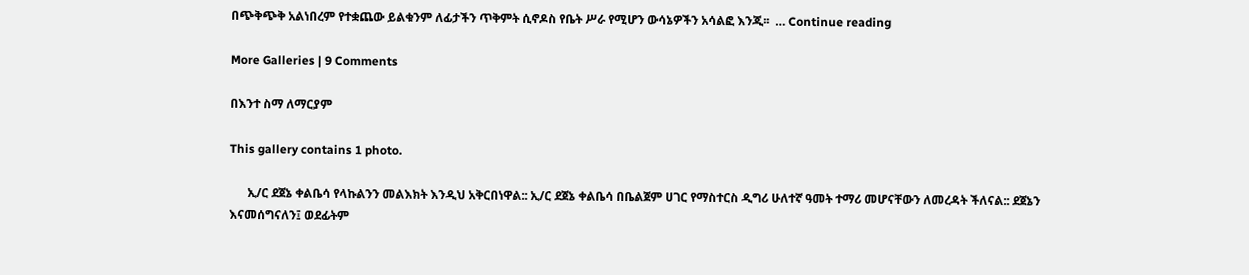በጭቅጭቅ አልነበረም የተቋጨው ይልቁንም ለፊታችን ጥቅምት ሲኖዶስ የቤት ሥራ የሚሆን ውሳኔዎችን አሳልፎ እንጂ፡፡  … Continue reading

More Galleries | 9 Comments

በእንተ ስማ ለማርያም

This gallery contains 1 photo.

      ኢ/ር ደጀኔ ቀልቤሳ የላኩልንን መልእክት እንዲህ አቅርበነዋል:: ኢ/ር ደጀኔ ቀልቤሳ በቤልጀም ሀገር የማስተርስ ዲግሪ ሁለተኛ ዓመት ተማሪ መሆናቸውን ለመረዳት ችለናል:: ደጀኔን እናመሰግናለን፤ ወደፊትም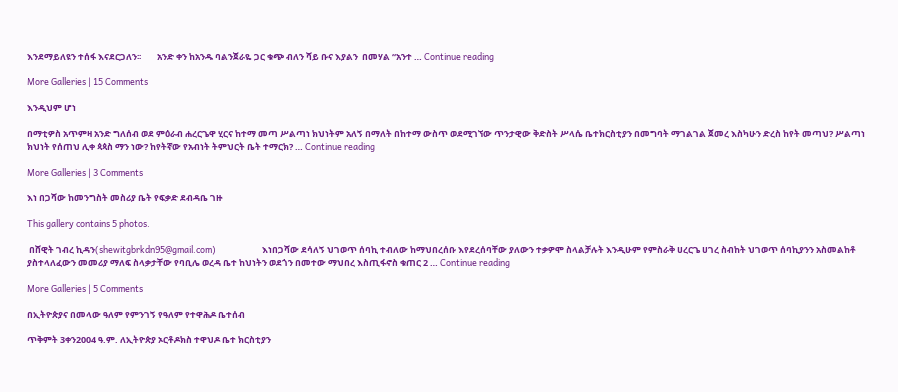እንደማይለዩን ተሰፋ እናደርጋለን፡፡        አንድ ቀን ከአንዱ ባልንጀራዬ ጋር ቁጭ ብለን ሻይ ቡና እያልን  በመሃል “አንተ … Continue reading

More Galleries | 15 Comments

እንዲህም ሆነ

በማቲዎስ አጥምዛ አንድ ግለሰብ ወደ ምዕራብ ሐረርጌዋ ሂርና ከተማ መጣ ሥልጣነ ክህነትም አለኝ በማለት በከተማ ውስጥ ወደሚገኘው ጥንታዊው ቅድስት ሥላሴ ቤተክርስቲያን በመግባት ማገልገል ጀመረ እስካሁን ድረስ ከየት መጣህ? ሥልጣነ ክህነት የሰጠህ ሊቀ ጳጳስ ማን ነው? ከየትኛው የአብነት ትምህርት ቤት ተማርክ? … Continue reading

More Galleries | 3 Comments

እነ በጋሻው ከመንግስት መስሪያ ቤት የፍቃድ ደብዳቤ ገዙ

This gallery contains 5 photos.

 በሸዊት ገብረ ኪዳን(shewitgbrkdn95@gmail.com)                       እነበጋሻው ደሳለኝ ህገወጥ ሰባኪ ተብለው ከማህበረሰቡ እየደረሰባቸው ያለውን ተቃዎሞ ስላልቻሉት እንዲሁም የምስራቅ ሀረርጌ ሀገረ ስብከት ህገወጥ ሰባኪያንን አስመልከቶ ያስተላለፈውን መመሪያ ማለፍ ስላቃታቸው የባቢሌ ወረዳ ቤተ ከህነትን ወደጎን በመተው ማህበረ እስጢፋኖስ ቁጠር 2 … Continue reading

More Galleries | 5 Comments

በኢትዮጵያና በመላው ዓለም የምንገኝ የዓለም የተዋሕዶ ቤተሰብ

ጥቅምት 3ቀን2004 ዓ.ም. ለኢትዮጵያ ኦርቶዶክስ ተዋህዶ ቤተ ክርስቲያን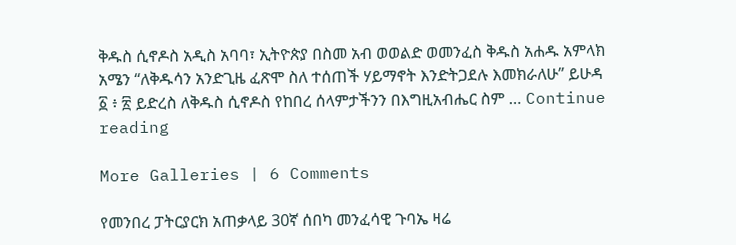ቅዱስ ሲኖዶስ አዲስ አባባ፣ ኢትዮጵያ በስመ አብ ወወልድ ወመንፈስ ቅዱስ አሐዱ አምላክ አሜን “ለቅዱሳን አንድጊዜ ፈጽሞ ስለ ተሰጠች ሃይማኖት እንድትጋደሉ እመክራለሁ” ይሁዳ ፩ ፥ ፳ ይድረስ ለቅዱስ ሲኖዶስ የከበረ ሰላምታችንን በእግዚአብሔር ስም … Continue reading

More Galleries | 6 Comments

የመንበረ ፓትርያርክ አጠቃላይ 30ኛ ሰበካ መንፈሳዊ ጉባኤ ዛሬ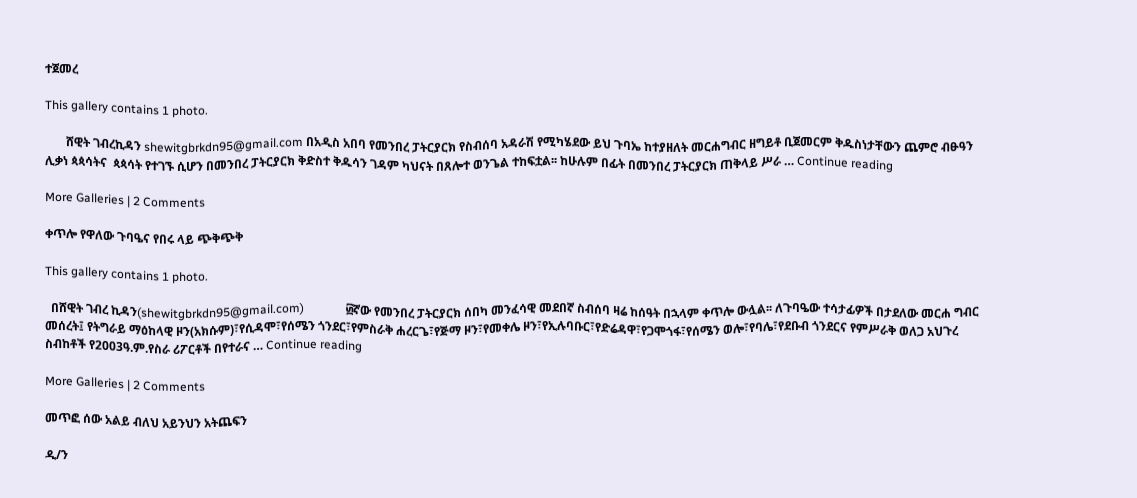ተጀመረ

This gallery contains 1 photo.

       ሸዊት ገብረኪዳን shewitgbrkdn95@gmail.com በአዲስ አበባ የመንበረ ፓትርያርክ የስብሰባ አዳራሽ የሚካሄደው ይህ ጉባኤ ከተያዘለት መርሐግብር ዘግይቶ ቢጀመርም ቅዱስነታቸውን ጨምሮ ብፁዓን ሊቃነ ጳጳሳትና  ጳጳሳት የተገኙ ሲሆን በመንበረ ፓትርያርክ ቅድስተ ቅዱሳን ገዳም ካህናት በጸሎተ ወንጌል ተከፍቷል፡፡ ከሁሉም በፊት በመንበረ ፓትርያርክ ጠቅላይ ሥራ … Continue reading

More Galleries | 2 Comments

ቀጥሎ የዋለው ጉባዔና የበሩ ላይ ጭቅጭቅ

This gallery contains 1 photo.

  በሸዊት ገብረ ኪዳን(shewitgbrkdn95@gmail.com)              ፴ኛው የመንበረ ፓትርያርክ ሰበካ መንፈሳዊ መደበኛ ስብሰባ ዛሬ ከሰዓት በኋላም ቀጥሎ ውሏል፡፡ ለጉባዔው ተሳታፊዎች በታደለው መርሐ ግብር መሰረት፤ የትግራይ ማዕከላዊ ዞን(አክሱም)፣የሲዳሞ፣የሰሜን ጎንደር፣የምስራቅ ሐረርጌ፣የጅማ ዞን፣የመቀሌ ዞን፣የኢሉባቡር፣የድሬዳዋ፣የጋሞጎፋ፣የሰሜን ወሎ፣የባሌ፣የደቡብ ጎንደርና የምሥራቅ ወለጋ አህጉረ ስብከቶች የ2003ዓ.ም.የስራ ሪፖርቶች በየተራና … Continue reading

More Galleries | 2 Comments

መጥፎ ሰው አልይ ብለህ አይንህን አትጨፍን

ዲ/ን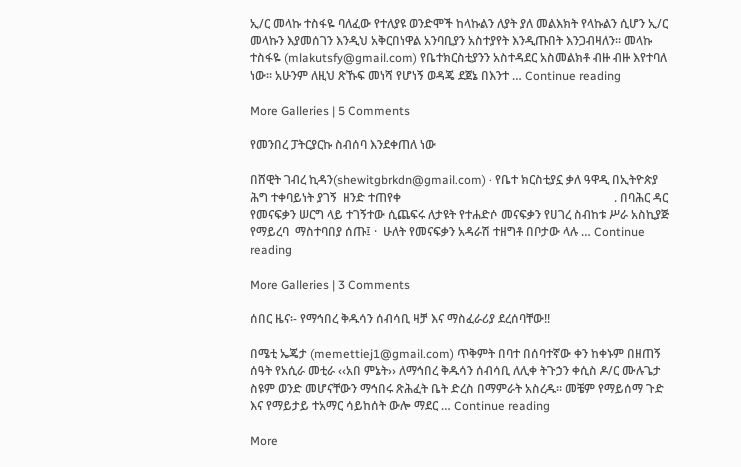ኢ/ር መላኩ ተስፋዬ ባለፈው የተለያዩ ወንድሞች ከላኩልን ለያት ያለ መልእክት የላኩልን ሲሆን ኢ/ር መላኩን እያመሰገን እንዲህ አቅርበነዋል አንባቢያን አስተያየት እንዲጡበት እንጋብዛለን፡፡ መላኩ ተስፋዬ (mlakutsfy@gmail.com) የቤተክርስቲያንን አስተዳደር አስመልክቶ ብዙ ብዙ እየተባለ ነው፡፡ አሁንም ለዚህ ጽኹፍ መነሻ የሆነኝ ወዳጄ ደጀኔ በእንተ … Continue reading

More Galleries | 5 Comments

የመንበረ ፓትርያርኩ ስብሰባ እንደቀጠለ ነው

በሸዊት ገብረ ኪዳን(shewitgbrkdn@gmail.com) · የቤተ ክርስቲያኗ ቃለ ዓዋዲ በኢትዮጵያ ሕግ ተቀባይነት ያገኝ  ዘንድ ተጠየቀ                                                                       . በባሕር ዳር የመናፍቃን ሠርግ ላይ ተገኝተው ሲጨፍሩ ለታዩት የተሐድሶ መናፍቃን የሀገረ ስብከቱ ሥራ አስኪያጅ የማይረባ  ማስተባበያ ሰጡ፤ ·  ሁለት የመናፍቃን አዳራሽ ተዘግቶ በቦታው ላሉ … Continue reading

More Galleries | 3 Comments

ሰበር ዜና፡- የማኅበረ ቅዱሳን ሰብሳቢ ዛቻ እና ማስፈራሪያ ደረሰባቸው!!

በሜቲ ኤጄታ (memettiej1@gmail.com) ጥቅምት በባተ በሰባተኛው ቀን ከቀኑም በዘጠኝ ሰዓት የአሲራ መቲራ ‹‹አበ ምኔት›› ለማኅበረ ቅዱሳን ሰብሳቢ ለሊቀ ትጉኃን ቀሲስ ዶ/ር ሙሉጌታ ስዩም ወንድ መሆናቸውን ማኅበሩ ጽሕፈት ቤት ድረስ በማምራት አስረዱ፡፡ መቼም የማይሰማ ጉድ እና የማይታይ ተአማር ሳይከሰት ውሎ ማደር … Continue reading

More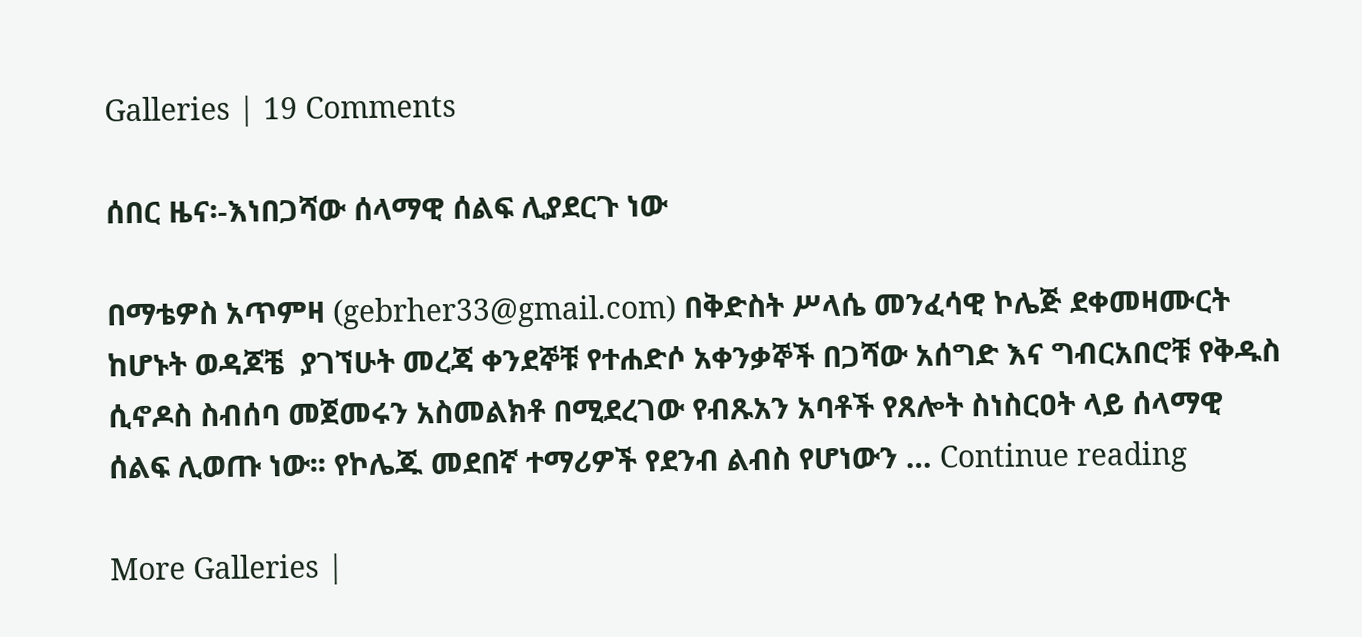Galleries | 19 Comments

ሰበር ዜና፡-እነበጋሻው ሰላማዊ ሰልፍ ሊያደርጉ ነው

በማቴዎስ አጥምዛ (gebrher33@gmail.com) በቅድስት ሥላሴ መንፈሳዊ ኮሌጅ ደቀመዛሙርት ከሆኑት ወዳጆቼ  ያገኘሁት መረጃ ቀንደኞቹ የተሐድሶ አቀንቃኞች በጋሻው አሰግድ እና ግብርአበሮቹ የቅዱስ ሲኖዶስ ስብሰባ መጀመሩን አስመልክቶ በሚደረገው የብጹአን አባቶች የጸሎት ስነስርዐት ላይ ሰላማዊ ሰልፍ ሊወጡ ነው፡፡ የኮሌጁ መደበኛ ተማሪዎች የደንብ ልብስ የሆነውን … Continue reading

More Galleries |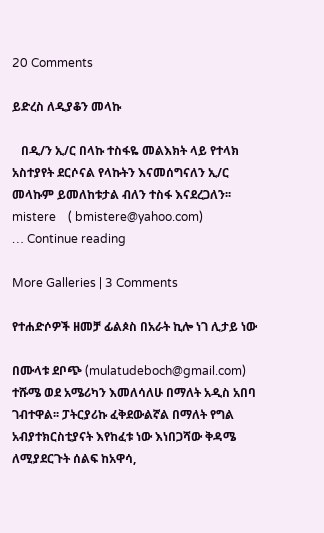20 Comments

ይድረስ ለዲያቆን መላኩ

   በዲ/ን ኢ/ር በላኩ ተስፋዬ መልእክት ላይ የተላክ አስተያየት ደርሶናል የላኩትን እናመሰግናለን ኢ/ር መላኩም ይመለከቱታል ብለን ተስፋ እናደረጋለን፡፡   mistere    ( bmistere@yahoo.com)                                     … Continue reading

More Galleries | 3 Comments

የተሐድሶዎች ዘመቻ ፊልጶስ በአራት ኪሎ ነገ ሊታይ ነው

በሙላቱ ደቦጭ (mulatudeboch@gmail.com) ተሹሜ ወደ አሜሪካን እመለሳለሁ በማለት አዲስ አበባ ገብተዋል፡፡ ፓትርያሪኩ ፈቅደውልኛል በማለት የግል አብያተክርስቲያናት እየከፈቱ ነው እነበጋሻው ቅዳሜ ለሚያደርጉት ሰልፍ ከአዋሳ,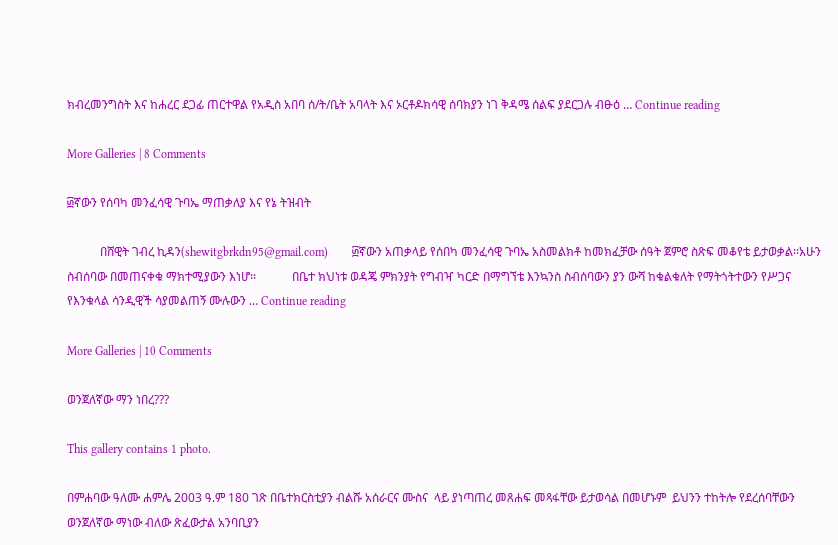ክብረመንግስት እና ከሐረር ደጋፊ ጠርተዋል የአዲስ አበባ ሰ/ት/ቤት አባላት እና ኦርቶዶክሳዊ ሰባክያን ነገ ቅዳሜ ሰልፍ ያደርጋሉ ብፁዕ … Continue reading

More Galleries | 8 Comments

፴ኛውን የሰባካ መንፈሳዊ ጉባኤ ማጠቃለያ እና የኔ ትዝብት

           በሸዊት ገብረ ኪዳን(shewitgbrkdn95@gmail.com)        ፴ኛውን አጠቃላይ የሰበካ መንፈሳዊ ጉባኤ አስመልክቶ ከመክፈቻው ሰዓት ጀምሮ ስጽፍ መቆየቴ ይታወቃል፡፡አሁን ስብሰባው በመጠናቀቁ ማክተሚያውን እነሆ፡፡            በቤተ ክህነቱ ወዳጄ ምክንያት የግብዣ ካርድ በማግኘቴ እንኳንስ ስብሰባውን ያን ውሻ ከቁልቁለት የማትጎትተውን የሥጋና የእንቁላል ሳንዲዊች ሳያመልጠኝ ሙሉውን … Continue reading

More Galleries | 10 Comments

ወንጀለኛው ማን ነበረ???

This gallery contains 1 photo.

በምሐባው ዓለሙ ሐምሌ 2003 ዓ.ም 180 ገጽ በቤተክርስቲያን ብልሹ አሰራርና ሙስና  ላይ ያነጣጠረ መጸሐፍ መጻፋቸው ይታወሳል በመሆኑም  ይህንን ተከትሎ የደረሰባቸውን ወንጀለኛው ማነው ብለው ጽፈውታል አንባቢያን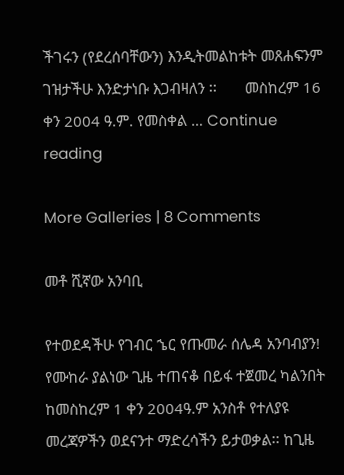ችገሩን (የደረሰባቸውን) እንዲትመልከቱት መጸሐፍንም ገዝታችሁ እንድታነቡ እጋብዛለን ፡፡       መስከረም 16 ቀን 2004 ዓ.ም. የመስቀል … Continue reading

More Galleries | 8 Comments

መቶ ሺኛው አንባቢ

የተወደዳችሁ የገብር ኄር የጡመራ ሰሌዳ አንባብያን! የሙከራ ያልነው ጊዜ ተጠናቆ በይፋ ተጀመረ ካልንበት ከመስከረም 1 ቀን 2004ዓ.ም አንስቶ የተለያዩ መረጃዎችን ወደናንተ ማድረሳችን ይታወቃል፡፡ ከጊዜ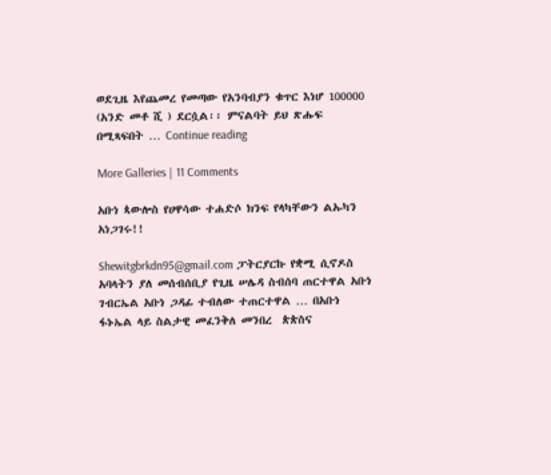ወደጊዜ እየጨመረ የመጣው የአንባብያን ቁጥር እነሆ 100000 (አንድ መቶ ሺ ) ደርሷል፡፡ ምናልባት ይህ ጽሑፍ በሚጻፍበት … Continue reading

More Galleries | 11 Comments

አቡነ ጳውሎስ የሀዋሳው ተሐድሶ ክንፍ የላካቸውን ልኡካን አነጋገሩ!!

Shewitgbrkdn95@gmail.com ፓትርያርኩ የቋሚ ሲኖዶስ አባላትን ያለ መሰብሰቢያ የጊዜ ሠሌዳ ስብሰባ ጠርተዋል አቡነ ገብርኤል አቡነ ጋዳፊ ተብለው ተጠርተዋል … በአቡነ ፋኑኤል ላይ ስልታዊ መፈንቅለ መንበረ  ጵጵስና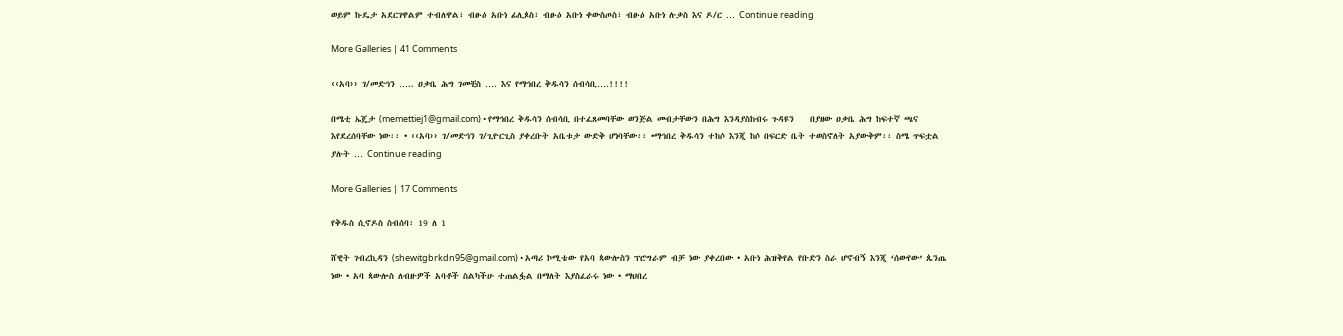ወይም ኩዴታ አደርገዋልም ተብለዋል፣ ብፁዕ አቡነ ፊሊጶስ፣ ብፁዕ አቡነ ቀውስጦስ፣ ብፁዕ አቡነ ሉቃስ እና ዶ/ር … Continue reading

More Galleries | 41 Comments

‹‹አባ›› ገ/መድኅን ….. ዐቃቤ ሕግ ገመቺስ …. እና የማኅበረ ቅዱሳን ሰብሳቢ….!!!!

በሜቲ ኤጄታ (memettiej1@gmail.com) • የማኅበረ ቅዱሳን ሰብሳቢ በተፈጸመባቸው ወንጅል መብታቸውን በሕግ እንዳያስከብሩ ጉዳዩን    በያዘው ዐቃቤ ሕግ ከፍተኛ ጫና እየደረሰባቸው ነው፡፡ • ‹‹አባ›› ገ/መድኅን ገ/ጊዮርጊስ ያቀረቡት አቤቱታ ውድቅ ሆነባቸው፡፡ •ማኅበረ ቅዱሳን ተከሶ እንጂ ከሶ በፍርድ ቤት ተወስኖለት አያውቅም፡፡ ስሜ ጥፍቷል ያሉት … Continue reading

More Galleries | 17 Comments

የቅዱስ ሲኖዶስ ስብሰባ፡ 19 ለ 1

ሸዊት ገብረኪዳን (shewitgbrkdn95@gmail.com) • አጣሪ ኮሚቴው የአባ ጳውሎስን ፕሮግራም ብቻ ነው ያቀረበው • አቡነ ሕዝቅየል የቡድን ስራ ሆኖብኝ እንጂ ‘ሰውየው’ ጴንጤ ነው • አባ ጳውሎስ ለብዙዎች አባቶች ስልካችሁ ተጠልፏል በማለት እያስፈራሩ ነው • ማህበረ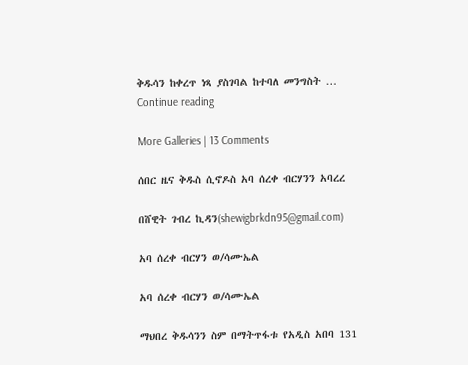ቅዱሳን ከቀረጥ ነጻ ያስገባል ከተባለ መንግስት … Continue reading

More Galleries | 13 Comments

ሰበር ዜና ቅዱስ ሲኖዶስ አባ ሰረቀ ብርሃንን አባረረ

በሸዊት ገብረ ኪዳን(shewigbrkdn95@gmail.com)

አባ ሰረቀ ብርሃን ወ/ሳሙኤል

አባ ሰረቀ ብርሃን ወ/ሳሙኤል

ማህበረ ቅዱሳንን ስም በማትጥፋቱ የአዲስ አበባ 131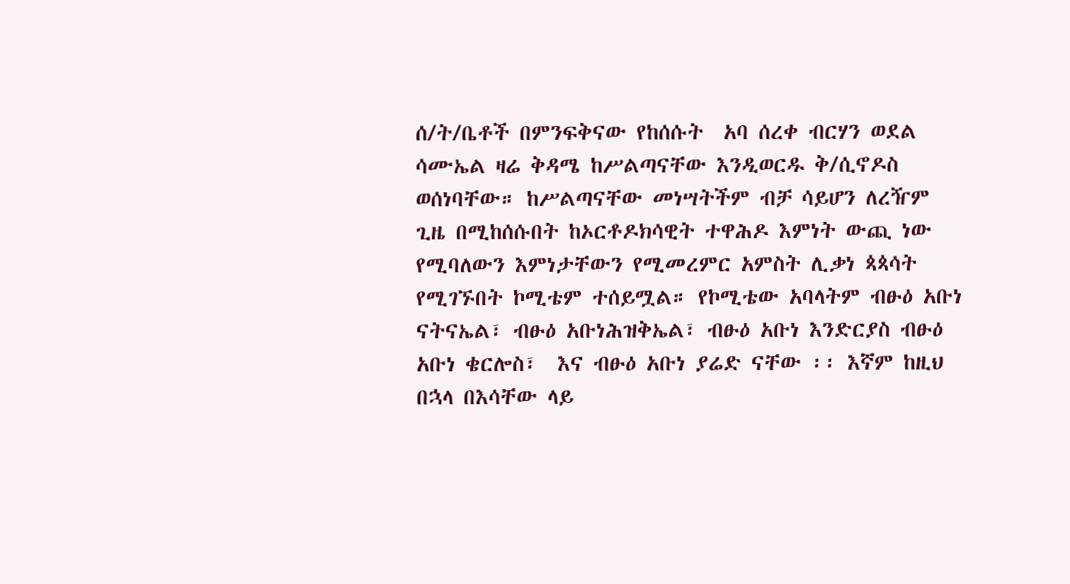ሰ/ት/ቤቶች በምንፍቅናው የከሰሱት  አባ ሰረቀ ብርሃን ወደል ሳሙኤል ዛሬ ቅዳሜ ከሥልጣናቸው እንዲወርዱ ቅ/ሲኖዶስ ወሰነባቸው። ከሥልጣናቸው መነሣትችም ብቻ ሳይሆን ለረዥም ጊዜ በሚከሰሱበት ከኦርቶዶክሳዊት ተዋሕዶ እምነት ውጪ ነው  የሚባለውን እምነታቸውን የሚመረምር አምስት ሊቃነ ጳጳሳት የሚገኙበት ኮሚቴም ተሰይሟል። የኮሚቴው አባላትም ብፁዕ አቡነ  ናትናኤል፣ ብፁዕ አቡነሕዝቅኤል፣ ብፁዕ አቡነ እንድርያስ ብፁዕ አቡነ ቄርሎስ፣  እና ብፁዕ አቡነ ያሬድ ናቸው ፡፡ እኛም ከዚህ በኋላ በእሳቸው ላይ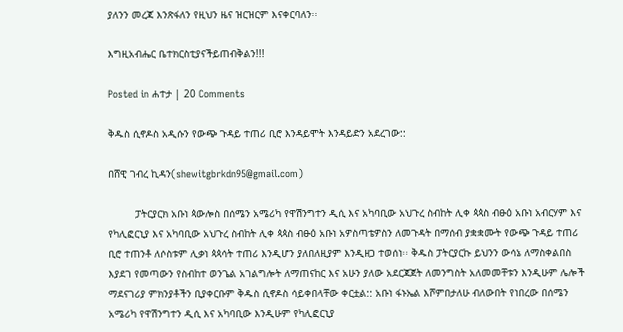ያለንን መረጃ እንጽፋለን የዚህን ዜና ዝርዝርም እናቀርባለን፡፡

እግዚአብሔር ቤተክርስቲያናችይጠብቅልን!!!

Posted in ሐተታ | 20 Comments

ቅዱስ ሲኖዶስ አዲሱን የውጭ ጉዳይ ተጠሪ ቢሮ እንዳይሞት እንዳይድን አደረገው::

በሸዊ ገብረ ኪዳን(shewitgbrkdn95@gmail.com)

         ፓትርያርክ አቡነ ጳውሎስ በሰሜን አሜሪካ የዋሽንግተን ዲሲ እና አካባቢው አህጉረ ስብከት ሊቀ ጳጳስ ብፁዕ አቡነ አብርሃም እና የካሊፎርኒያ እና አካባቢው አህጉረ ስብከት ሊቀ ጳጳስ ብፁዕ አቡነ አዎስጣቴዎስን ለመጉዳት በማሰብ ያቋቋሙት የውጭ ጉዳይ ተጠሪ ቢሮ ተጠንቶ ለሶስቱም ሊቃነ ጳጳሳት ተጠሪ እንዲሆን ያለበለዚያም እንዲዘጋ ተወሰነ፡፡ ቅዱስ ፓትርያርኩ ይህንን ውሳኔ ለማስቀልበስ  እያደገ የመጣውን የስብከተ ወንጌል አገልግሎት ለማጠናከር እና አሁን ያለው አደርጃጀት ለመንግስት አለመመቸቱን እንዲሁም ሌሎች ማደናገሪያ ምክንያቶችን ቢያቀርቡም ቅዱስ ሲኖዶስ ሳይቀበላቸው ቀርቷል:: አቡነ ፋኑኤል እሾምበታለሁ ብለውበት የነበረው በሰሜን አሜሪካ የዋሽንግተን ዲሲ እና አካባቢው እንዲሁም የካሊፎርኒያ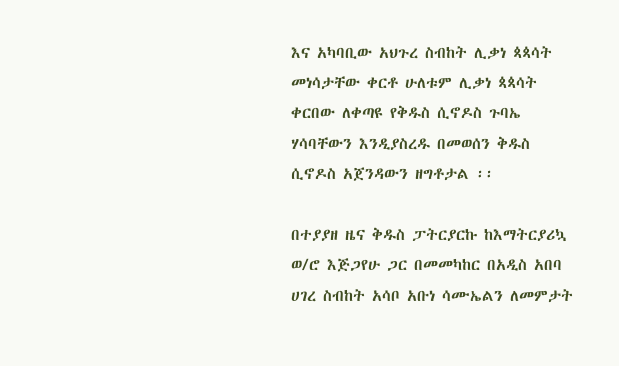እና አካባቢው አህጉረ ስብከት ሊቃነ ጳጳሳት መነሳታቸው ቀርቶ ሁለቱም ሊቃነ ጳጳሳት ቀርበው ለቀጣዩ የቅዱስ ሲኖዶስ ጉባኤ ሃሳባቸውን እንዲያስረዱ በመወሰን ቅዱስ ሲኖዶስ አጀንዳውን ዘግቶታል ፡፡

በተያያዘ ዜና ቅዱስ ፓትርያርኩ ከእማትርያሪኳ ወ/ሮ እጅጋየሁ ጋር በመመካከር በአዲስ አበባ ሀገረ ስብከት አሳቦ አቡነ ሳሙኤልን ለመምታት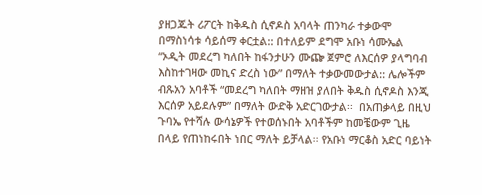ያዘጋጁት ሪፖርት ከቅዱስ ሲኖዶስ አባላት ጠንካራ ተቃውሞ በማስነሳቱ ሳይሰማ ቀርቷል:: በተለይም ደግሞ አቡነ ሳሙኤል “ኦዲት መደረግ ካለበት ከፋንታሁን ሙጬ ጀምሮ ለእርሰዎ ያላግባብ እስከተገዛው መኪና ድረስ ነው” በማለት ተቃውመውታል:: ሌሎችም ብጹአን አባቶች “መደረግ ካለበት ማዘዝ ያለበት ቅዱስ ሲኖዶስ እንጂ እርሰዎ አይደሉም” በማለት ውድቅ አድርገውታል፡፡  በአጠቃላይ በዚህ ጉባኤ የተሻሉ ውሳኔዎች የተወሰኑበት አባቶችም ከመቼውም ጊዜ በላይ የጠነከሩበት ነበር ማለት ይቻላል፡፡ የአቡነ ማርቆስ አድር ባይነት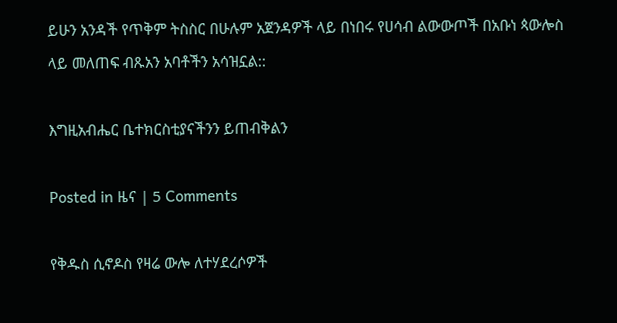ይሁን አንዳች የጥቅም ትስስር በሁሉም አጀንዳዎች ላይ በነበሩ የሀሳብ ልውውጦች በአቡነ ጳውሎስ ላይ መለጠፍ ብጹአን አባቶችን አሳዝኗል::

እግዚአብሔር ቤተክርስቲያናችንን ይጠብቅልን

Posted in ዜና | 5 Comments

የቅዱስ ሲኖዶስ የዛሬ ውሎ ለተሃደረሶዎች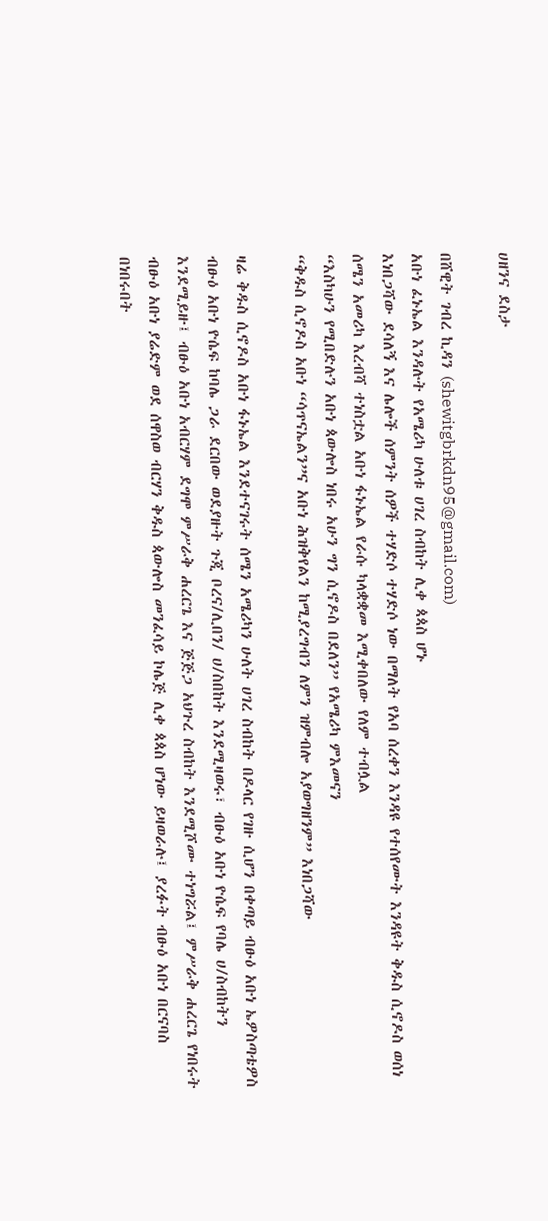ሀዘንና ደስታ

በሸዊት ገብረ ኪዳን (shewitgbrkdn95@gmail.com)
አቡነ ፈኑኤል እንዳሉት የአሜሪካ ሁለቱ ሀገረ ስብከት ሊቀ ጳጳስ ሆኑ
እነበጋሻው ደሳለኝ እና ሌሎች ሰምንት ሰዎች ተሃድሶ ተሃድሶ ነው በማለት የአባ ሰረቀን እንዳዩ የተሰየሙት እንዳዩት ቅዱስ ሲኖዶስ ወሰነ
ሰሜን አመሪካ እረብሻ ተነስቷል አቡነ ፋኑኤል የራሱ ካላቋቋመ እሚቀበለው የለም ተብሏል
“እስካሁን የሚበድሉን አቡነ ጳውሎስ ነበሩ አሁን ግን ሲኖዶስ በደለን” የአሜሪካ ምእመናን
“ቅዱስ ሲኖዶስ አቡነ “ሳጥናኤልን”ና አቡነ ሕዝቅየልን ከሚያረግብን ለምን ዝምብሎ አያወግዘንም” እነበጋሻው

ዛሬ ቅዱስ ሲኖዶስ አቡነ ፋኑኤል እንደተናገሩት ሰሜን አሜሪካን ሁለት ሀገረ ስብከት በዶላር የገዙ ሲሆን በቀጣይ ብፁዕ አቡነ ኤዎስጣቴዎስ ብፁዕ አቡነ ዮሴፍ ከባሌ ጋራ ደርበው ወደያዙት ጉጂ ቦረና/ሊበን/ ሀ/ስበከት እንደሚዛወሩ፣ ብፁዕ አቡነ ዮሴፍ የባሌ ሀ/ስብከትን እንደሚይዙ፤ ብፁዕ አቡነ አብርሃም ደግሞ ምሥራቅ ሐረርጌ እና ጅጅጋ አህጉረ ስብከት እንደሚሾሙ ተነግሯል፤ ምሥራቅ ሐረርጌ የነበሩት ብፁዕ አቡነ ያሬድም ወደ ሰዋስወ ብርሃን ቅዱስ ጳውሎስ መንፈሳይ ኮሌጅ ሊቀ ጳጳስ ሆነው ይዛወራሉ፤ ያረፉት ብፁዕ አቡነ በርናባስ በነበሩበት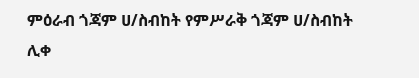ምዕራብ ጎጃም ሀ/ስብከት የምሥራቅ ጎጃም ሀ/ስብከት ሊቀ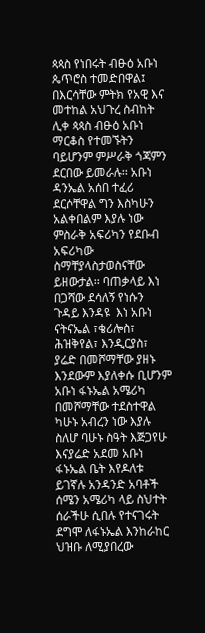ጳጳስ የነበሩት ብፁዕ አቡነ ጴጥሮስ ተመድበዋል፤ በእርሳቸው ምትክ የአዊ እና መተከል አህጉረ ስብከት ሊቀ ጳጳስ ብፁዕ አቡነ ማርቆስ የተመኙትን ባይሆንም ምሥራቅ ጎጃምን ደርበው ይመራሉ፡፡ አቡነ ዳንኤል አሰበ ተፈሪ ደርሶቸዋል ግን እስካሁን አልቀበልም እያሉ ነው ምስራቅ አፍሪካን የደቡብ አፍሪካው ስማቸያላስታወስናቸው ይዘውታል፡፡ ባጠቃላይ እነ በጋሻው ደሳለኝ የነሱን ጉዳይ እንዳዩ  እነ አቡነ ናትናኤል ፣ቄሪሎስ፣ ሕዝቅየል፣ እንዲርያስ፣ ያሬድ በመሾማቸው ያዘኑ እንደውም እያለቀሱ ቢሆንም አቡነ ፋኑኤል አሜሪካ በመሾማቸው ተደስተዋል ካሁኑ አብረን ነው እያሉ ስለሆ ባሁኑ ስዓት እጅጋየሁ እናያሬድ አደመ አቡነ ፋኑኤል ቤት እየዶለቱ ይገኛሉ አንዳንድ አባቶች ሰሜን አሜሪካ ላይ ስህተት ሰራችሁ ሲበሉ የተናገሩት ደግሞ ለፋኑኤል እንከራከር ህዝቡ ለሚያበረው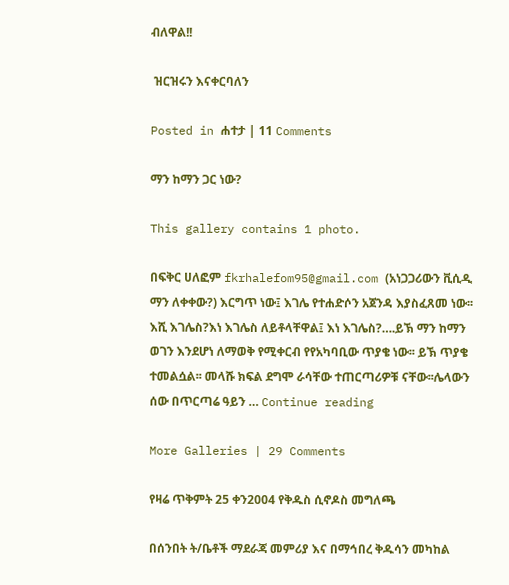ብለዋል!!

 ዝርዝሩን እናቀርባለን

Posted in ሐተታ | 11 Comments

ማን ከማን ጋር ነው?

This gallery contains 1 photo.

በፍቅር ሀለፎም fkrhalefom95@gmail.com (አነጋጋሪውን ቪሲዲ ማን ለቀቀው?) እርግጥ ነው፤ እገሌ የተሐድሶን አጀንዳ እያስፈጸመ ነው፡፡እሺ እገሌስ?እነ እገሌስ ለይቶላቸዋል፤ እነ እገሌስ?….ይኽ ማን ከማን ወገን እንደሆነ ለማወቅ የሚቀርብ የየአካባቢው ጥያቄ ነው፡፡ ይኽ ጥያቄ ተመልሷል፡፡ መላሹ ክፍል ደግሞ ራሳቸው ተጠርጣሪዎቹ ናቸው፡፡ሌላውን ሰው በጥርጣሬ ዓይን … Continue reading

More Galleries | 29 Comments

የዛሬ ጥቅምት 25 ቀን2004 የቅዱስ ሲኖዶስ መግለጫ

በሰንበት ት/ቤቶች ማደራጃ መምሪያ እና በማኅበረ ቅዱሳን መካከል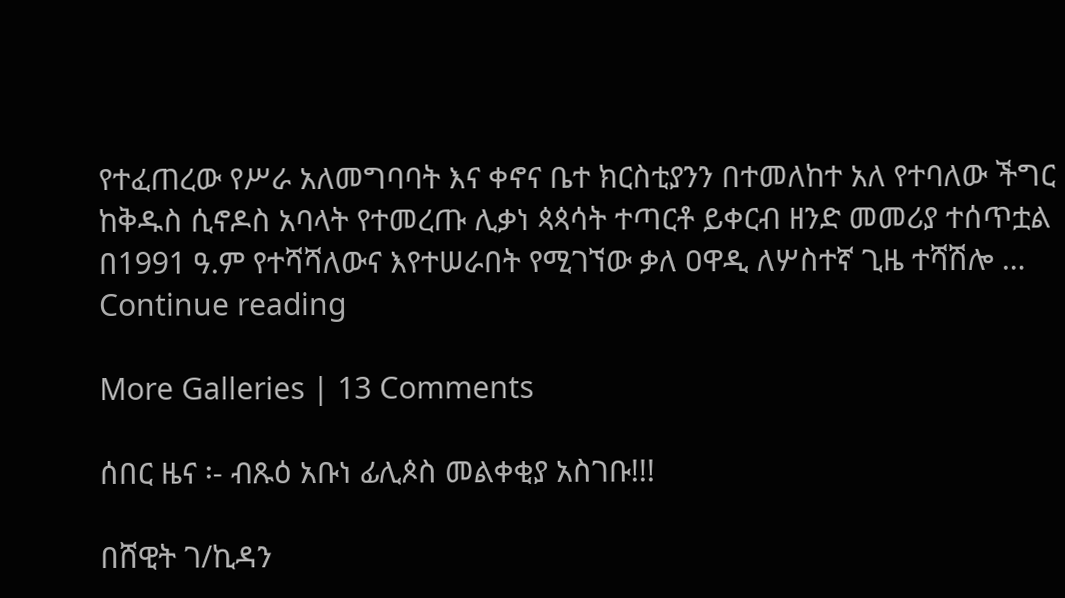የተፈጠረው የሥራ አለመግባባት እና ቀኖና ቤተ ክርስቲያንን በተመለከተ አለ የተባለው ችግር ከቅዱስ ሲኖዶስ አባላት የተመረጡ ሊቃነ ጳጳሳት ተጣርቶ ይቀርብ ዘንድ መመሪያ ተሰጥቷል በ1991 ዓ.ም የተሻሻለውና እየተሠራበት የሚገኘው ቃለ ዐዋዲ ለሦስተኛ ጊዜ ተሻሽሎ … Continue reading

More Galleries | 13 Comments

ሰበር ዜና ፡- ብጹዕ አቡነ ፊሊጶስ መልቀቂያ አስገቡ!!!

በሸዊት ገ/ኪዳን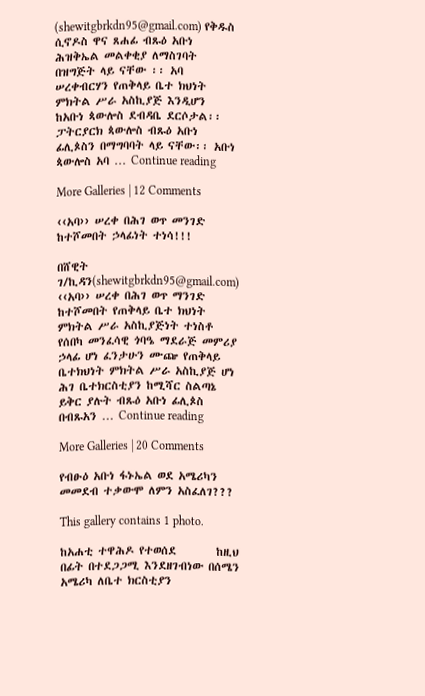(shewitgbrkdn95@gmail.com) የቅዱስ ሲኖዶስ ዋና ጸሐፊ ብጹዕ አቡነ ሕዝቅኤል መልቀቂያ ለማስገባት በዝግጅት ላይ ናቸው ፡፡ አባ ሠረቀብርሃን የጠቅላይ ቤተ ክህነት ምክትል ሥራ አስኪያጅ እንዲሆን ከአቡነ ጳውሎስ ደብዳቤ ደርሶታል፡፡ ፓትርያርክ ጳውሎስ ብጹዕ አቡነ ፊሊጶስን በማግባባት ላይ ናቸው፡፡ አቡነ ጳውሎስ አባ … Continue reading

More Galleries | 12 Comments

‹‹አባ›› ሠረቀ በሕገ ወጥ መንገድ ከተሾመበት ኃላፊነት ተነሳ!!!

በሸዊት ገ/ኪዳን(shewitgbrkdn95@gmail.com) ‹‹አባ›› ሠረቀ በሕገ ወጥ ማንገድ ከተሾመበት የጠቅላይ ቤተ ክህነት ምክትል ሥራ አስኪያጅነት ተነስቶ የሰበካ መንፈሳዊ ጎባዔ ማደራጅ መምሪያ ኃላፊ ሆነ ፈንታሁን ሙጬ የጠቅላይ ቤተክህነት ምክትል ሥራ አስኪያጅ ሆነ ሕገ ቤተክርስቲያን ከሚሻር ስልጣኔ ይቅር ያሉት ብጹዕ አቡነ ፊሊጶስ በብጹአን … Continue reading

More Galleries | 20 Comments

የብፁዕ አቡነ ፋኑኤል ወደ አሜሪካን መመደብ ተቃውሞ ለምን አስፈለገ???

This gallery contains 1 photo.

ከአሐቲ ተዋሕዶ የተወሰደ        ከዚህ በፊት በተደጋጋሚ እንደዘገብነው በሰሜን አሜሪካ ለቤተ ክርስቲያን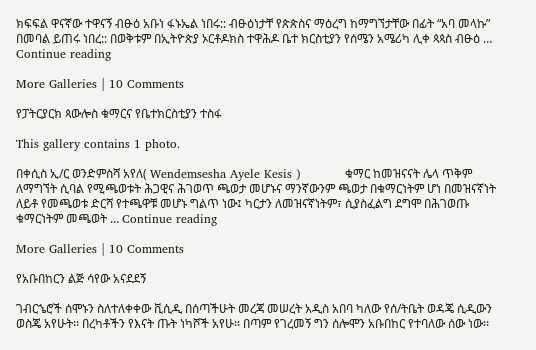ክፍፍል ዋናኛው ተዋናኝ ብፁዕ አቡነ ፋኑኤል ነበሩ:: ብፁዕነታቸ የጵጵስና ማዕረግ ከማግኘታቸው በፊት “አባ መላኩ” በመባል ይጠሩ ነበረ:: በወቅቱም በኢትዮጵያ ኦርቶዶክስ ተዋሕዶ ቤተ ክርስቲያን የሰሜን አሜሪካ ሊቀ ጳጳስ ብፁዕ … Continue reading

More Galleries | 10 Comments

የፓትርያርክ ጳውሎስ ቁማርና የቤተክርስቲያን ተስፋ

This gallery contains 1 photo.

በቀሲስ ኢ/ር ወንድምስሻ አየለ( Wendemsesha Ayele Kesis )           ቁማር ከመዝናናት ሌላ ጥቅም ለማግኘት ሲባል የሚጫወቱት ሕጋዊና ሕገወጥ ጫወታ መሆኑና ማንኛውንም ጫወታ በቁማርነትም ሆነ በመዝናኛነት ለይቶ የመጫወቱ ድርሻ የተጫዋቹ መሆኑ ግልጥ ነው፤ ካርታን ለመዝናኛነትም፣ ሲያስፈልግ ደግሞ በሕገወጡ ቁማርነትም መጫወት … Continue reading

More Galleries | 10 Comments

የአቡበከርን ልጅ ሳየው አናደደኝ

ገብርኄሮች ሰሞኑን ስለተለቀቀው ቪሲዲ በሰጣችሁት መረጃ መሠረት አዲስ አበባ ካለው የሰ/ትቤት ወዳጄ ሲዲውን ወስጄ አየሁት፡፡ በረካቶችን የእናት ጡት ነካሾች አየሁ፡፡ በጣም የገረመኝ ግን ሰሎሞን አቡበከር የተባለው ሰው ነው፡፡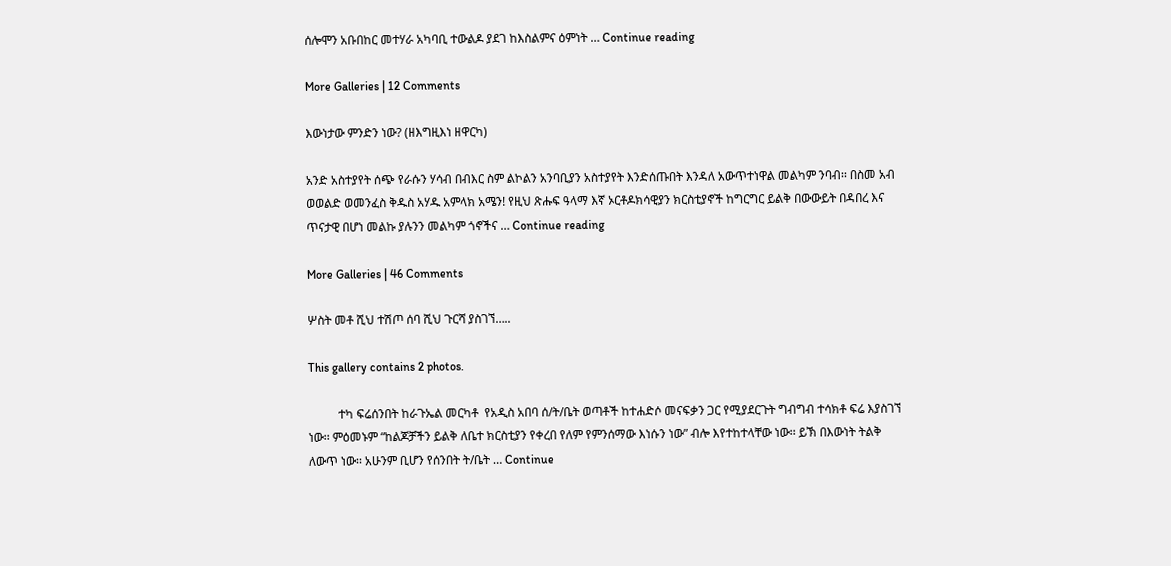ሰሎሞን አቡበከር መተሃራ አካባቢ ተውልዶ ያደገ ከእስልምና ዕምነት … Continue reading

More Galleries | 12 Comments

እውነታው ምንድን ነው? (ዘእግዚእነ ዘዋርካ)

አንድ አስተያየት ሰጭ የራሱን ሃሳብ በብእር ስም ልኮልን አንባቢያን አስተያየት እንድሰጡበት እንዳለ አውጥተነዋል መልካም ንባብ፡፡ በስመ አብ ወወልድ ወመንፈስ ቅዱስ አሃዱ አምላክ አሜን! የዚህ ጽሑፍ ዓላማ እኛ ኦርቶዶክሳዊያን ክርስቲያኖች ከግርግር ይልቅ በውውይት በዳበረ እና ጥናታዊ በሆነ መልኩ ያሉንን መልካም ጎኖችና … Continue reading

More Galleries | 46 Comments

ሦስት መቶ ሺህ ተሽጦ ሰባ ሺህ ጉርሻ ያስገኘ…..

This gallery contains 2 photos.

          ተካ ፍሬሰንበት ከራጉኤል መርካቶ  የአዲስ አበባ ሰ/ት/ቤት ወጣቶች ከተሐድሶ መናፍቃን ጋር የሚያደርጉት ግብግብ ተሳክቶ ፍሬ እያስገኘ ነው፡፡ ምዕመኑም “ከልጆቻችን ይልቅ ለቤተ ክርስቲያን የቀረበ የለም የምንሰማው እነሱን ነው” ብሎ እየተከተላቸው ነው፡፡ ይኽ በእውነት ትልቅ ለውጥ ነው፡፡ አሁንም ቢሆን የሰንበት ት/ቤት … Continue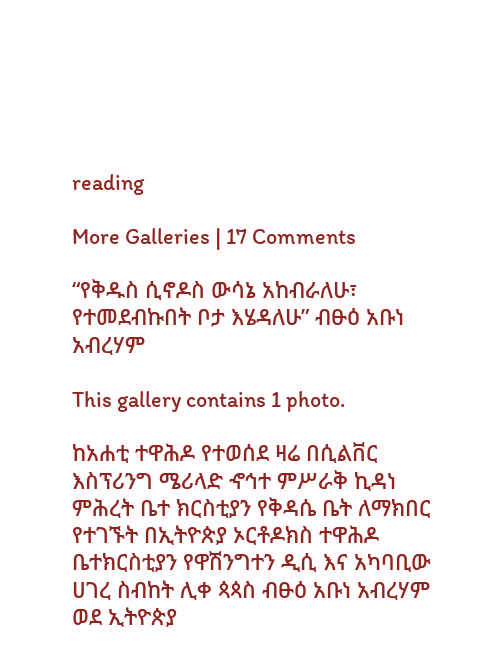reading

More Galleries | 17 Comments

“የቅዱስ ሲኖዶስ ውሳኔ አከብራለሁ፣ የተመደብኩበት ቦታ እሄዳለሁ” ብፁዕ አቡነ አብረሃም

This gallery contains 1 photo.

ከአሐቲ ተዋሕዶ የተወሰደ ዛሬ በሲልቨር እስፕሪንግ ሜሪላድ ኆኅተ ምሥራቅ ኪዳነ ምሕረት ቤተ ክርስቲያን የቅዳሴ ቤት ለማክበር የተገኙት በኢትዮጵያ ኦርቶዶክስ ተዋሕዶ ቤተክርስቲያን የዋሽንግተን ዲሲ እና አካባቢው ሀገረ ስብከት ሊቀ ጳጳስ ብፁዕ አቡነ አብረሃም ወደ ኢትዮጵያ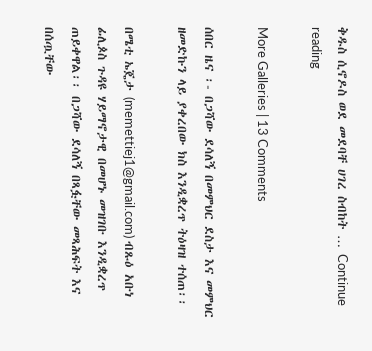ቅዱስ ሲኖዶስ ወደ መደባቸ ሀገረ ስብከት … Continue reading

More Galleries | 13 Comments

ሰበር ዜና ፡- በጋሻው ደሳለኝ በመምህር ደስታ እና መምህር ዘመድኩን ላይ ያቀረበው ክስ እንዲቋረጥ ትዕዛዝ ተሰጠ፡፡

በሜቲ ኤጄታ (memettiej1@gmail.com) ብጹዕ አቡነ ፊሊጶስ ጉዳዩ ሃይማኖታዊ በመሆኑ መዝገቡ እንዲቋረጥ ጠይቀዋል፡፡ በጋሻው ደሳለኝ በጻፏቸው መጻሕፍት እና በሰጧቸው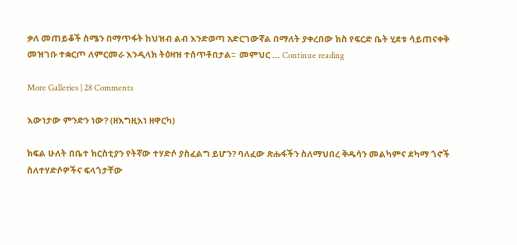ቃለ መጠይቆች ስሜን በማጥፋት ከህዝብ ልብ እንድወጣ አድርገውኛል በማለት ያቀረበው ክስ የፍርድ ቤት ሂደቱ ሳይጠናቀቅ መዝገቡ ተቋርጦ ለምርመራ እንዲላክ ትዕዛዝ ተሰጥቶበታል፡፡  መምህር … Continue reading

More Galleries | 28 Comments

እውነታው ምንድን ነው? (ዘእግዚእነ ዘዋርካ)

ክፍል ሁለት በቤተ ክርስቲያን የትኛው ተሃድሶ ያስፈልግ ይሆን? ባለፈው ጽሑፋችን ስለማህበረ ቅዱሳን መልካምና ደካማ ጎኖች ስለተሃድሶዎችና ፍላጎታቸው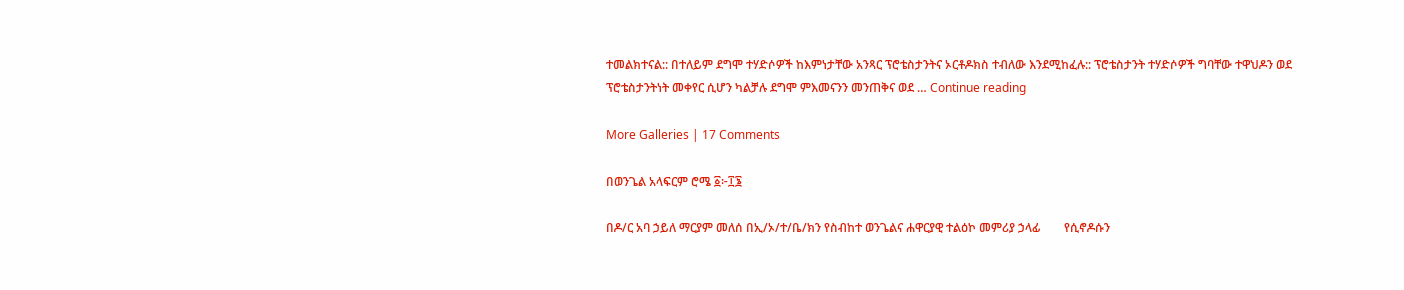ተመልክተናል:: በተለይም ደግሞ ተሃድሶዎች ከእምነታቸው አንጻር ፕሮቴስታንትና ኦርቶዶክስ ተብለው እንደሚከፈሉ:: ፕሮቴስታንት ተሃድሶዎች ግባቸው ተዋህዶን ወደ ፕሮቴስታንትነት መቀየር ሲሆን ካልቻሉ ደግሞ ምእመናንን መንጠቅና ወደ … Continue reading

More Galleries | 17 Comments

በወንጌል አላፍርም ሮሜ ፩፦፲፮

በዶ/ር አባ ኃይለ ማርያም መለሰ በኢ/ኦ/ተ/ቤ/ክን የስብከተ ወንጌልና ሐዋርያዊ ተልዕኮ መምሪያ ኃላፊ        የሲኖዶሱን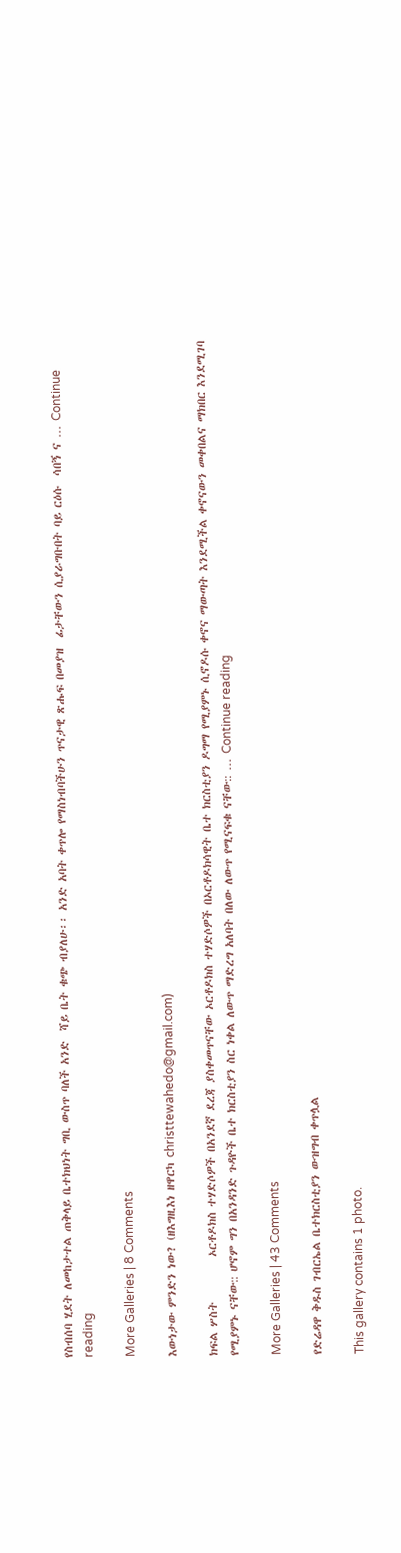የስብሰባ ሂደት ለመከታተል ጠቅላይ ቤተክህነት ግቢ ውስጥ ባለች አንድ  ሻይ ቤት ቁጭ ብያለሁ፡፡ አንድ አባት ቀጥሎ የማስነብባችሁን ጥናታዊ ጽሑፍ በመያዝ  ፊታቸውን ሲያራግቡበት ባይ ርዕሱ  ሳበኝ ና … Continue reading

More Galleries | 8 Comments

እውነታው ምንድን ነው? (ዘእግዚእነ ዘዋርካ christtewahedo@gmail.com)

ክፍል ሦስት         ኦርቶዶክስ ተሃድሶዎች በአንደኛ ደረጃ ያስቀመጥናቸው ኦርቶዶክስ ተሃድሶዎች በኦርቶዶክሳዊት ቤተ ክርስቲያን ዶግማ የሚያምኑ ሲኖዶሱ ቀኖና ማውጣት እንደሚችል ቀኖናውን መቀበልና ማክበር እንደሚገባ የሚያምኑ ናቸው:: ሆኖም ግን በአንዳንድ ጉዳዮች ቤተ ክርስቲያን ስር ነቀል ለውጥ ማድረግ አለባት በለው ለውጥ የሚናፍቁ ናቸው:: … Continue reading

More Galleries | 43 Comments

የድሬዳዋ ቅዱስ ገብርኤል ቤተክርስቲያን ውዝግብ ቀጥሏል

This gallery contains 1 photo.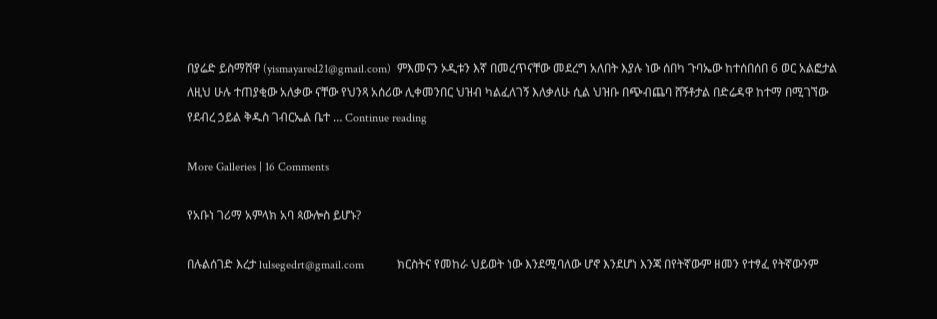በያሬድ ይስማሸዋ (yismayared21@gmail.com)  ምእመናን ኦዲቱን እኛ በመረጥናቸው መደረግ አለበት እያሉ ነው ሰበካ ጉባኤው ከተሰበሰበ 6 ወር አልፎታል ለዚህ ሁሉ ተጠያቂው አለቃው ናቸው የህንጻ አሰሪው ሊቀመንበር ህዝብ ካልፈለገኝ እለቃለሁ ሲል ህዝቡ በጭብጨባ ሸኝቶታል በድሬዳዋ ከተማ በሚገኘው የደብረ ኃይል ቅዱስ ገብርኤል ቤተ … Continue reading

More Galleries | 16 Comments

የአቡነ ገሪማ አምላክ አባ ጳውሎስ ይሆኑ?

በሉልሰገድ እረታ lulsegedrt@gmail.com           ክርስትና የመከራ ህይወት ነው እንደሚባለው ሆኖ እንደሆነ እንጃ በየትኛውም ዘመን የተፃፈ የትኛውንም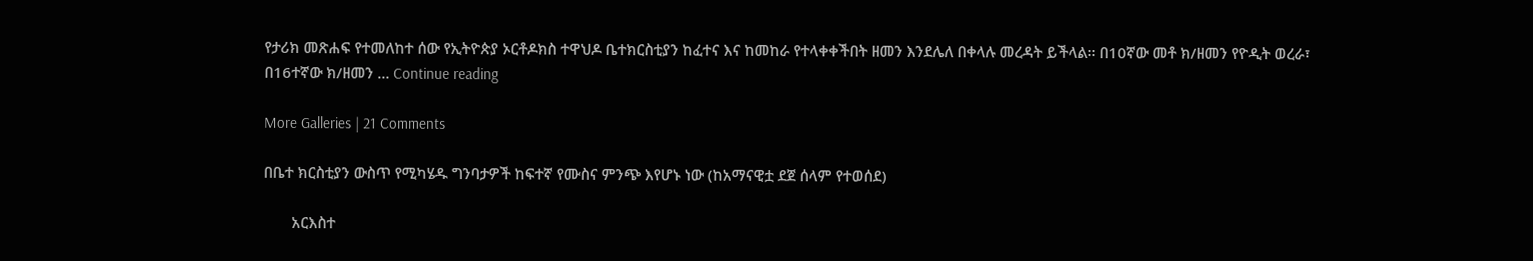የታሪክ መጽሐፍ የተመለከተ ሰው የኢትዮጵያ ኦርቶዶክስ ተዋህዶ ቤተክርስቲያን ከፈተና እና ከመከራ የተላቀቀችበት ዘመን እንደሌለ በቀላሉ መረዳት ይችላል፡፡ በ10ኛው መቶ ክ/ዘመን የዮዲት ወረራ፣ በ16ተኛው ክ/ዘመን … Continue reading

More Galleries | 21 Comments

በቤተ ክርስቲያን ውስጥ የሚካሄዱ ግንባታዎች ከፍተኛ የሙስና ምንጭ እየሆኑ ነው (ከአማናዊቷ ደጀ ሰላም የተወሰደ)

       አርእስተ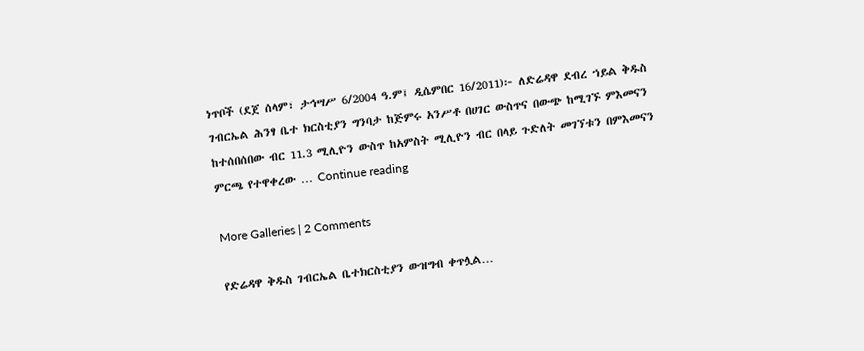ነጥቦች (ደጀ ሰላም፣ ታኅሣሥ 6/2004 ዓ.ም፤ ዲሴምበር 16/2011)፦ ለድሬዳዋ ደብረ ኀይል ቅዱስ ገብርኤል ሕንፃ ቤተ ክርስቲያን ግንባታ ከጅምሩ አንሥቶ በሀገር ውስጥና በውጭ ከሚገኙ ምእመናን ከተሰበሰበው ብር 11.3 ሚሊዮን ውስጥ ከአምስት ሚሊዮን ብር በላይ ጉድለት መገኘቱን በምእመናን ምርጫ የተዋቀረው … Continue reading

More Galleries | 2 Comments

የድሬዳዋ ቅዱስ ገብርኤል ቤተክርስቲያን ውዝግብ ቀጥሏል…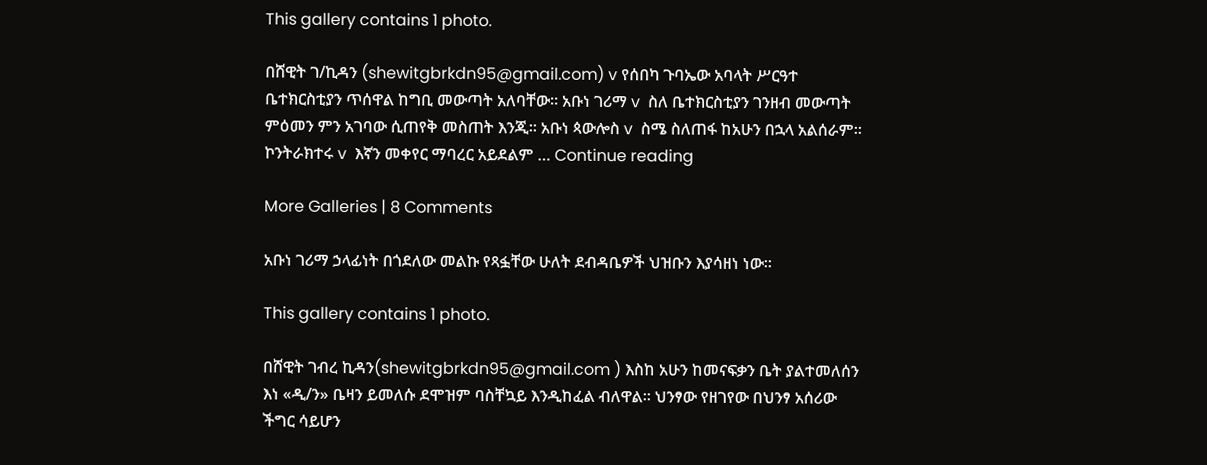This gallery contains 1 photo.

በሸዊት ገ/ኪዳን (shewitgbrkdn95@gmail.com) v የሰበካ ጉባኤው አባላት ሥርዓተ ቤተክርስቲያን ጥሰዋል ከግቢ መውጣት አለባቸው፡፡ አቡነ ገሪማ v  ስለ ቤተክርስቲያን ገንዘብ መውጣት ምዕመን ምን አገባው ሲጠየቅ መስጠት እንጂ፡፡ አቡነ ጳውሎስ v  ስሜ ስለጠፋ ከአሁን በኋላ አልሰራም፡፡ ኮንትራክተሩ v  እኛን መቀየር ማባረር አይደልም … Continue reading

More Galleries | 8 Comments

አቡነ ገሪማ ኃላፊነት በጎደለው መልኩ የጻፏቸው ሁለት ደብዳቤዎች ህዝቡን እያሳዘነ ነው፡፡

This gallery contains 1 photo.

በሸዊት ገብረ ኪዳን(shewitgbrkdn95@gmail.com ) እስከ አሁን ከመናፍቃን ቤት ያልተመለሰን እነ «ዲ/ን» ቤዛን ይመለሱ ደሞዝም ባስቸኳይ እንዲከፈል ብለዋል፡፡ ህንፃው የዘገየው በህንፃ አሰሪው ችግር ሳይሆን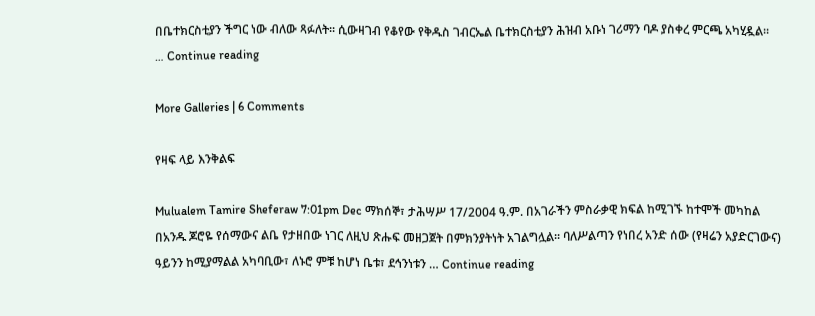በቤተክርስቲያን ችግር ነው ብለው ጻፉለት፡፡ ሲውዛገብ የቆየው የቅዱስ ገብርኤል ቤተክርስቲያን ሕዝብ አቡነ ገሪማን ባዶ ያስቀረ ምርጫ አካሂዷል፡፡ … Continue reading

More Galleries | 6 Comments

የዛፍ ላይ እንቅልፍ

Mulualem Tamire Sheferaw 7:01pm Dec ማክሰኞ፣ ታሕሣሥ 17/2004 ዓ.ም. በአገራችን ምስራቃዊ ክፍል ከሚገኙ ከተሞች መካከል በአንዱ ጆሮዬ የሰማውና ልቤ የታዘበው ነገር ለዚህ ጽሑፍ መዘጋጀት በምክንያትነት አገልግሏል፡፡ ባለሥልጣን የነበረ አንድ ሰው (የዛሬን አያድርገውና) ዓይንን ከሚያማልል አካባቢው፣ ለኑሮ ምቹ ከሆነ ቤቱ፣ ደኅንነቱን … Continue reading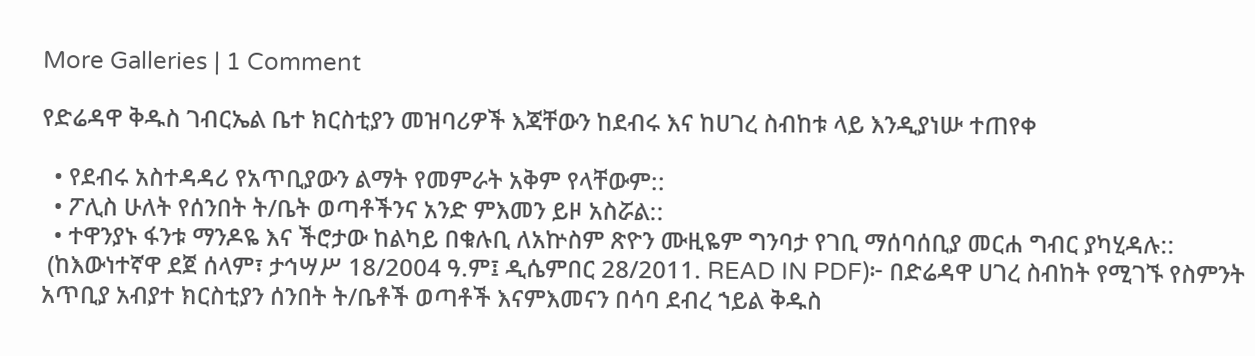More Galleries | 1 Comment

የድሬዳዋ ቅዱስ ገብርኤል ቤተ ክርስቲያን መዝባሪዎች እጃቸውን ከደብሩ እና ከሀገረ ስብከቱ ላይ እንዲያነሡ ተጠየቀ

  • የደብሩ አስተዳዳሪ የአጥቢያውን ልማት የመምራት አቅም የላቸውም::
  • ፖሊስ ሁለት የሰንበት ት/ቤት ወጣቶችንና አንድ ምእመን ይዞ አስሯል::
  • ተዋንያኑ ፋንቱ ማንዶዬ እና ችሮታው ከልካይ በቁሉቢ ለአኵስም ጽዮን ሙዚዬም ግንባታ የገቢ ማሰባሰቢያ መርሐ ግብር ያካሂዳሉ::
 (ከእውነተኛዋ ደጀ ሰላም፣ ታኅሣሥ 18/2004 ዓ.ም፤ ዲሴምበር 28/2011. READ IN PDF)፦ በድሬዳዋ ሀገረ ስብከት የሚገኙ የስምንት አጥቢያ አብያተ ክርስቲያን ሰንበት ት/ቤቶች ወጣቶች እናምእመናን በሳባ ደብረ ኀይል ቅዱስ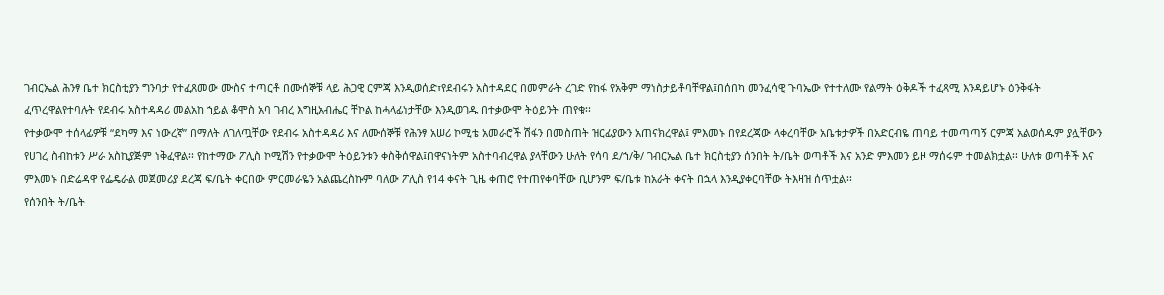ገብርኤል ሕንፃ ቤተ ክርስቲያን ግንባታ የተፈጸመው ሙስና ተጣርቶ በሙሰኞቹ ላይ ሕጋዊ ርምጃ እንዲወሰድ፣የደብሩን አስተዳደር በመምራት ረገድ የከፋ የአቅም ማነስታይቶባቸዋል፤በሰበካ መንፈሳዊ ጉባኤው የተተለሙ የልማት ዕቅዶች ተፈጻሚ እንዳይሆኑ ዕንቅፋት ፈጥረዋልየተባሉት የደብሩ አስተዳዳሪ መልአከ ኀይል ቆሞስ አባ ገብረ እግዚአብሔር ቸኮል ከሓላፊነታቸው እንዲወገዱ በተቃውሞ ትዕይንት ጠየቁ፡፡
የተቃውሞ ተሰላፊዎቹ “ደካማ እና ነውረኛ” በማለት ለገለጧቸው የደብሩ አስተዳዳሪ እና ለሙሰኞቹ የሕንፃ አሠሪ ኮሚቴ አመራሮች ሽፋን በመስጠት ዝርፊያውን አጠናክረዋል፤ ምእመኑ በየደረጃው ላቀረባቸው አቤቱታዎች በአድርብዬ ጠባይ ተመጣጣኝ ርምጃ አልወሰዱም ያሏቸውን የሀገረ ስብከቱን ሥራ አስኪያጅም ነቅፈዋል፡፡ የከተማው ፖሊስ ኮሚሽን የተቃውሞ ትዕይንቱን ቀስቅሰዋል፤በዋናነትም አስተባብረዋል ያላቸውን ሁለት የሳባ ደ/ኀ/ቅ/ ገብርኤል ቤተ ክርስቲያን ሰንበት ት/ቤት ወጣቶች እና አንድ ምእመን ይዞ ማሰሩም ተመልክቷል፡፡ ሁለቱ ወጣቶች እና ምእመኑ በድሬዳዋ የፌዴራል መጀመሪያ ደረጃ ፍ/ቤት ቀርበው ምርመራዬን አልጨረስኩም ባለው ፖሊስ የ14 ቀናት ጊዜ ቀጠሮ የተጠየቀባቸው ቢሆንም ፍ/ቤቱ ከአራት ቀናት በኋላ እንዲያቀርባቸው ትእዛዝ ሰጥቷል፡፡
የሰንበት ት/ቤት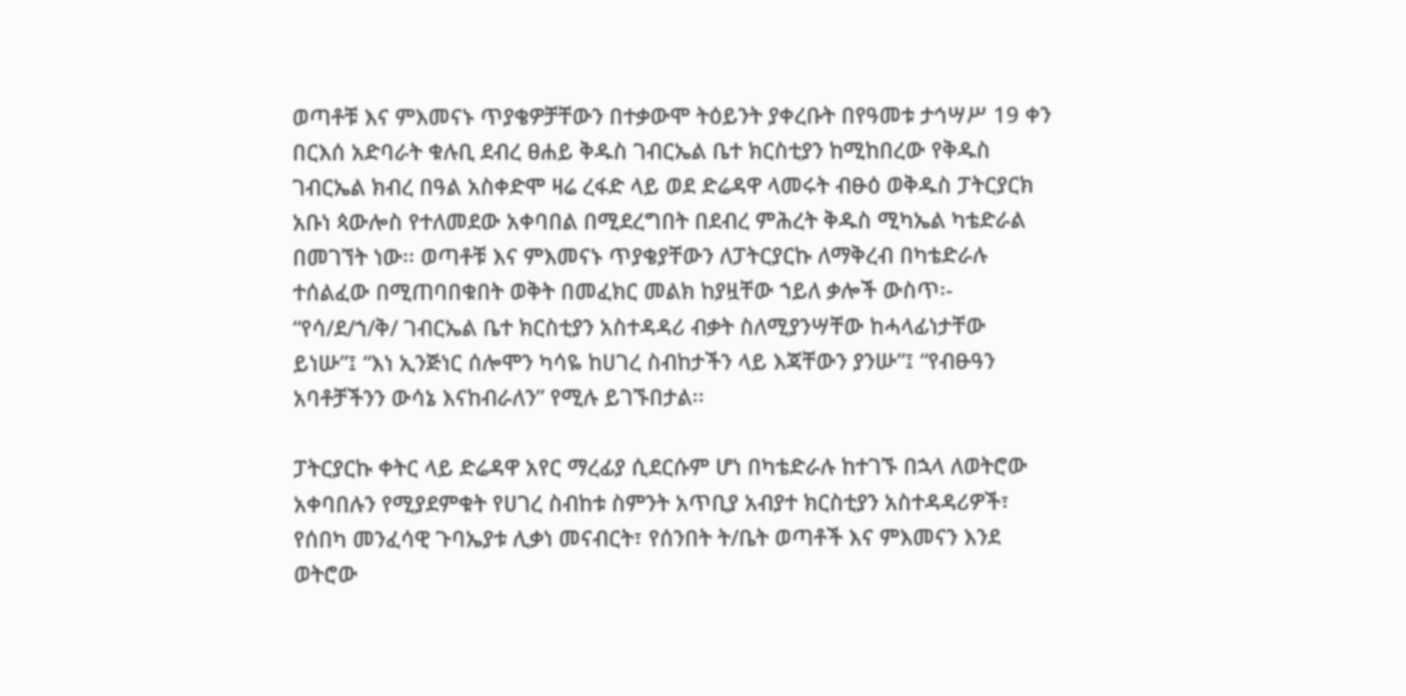ወጣቶቹ እና ምእመናኑ ጥያቄዎቻቸውን በተቃውሞ ትዕይንት ያቀረቡት በየዓመቱ ታኅሣሥ 19 ቀን በርእሰ አድባራት ቁሉቢ ደብረ ፀሐይ ቅዱስ ገብርኤል ቤተ ክርስቲያን ከሚከበረው የቅዱስ ገብርኤል ክብረ በዓል አስቀድሞ ዛሬ ረፋድ ላይ ወደ ድሬዳዋ ላመሩት ብፁዕ ወቅዱስ ፓትርያርክ አቡነ ጳውሎስ የተለመደው አቀባበል በሚደረግበት በደብረ ምሕረት ቅዱስ ሚካኤል ካቴድራል በመገኘት ነው፡፡ ወጣቶቹ እና ምእመናኑ ጥያቄያቸውን ለፓትርያርኩ ለማቅረብ በካቴድራሉ ተሰልፈው በሚጠባበቁበት ወቅት በመፈክር መልክ ከያዟቸው ኀይለ ቃሎች ውስጥ፡- “የሳ/ደ/ኀ/ቅ/ ገብርኤል ቤተ ክርስቲያን አስተዳዳሪ ብቃት ስለሚያንሣቸው ከሓላፊነታቸው ይነሡ”፤ “እነ ኢንጅነር ሰሎሞን ካሳዬ ከሀገረ ስብከታችን ላይ እጃቸውን ያንሡ”፤ “የብፁዓን አባቶቻችንን ውሳኔ እናከብራለን” የሚሉ ይገኙበታል፡፡

ፓትርያርኩ ቀትር ላይ ድሬዳዋ አየር ማረፊያ ሲደርሱም ሆነ በካቴድራሉ ከተገኙ በኋላ ለወትሮው አቀባበሉን የሚያደምቁት የሀገረ ስብከቱ ስምንት አጥቢያ አብያተ ክርስቲያን አስተዳዳሪዎች፣ የሰበካ መንፈሳዊ ጉባኤያቱ ሊቃነ መናብርት፣ የሰንበት ት/ቤት ወጣቶች እና ምእመናን እንደ ወትሮው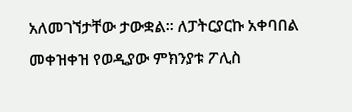አለመገኘታቸው ታውቋል፡፡ ለፓትርያርኩ አቀባበል መቀዝቀዝ የወዲያው ምክንያቱ ፖሊስ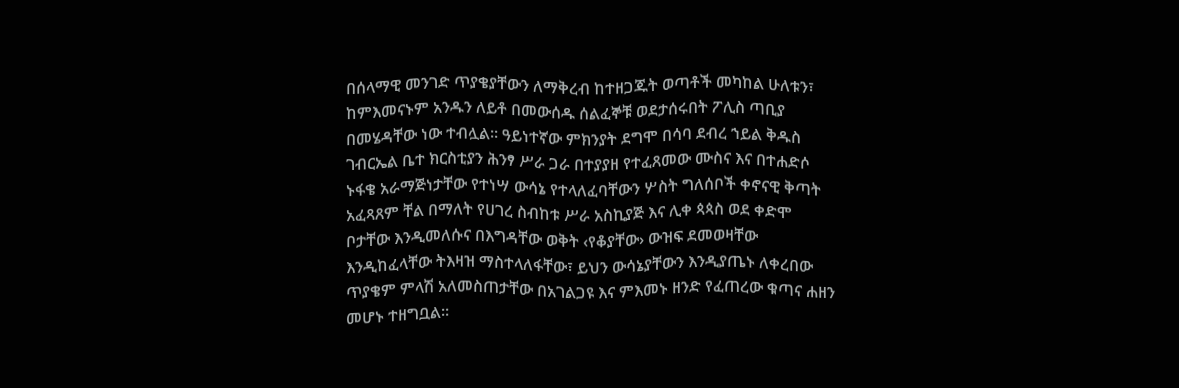በሰላማዊ መንገድ ጥያቄያቸውን ለማቅረብ ከተዘጋጁት ወጣቶች መካከል ሁለቱን፣ ከምእመናኑም አንዱን ለይቶ በመውሰዱ ሰልፈኞቹ ወደታሰሩበት ፖሊስ ጣቢያ በመሄዳቸው ነው ተብሏል፡፡ ዓይነተኛው ምክንያት ደግሞ በሳባ ደብረ ኀይል ቅዱስ ገብርኤል ቤተ ክርስቲያን ሕንፃ ሥራ ጋራ በተያያዘ የተፈጸመው ሙስና እና በተሐድሶ ኑፋቄ አራማጅነታቸው የተነሣ ውሳኔ የተላለፈባቸውን ሦስት ግለሰቦች ቀኖናዊ ቅጣት አፈጻጸም ቸል በማለት የሀገረ ስብከቱ ሥራ አስኪያጅ እና ሊቀ ጳጳስ ወደ ቀድሞ ቦታቸው እንዲመለሱና በእግዳቸው ወቅት ‹የቆያቸው› ውዝፍ ደመወዛቸው እንዲከፈላቸው ትእዛዝ ማስተላለፋቸው፣ ይህን ውሳኔያቸውን እንዲያጤኑ ለቀረበው ጥያቄም ምላሽ አለመስጠታቸው በአገልጋዩ እና ምእመኑ ዘንድ የፈጠረው ቁጣና ሐዘን መሆኑ ተዘግቧል፡፡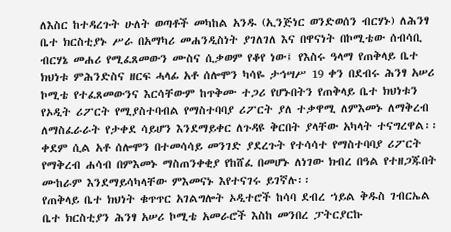ለእስር ከተዳረጉት ሁለት ወጣቶች መካከል አንዱ (ኢንጅነር ወንድወሰን ብርሃኑ) ለሕንፃ ቤተ ክርስቲያኑ ሥራ በአማካሪ መሐንዲስነት ያገለገለ እና በዋናነት በኮሚቴው ሰብሳቢ ብርሃኔ መሐሪ የሚፈጸመውን ሙስና ሲቃወም የቆየ ነው፤ የእስሩ ዓላማ የጠቅላይ ቤተ ክህነቱ ምሕንድስና ዘርፍ ሓላፊ አቶ ሰሎሞን ካሳዬ ታኅሣሥ 19 ቀን በደብሩ ሕንፃ አሠሪ ኮሚቴ የተፈጸመውንና እርሳቸውም ከጥቅሙ ተጋሪ የሆኑበትን የጠቅላይ ቤተ ክህነቱን የኦዲት ሪፖርት የሚያስተባብል የማስተባባያ ሪፖርት ያለ ተቃዋሚ ለምእመኑ ለማቅረብ ለማስፈራራት የታቀደ ሳይሆን እንደማይቀር ለጉዳዩ ቅርበት ያላቸው አካላት ተናግረዋል፡፡ ቀደም ሲል አቶ ሰሎሞን በተመሳሳይ መንገድ ያደረጉት የተሳሳተ የማስተባባያ ሪፖርት የማቅረብ ሐሳብ በምእመኑ ማስጠንቀቂያ የከሸፈ በመሆኑ ለነገው ክብረ በዓል የተዘጋጁበት ሙከራም እንደማይሳካላቸው ምእመናኑ እየተናገሩ ይገኛሉ፡፡
የጠቅላይ ቤተ ክህነት ቁጥጥር አገልግሎት ኦዲተሮች ከሳባ ደብረ ኀይል ቅዱስ ገብርኤል ቤተ ክርስቲያን ሕንፃ አሠሪ ኮሚቴ አመራሮች እስከ መንበረ ፓትርያርኩ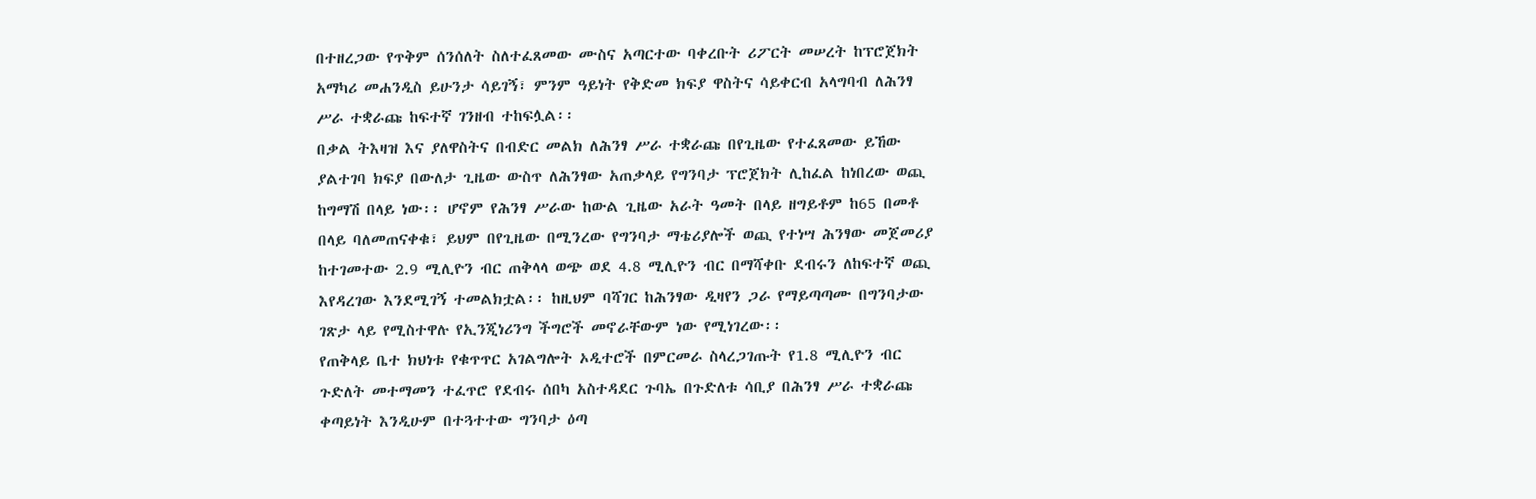በተዘረጋው የጥቅም ሰንሰለት ስለተፈጸመው ሙስና አጣርተው ባቀረቡት ሪፖርት መሠረት ከፕሮጀክት አማካሪ መሐንዲስ ይሁንታ ሳይገኝ፣ ምንም ዓይነት የቅድመ ክፍያ ዋስትና ሳይቀርብ አላግባብ ለሕንፃ ሥራ ተቋራጩ ከፍተኛ ገንዘብ ተከፍሏል፡፡
በቃል ትእዛዝ እና ያለዋስትና በብድር መልክ ለሕንፃ ሥራ ተቋራጩ በየጊዜው የተፈጸመው ይኸው ያልተገባ ክፍያ በውለታ ጊዜው ውስጥ ለሕንፃው አጠቃላይ የግንባታ ፕሮጀክት ሊከፈል ከነበረው ወጪ ከግማሽ በላይ ነው፡፡ ሆኖም የሕንፃ ሥራው ከውል ጊዜው አራት ዓመት በላይ ዘግይቶም ከ65 በመቶ በላይ ባለመጠናቀቁ፣ ይህም በየጊዜው በሚንረው የግንባታ ማቴሪያሎች ወጪ የተነሣ ሕንፃው መጀመሪያ ከተገመተው 2.9 ሚሊዮን ብር ጠቅላላ ወጭ ወደ 4.8 ሚሊዮን ብር በማሻቀቡ ደብሩን ለከፍተኛ ወጪ እየዳረገው እንደሚገኝ ተመልክቷል፡፡ ከዚህም ባሻገር ከሕንፃው ዲዛየን ጋራ የማይጣጣሙ በግንባታው ገጽታ ላይ የሚስተዋሉ የኢንጂነሪንግ ችግሮች መኖራቸውም ነው የሚነገረው፡፡
የጠቅላይ ቤተ ክህነቱ የቁጥጥር አገልግሎት ኦዲተሮች በምርመራ ስላረጋገጡት የ1.8 ሚሊዮን ብር ጉድለት መተማመን ተፈጥሮ የደብሩ ሰበካ አስተዳደር ጉባኤ በጉድለቱ ሳቢያ በሕንፃ ሥራ ተቋራጩ ቀጣይነት እንዲሁም በተጓተተው ግንባታ ዕጣ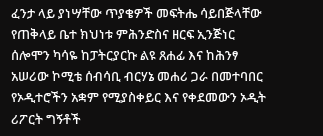ፈንታ ላይ ያነሣቸው ጥያቄዎች መፍትሔ ሳይበጅላቸው የጠቅላይ ቤተ ክህነቱ ምሕንድስና ዘርፍ ኢንጅነር ሰሎሞን ካሳዬ ከፓትርያርኩ ልዩ ጸሐፊ እና ከሕንፃ አሠሪው ኮሚቴ ሰብሳቢ ብርሃኔ መሐሪ ጋራ በመተባበር የኦዲተሮችን አቋም የሚያስቀይር እና የቀደመውን ኦዲት ሪፖርት ግኝቶች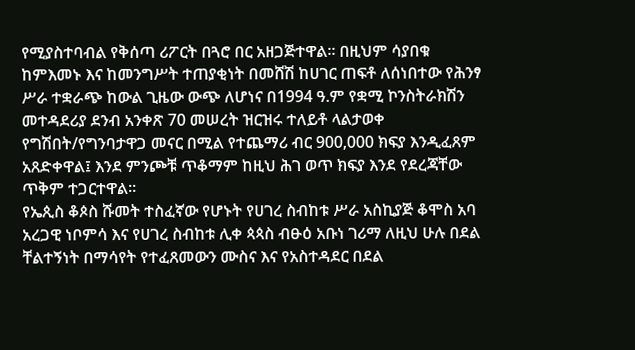የሚያስተባብል የቅሰጣ ሪፖርት በጓሮ በር አዘጋጅተዋል፡፡ በዚህም ሳያበቁ ከምእመኑ እና ከመንግሥት ተጠያቂነት በመሸሽ ከሀገር ጠፍቶ ለሰነበተው የሕንፃ ሥራ ተቋራጭ ከውል ጊዜው ውጭ ለሆነና በ1994 ዓ.ም የቋሚ ኮንስትራክሽን መተዳደሪያ ደንብ አንቀጽ 70 መሠረት ዝርዝሩ ተለይቶ ላልታወቀ የግሽበት/የግንባታዋጋ መናር በሚል የተጨማሪ ብር 900,000 ክፍያ እንዲፈጸም አጸድቀዋል፤ እንደ ምንጮቹ ጥቆማም ከዚህ ሕገ ወጥ ክፍያ እንደ የደረጃቸው ጥቅም ተጋርተዋል፡፡
የኤጲስ ቆጶስ ሹመት ተስፈኛው የሆኑት የሀገረ ስብከቱ ሥራ አስኪያጅ ቆሞስ አባ አረጋዊ ነቦምሳ እና የሀገረ ስብከቱ ሊቀ ጳጳስ ብፁዕ አቡነ ገሪማ ለዚህ ሁሉ በደል ቸልተኝነት በማሳየት የተፈጸመውን ሙስና እና የአስተዳደር በደል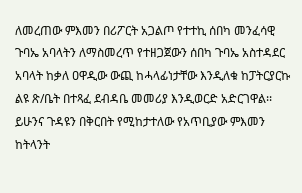ለመረጠው ምእመን በሪፖርት አጋልጦ የተተኪ ሰበካ መንፈሳዊ ጉባኤ አባላትን ለማስመረጥ የተዘጋጀውን ሰበካ ጉባኤ አስተዳደር አባላት ከቃለ ዐዋዲው ውጪ ከሓላፊነታቸው እንዲለቁ ከፓትርያርኩ ልዩ ጽ/ቤት በተጻፈ ደብዳቤ መመሪያ እንዲወርድ አድርገዋል፡፡
ይሁንና ጉዳዩን በቅርበት የሚከታተለው የአጥቢያው ምእመን ከትላንት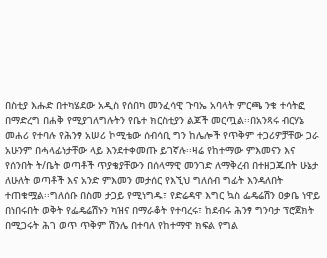በስቲያ እሑድ በተካሄደው አዲስ የሰበካ መንፈሳዊ ጉባኤ አባላት ምርጫ ንቁ ተሳትፎ በማድረግ በሐቅ የሚያገለግሉትን የቤተ ክርስቲያን ልጆች መርጧል፡፡በአንጻሩ ብርሃኔ መሐሪ የተባሉ የሕንፃ አሠሪ ኮሚቴው ሰብሳቢ ግን ከሌሎች የጥቅም ተጋሪዎቻቸው ጋራ አሁንም በሓላፊነታቸው ላይ እንደተቀመጡ ይገኛሉ፡፡ዛሬ የከተማው ምእመናን እና የሰንበት ት/ቤት ወጣቶች ጥያቄያቸውን በሰላማዊ መንገድ ለማቅረብ በተዘጋጁበት ሁኔታ ለሁለት ወጣቶች እና አንድ ምእመን መታሰር የእኚህ ግለሰብ ግፊት እንዳለበት ተጠቁሟል፡፡ግለሰቡ በስመ ታጋይ የሚነግዱ፣ የድሬዳዋ እግር ኳስ ፌዴሬሽን ዐቃቤ ነዋይ በነበሩበት ወቅት የፌዴሬሽኑን ካዝና በማራቆት የተባረሩ፣ ከደብሩ ሕንፃ ግንባታ ፕሮጀክት በሚጋሩት ሕገ ወጥ ጥቅም ሽንሌ በተባለ የከተማዋ ክፍል የግል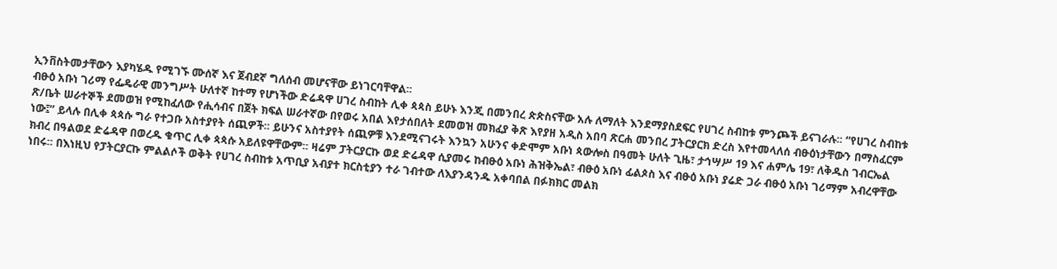ኢንቨስትመታቸውን እያካሄዱ የሚገኙ ሙሰኛ እና ጀብደኛ ግለሰብ መሆናቸው ይነገርባቸዋል፡፡
ብፁዕ አቡነ ገሪማ የፌዴራዊ መንግሥት ሁለተኛ ከተማ የሆነችው ድሬዳዋ ሀገረ ስብከት ሊቀ ጳጳስ ይሁኑ እንጂ በመንበረ ጵጵስናቸው አሉ ለማለት እንደማያስደፍር የሀገረ ስብከቱ ምንጮች ይናገራሉ፡፡ “የሀገረ ስብከቱ ጽ/ቤት ሠራተኞች ደመወዝ የሚከፈለው የሒሳብና በጀት ክፍል ሠራተኛው በየወሩ አበል እየታሰበለት ደመወዝ መክፈያ ቅጽ እየያዘ አዲስ አበባ ጽርሐ መንበረ ፓትርያርክ ድረስ እየተመላለሰ ብፁዕነታቸውን በማስፈርም ነው፤” ይላሉ በሊቀ ጳጳሱ ግራ የተጋቡ አስተያየት ሰጪዎች፡፡ ይሁንና አስተያየት ሰጪዎቹ እንደሚናገሩት እንኳን አሁንና ቀድሞም አቡነ ጳውሎስ በዓመት ሁለት ጊዜ፣ ታኅሣሥ 19 እና ሐምሌ 19፣ ለቅዱስ ገብርኤል ክብረ በዓልወደ ድሬዳዋ በወረዱ ቁጥር ሊቀ ጳጳሱ አይለዩዋቸውም፡፡ ዛሬም ፓትርያርኩ ወደ ድሬዳዋ ሲያመሩ ከብፁዕ አቡነ ሕዝቅኤል፣ ብፁዕ አቡነ ፊልጶስ እና ብፁዕ አቡነ ያሬድ ጋራ ብፁዕ አቡነ ገሪማም አብረዋቸው ነበሩ፡፡ በእነዚህ የፓትርያርኩ ምልልሶች ወቅት የሀገረ ስብከቱ አጥቢያ አብያተ ክርስቲያን ተራ ገብተው ለእያንዳንዱ አቀባበል በፉክክር መልክ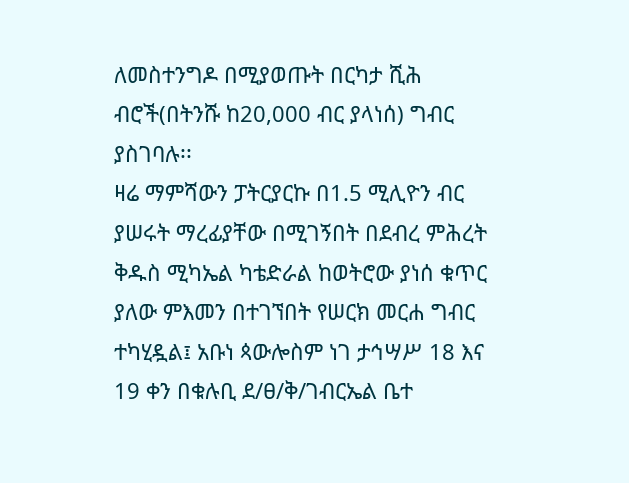ለመስተንግዶ በሚያወጡት በርካታ ሺሕ ብሮች(በትንሹ ከ20,000 ብር ያላነሰ) ግብር ያስገባሉ፡፡
ዛሬ ማምሻውን ፓትርያርኩ በ1.5 ሚሊዮን ብር ያሠሩት ማረፊያቸው በሚገኝበት በደብረ ምሕረት ቅዱስ ሚካኤል ካቴድራል ከወትሮው ያነሰ ቁጥር ያለው ምእመን በተገኘበት የሠርክ መርሐ ግብር ተካሂዷል፤ አቡነ ጳውሎስም ነገ ታኅሣሥ 18 እና 19 ቀን በቁሉቢ ደ/ፀ/ቅ/ገብርኤል ቤተ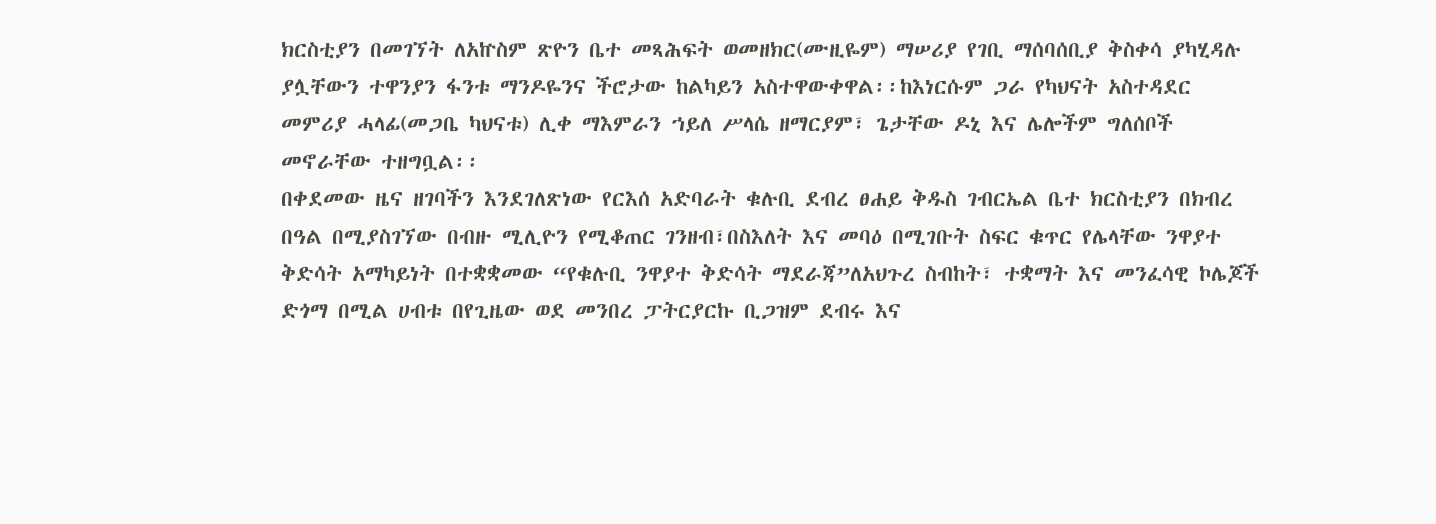ክርስቲያን በመገኘት ለአኵስም ጽዮን ቤተ መጻሕፍት ወመዘክር(ሙዚዬም) ማሠሪያ የገቢ ማሰባሰቢያ ቅስቀሳ ያካሂዳሉ ያሏቸውን ተዋንያን ፋንቱ ማንዶዬንና ችሮታው ከልካይን አስተዋውቀዋል፡፡ከእነርሱም ጋራ የካህናት አስተዳደር መምሪያ ሓላፊ(መጋቤ ካህናቱ) ሊቀ ማእምራን ኀይለ ሥላሴ ዘማርያም፣ ጌታቸው ዶኒ እና ሌሎችም ግለሰቦች መኖራቸው ተዘግቧል፡፡
በቀደመው ዜና ዘገባችን እንደገለጽነው የርእሰ አድባራት ቁሉቢ ደብረ ፀሐይ ቅዱስ ገብርኤል ቤተ ክርስቲያን በክብረ በዓል በሚያስገኘው በብዙ ሚሊዮን የሚቆጠር ገንዘብ፣በስእለት እና መባዕ በሚገቡት ስፍር ቁጥር የሌላቸው ንዋያተ ቅድሳት አማካይነት በተቋቋመው “የቁሉቢ ንዋያተ ቅድሳት ማደራጃ”ለአህጉረ ስብከት፣ ተቋማት እና መንፈሳዊ ኮሌጆች ድጎማ በሚል ሀብቱ በየጊዜው ወደ መንበረ ፓትርያርኩ ቢጋዝም ደብሩ እና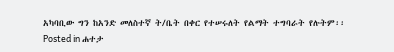አካባቢው ግን ከአንድ መለስተኛ ት/ቤት በቀር የተሠሩለት የልማት ተግባራት የሉትም፡፡
Posted in ሐተታ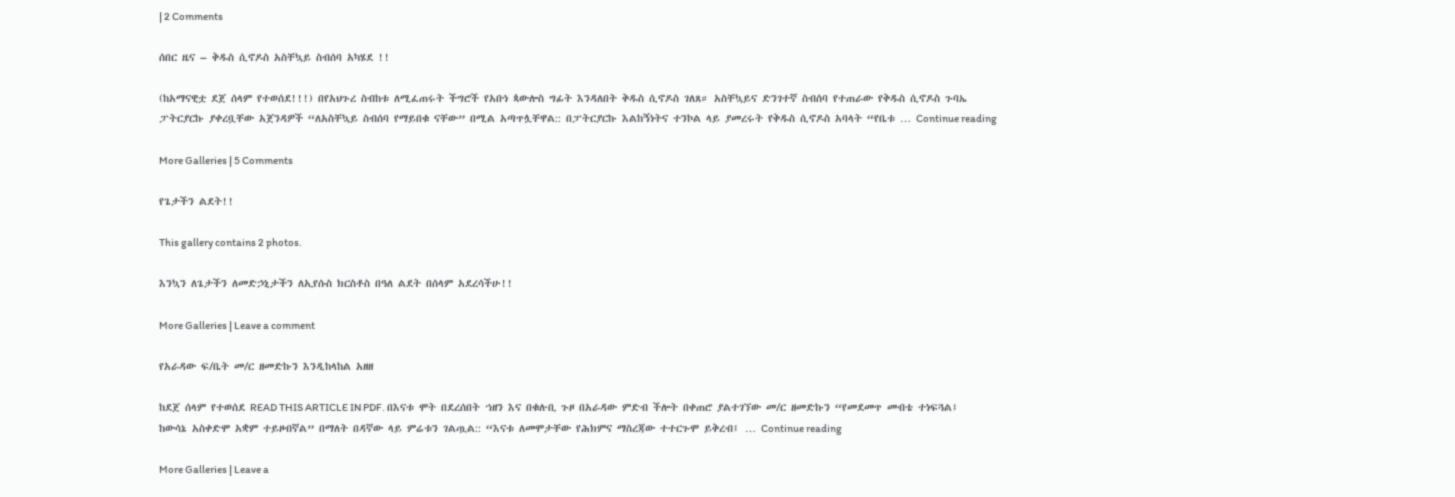| 2 Comments

ሰበር ዜና – ቅዱስ ሲኖዶስ አስቸኳይ ስብሰባ አካሄደ !!

(ከአማናዊቷ ደጀ ሰላም የተወሰደ!!!) በየአህጉረ ስብከቱ ለሚፈጠሩት ችግሮች የአቡነ ጳውሎስ ግፊት እንዳለበት ቅዱስ ሲኖዶስ ገለጸ። አስቸኳይና ድንገተኛ ስብሰባ የተጠራው የቅዱስ ሲኖዶስ ጉባኤ ፓትርያርኩ ያቀረቧቸው አጀንዳዎች “ለአስቸኳይ ስብሰባ የማይበቁ ናቸው” በሚል አጣጥሏቸዋል:: በፓትርያርኩ እልከኝነትና ተንኮል ላይ ያመረሩት የቅዱስ ሲኖዶስ አባላት “የቤቱ … Continue reading

More Galleries | 5 Comments

የጌታችን ልደት!!

This gallery contains 2 photos.

እንኳን ለጌታችን ለመድኃኒታችን ለኢየሱስ ክርስቶስ በዓለ ልደት በሰላም አደረሳችሁ!!

More Galleries | Leave a comment

የአራዳው ፍ/ቤት መ/ር ዘመድኩን እንዲከላከል አዘዘ

ከደጀ ሰላም የተወሰደ READ THIS ARTICLE IN PDF. በእናቱ ሞት በደረሰበት ኀዘን እና በቁሉቢ ጉዞ በአራዳው ምድብ ችሎት በቀጠሮ ያልተገኘው መ/ር ዘመድኩን “የመደመጥ መብቴ ተነፍጓል፤ ከውሳኔ አስቀድሞ አቋም ተይዞብኛል” በማለት በዳኛው ላይ ምሬቱን ገልጧል:: “እናቱ ለመሞታቸው የሕክምና ማስረጃው ተተርጉሞ ይቅረብ፤ … Continue reading

More Galleries | Leave a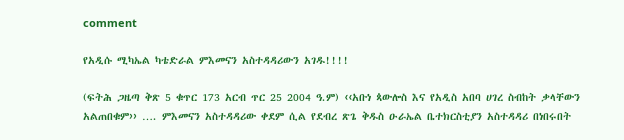comment

የአዲሱ ሚካኤል ካቴድራል ምእመናን አስተዳዳሪውን አገዱ!!!!

(ፍትሕ ጋዜጣ ቅጽ 5 ቁጥር 173 አርብ ጥር 25 2004 ዓ.ም) ‹‹አቡነ ጳውሎስ እና የአዲስ አበባ ሀገረ ስብከት ቃላቸውን አልጠበቁም›› …. ምእመናን አስተዳዳሪው ቀደም ሲል የደብረ ጽጌ ቅዱስ ዑራኤል ቤተክርስቲያን አስተዳዳሪ በነበሩበት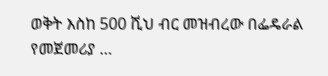ወቅት እስከ 500 ሺህ ብር መዝብረው በፌዴራል የመጀመሪያ …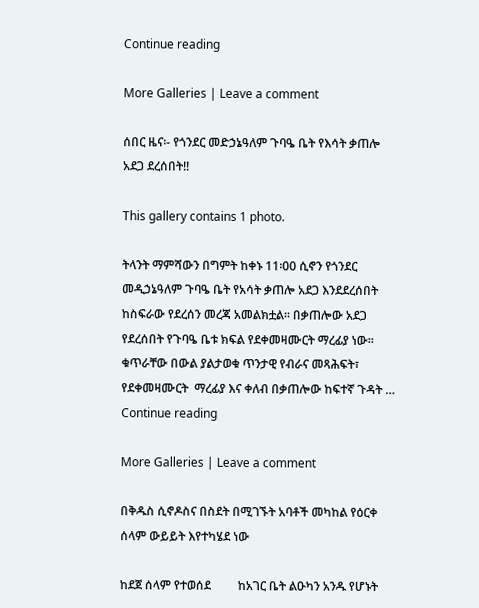Continue reading

More Galleries | Leave a comment

ሰበር ዜና፡- የጎንደር መድኃኔዓለም ጉባዔ ቤት የእሳት ቃጠሎ አደጋ ደረሰበት!!

This gallery contains 1 photo.

ትላንት ማምሻውን በግምት ከቀኑ 11፡00 ሲኖን የጎንደር መዲኃኔዓለም ጉባዔ ቤት የአሳት ቃጠሎ አደጋ እንደደረሰበት ከስፍራው የደረሰን መረጃ አመልክቷል፡፡ በቃጠሎው አደጋ የደረሰበት የጉባዔ ቤቱ ክፍል የደቀመዛሙርት ማረፊያ ነው፡፡ ቁጥራቸው በውል ያልታወቁ ጥንታዊ የብራና መጻሕፍት፣ የደቀመዛሙርት  ማረፊያ እና ቀለብ በቃጠሎው ከፍተኛ ጉዳት … Continue reading

More Galleries | Leave a comment

በቅዱስ ሲኖዶስና በስደት በሚገኙት አባቶች መካከል የዕርቀ ሰላም ውይይት እየተካሄደ ነው

ከደጀ ሰላም የተወሰደ         ከአገር ቤት ልዑካን አንዱ የሆኑት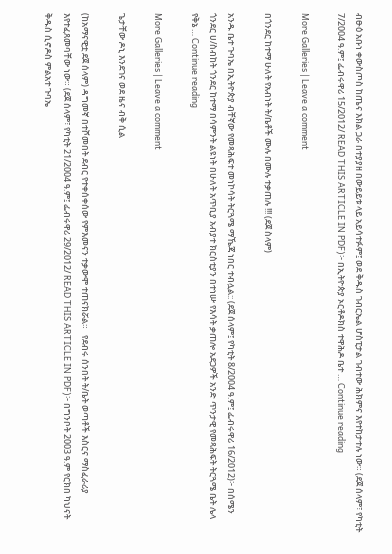ብፁዕ አቡነ ቀውስጦስ ከጤና እክል ጋራ በተያያዘ በውይይቱ ላይ አይሳተፉም፤ ወደ ቅዱስ ገብርኤል ሆስፒታል ገብተው ሕክምና እየተከታተሉ ነው። (ደጀ ሰላም፣ የካቲት 7/2004 ዓ.ም፤ ፌብሩዋሪ 15/2012/ READ THIS ARTICLE IN PDF)፦ በኢትዮጵያ ኦርቶዶክስ ተዋሕዶ ቤተ … Continue reading

More Galleries | Leave a comment

በጎንደር ከተማ ሁለት የአብነት ት/ቤቶች ሙሉ በሙሉ ተቃጠሉ !!! (ደጀ ስላም)

አንዱ ቤተ ጉባኤ በኢትዮጵያ ብቸኛው የመጻሕፍተ መነኮሳት ትርጓሜ ማኼጃ ነበር ተብሏል:: (ደጀ ሰላም፤ የካቲት 8/2004 ዓ.ም፤ ፌብሩዋሪ 16/2012)፦ በሰሜን ጎንደር ሀ/ስብከት ጎንደር ከተማ በሳምንት ልዩነት በሁለት አጥቢያ አብያተ ክርስቲያን በተነሡ የእሳት ቃጠሎ አደጋዎች አንድ ጥንታዊ የመጻሕፍት ትርጓሜ ቤት ሌላ የቅኔ … Continue reading

More Galleries | Leave a comment

ጌታቸው ዶኒ እንደገና ወደ ዜና ብቅ ሲል

(ከአማናዊቷ ደጀ ሰላም) ዳግመኛ በተሾመበት ደብር የተቀሰቀሰው የምእመናን ተቃውሞ ተጠናክሯል።   የደብሩ ሰንበት ት/ቤት ወጣቶች እስርና ማስፈራሪያ እየተፈጸመባቸው ነው። (ደጀ ሰላም፣ የካቲት 21/2004 ዓ.ም፤ ፌብሩዋሪ 29/2012/ READ THIS ARTICLE IN PDF)፦ በግንቦት 2003 ዓ.ም የርክበ ካህናት ቅዱስ ሲኖዶስ ምልአተ ጉባኤ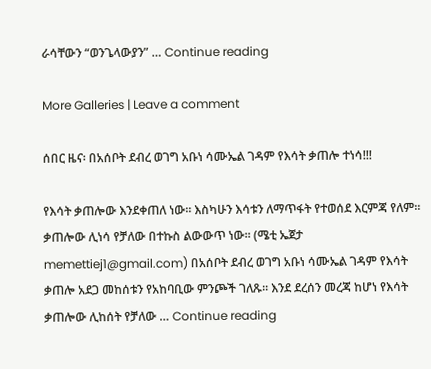ራሳቸውን “ወንጌላውያን” … Continue reading

More Galleries | Leave a comment

ሰበር ዜና፡ በአሰቦት ደብረ ወገግ አቡነ ሳሙኤል ገዳም የእሳት ቃጠሎ ተነሳ!!!

የእሳት ቃጠሎው እንደቀጠለ ነው፡፡ እስካሁን እሳቱን ለማጥፋት የተወሰደ እርምጃ የለም፡፡ ቃጠሎው ሊነሳ የቻለው በተኩስ ልውውጥ ነው፡፡ (ሜቲ ኤጀታ memettiej1@gmail.com) በአሰቦት ደብረ ወገግ አቡነ ሳሙኤል ገዳም የእሳት ቃጠሎ አደጋ መከሰቱን የአከባቢው ምንጮች ገለጹ፡፡ እንደ ደረሰን መረጃ ከሆነ የእሳት ቃጠሎው ሊከሰት የቻለው … Continue reading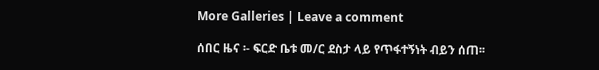More Galleries | Leave a comment

ሰበር ዜና ፡- ፍርድ ቤቱ መ/ር ደስታ ላይ የጥፋተኝነት ብይን ሰጠ፡፡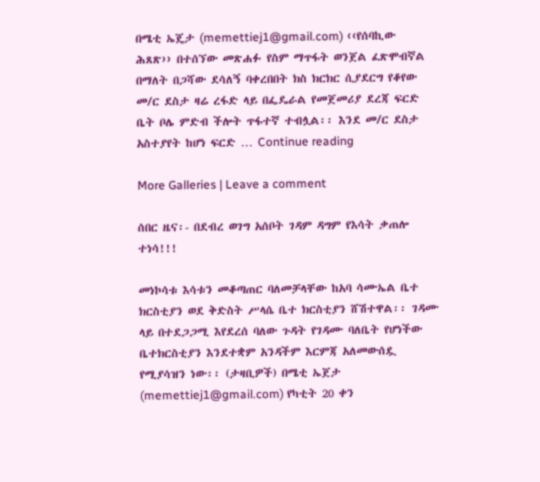በሜቲ ኤጄታ (memettiej1@gmail.com) ‹‹የሰባኪው ሕጸጽ›› በተሰኘው መጽሐፉ የስም ማጥፋት ወንጀል ፈጽሞብኛል በማለት በጋሻው ደሳለኝ ባቀረበበት ክስ ክርክር ሲያደርግ የቆየው መ/ር ደስታ ዛሬ ረፋድ ላይ በፌዴራል የመጀመሪያ ደረጃ ፍርድ ቤት ቦሌ ምድብ ችሎት ጥፋተኛ ተብሏል፡፡ እንደ መ/ር ደስታ አስተያየት ከሆነ ፍርድ … Continue reading

More Galleries | Leave a comment

ሰበር ዜና፡- በደብረ ወገግ አሰቦት ገዳም ዳግም የእሳት ቃጠሎ ተነሳ!!!

መነኮሳቱ እሳቱን መቆጣጠር ባለመቻላቸው ከአባ ሳሙኤል ቤተ ክርስቲያን ወደ ቅድስት ሥላሴ ቤተ ክርስቲያን ሸሽተዋል፡፡ ገዳሙ ላይ በተደጋጋሚ እየደረሰ ባለው ጉዳት የገዳሙ ባለቤት የሆነችው ቤተክርስቲያን እንደተቋም አንዳችም እርምጃ አለመውሰዷ የሚያሳዝን ነው፡፡ (ታዛቢዎች) በሜቲ ኤጀታ (memettiej1@gmail.com) የካቲት 20 ቀን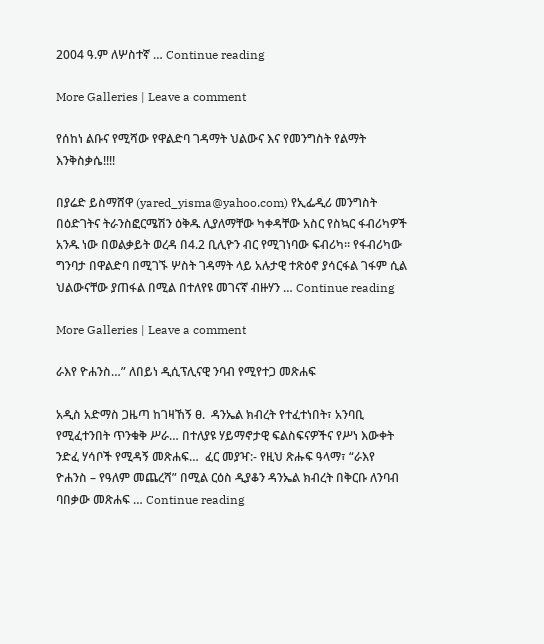2004 ዓ.ም ለሦስተኛ … Continue reading

More Galleries | Leave a comment

የሰከነ ልቡና የሚሻው የዋልድባ ገዳማት ህልውና እና የመንግስት የልማት እንቅስቃሴ!!!!

በያሬድ ይስማሸዋ (yared_yisma@yahoo.com) የኢፌዲሪ መንግስት በዕድገትና ትራንስፎርሜሽን ዕቅዱ ሊያለማቸው ካቀዳቸው አስር የስኳር ፋብሪካዎች አንዱ ነው በወልቃይት ወረዳ በ4.2 ቢሊዮን ብር የሚገነባው ፍብሪካ፡፡ የፋብሪካው ግንባታ በዋልድባ በሚገኙ ሦስት ገዳማት ላይ አሉታዊ ተጽዕኖ ያሳርፋል ገፋም ሲል ህልውናቸው ያጠፋል በሚል በተለየዩ መገናኛ ብዙሃን … Continue reading

More Galleries | Leave a comment

ራእየ ዮሐንስ…” ለበይነ ዲሲፕሊናዊ ንባብ የሚየተጋ መጽሐፍ

አዲስ አድማስ ጋዜጣ ከገዛኸኝ ፀ.  ዳንኤል ክብረት የተፈተነበት፣ አንባቢ የሚፈተንበት ጥንቁቅ ሥራ… በተለያዩ ሃይማኖታዊ ፍልስፍናዎችና የሥነ እውቀት ንድፈ ሃሳቦች የሚዳኝ መጽሐፍ…  ፈር መያዣ:- የዚህ ጽሑፍ ዓላማ፣ “ራእየ ዮሐንስ – የዓለም መጨረሻ” በሚል ርዕስ ዲያቆን ዳንኤል ክብረት በቅርቡ ለንባብ ባበቃው መጽሐፍ … Continue reading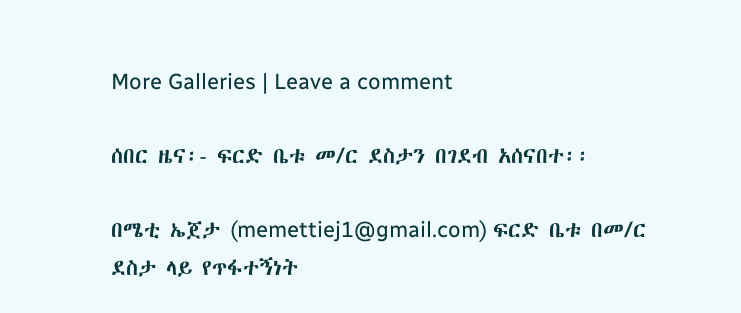More Galleries | Leave a comment

ሰበር ዜና፡- ፍርድ ቤቱ መ/ር ደስታን በገደብ አሰናበተ፡፡

በሜቲ ኤጀታ (memettiej1@gmail.com) ፍርድ ቤቱ በመ/ር ደስታ ላይ የጥፋተኝነት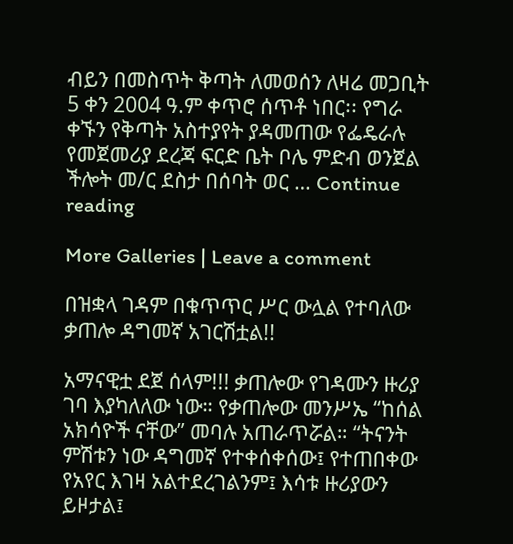ብይን በመስጥት ቅጣት ለመወሰን ለዛሬ መጋቢት 5 ቀን 2004 ዓ.ም ቀጥሮ ሰጥቶ ነበር፡፡ የግራ ቀኙን የቅጣት አስተያየት ያዳመጠው የፌዴራሉ የመጀመሪያ ደረጃ ፍርድ ቤት ቦሌ ምድብ ወንጀል ችሎት መ/ር ደስታ በሰባት ወር … Continue reading

More Galleries | Leave a comment

በዝቋላ ገዳም በቁጥጥር ሥር ውሏል የተባለው ቃጠሎ ዳግመኛ አገርሽቷል!!

አማናዊቷ ደጀ ሰላም!!! ቃጠሎው የገዳሙን ዙሪያ ገባ እያካለለው ነው። የቃጠሎው መንሥኤ “ከሰል አክሳዮች ናቸው” መባሉ አጠራጥሯል። “ትናንት ምሽቱን ነው ዳግመኛ የተቀሰቀሰው፤ የተጠበቀው የአየር እገዛ አልተደረገልንም፤ እሳቱ ዙሪያውን ይዞታል፤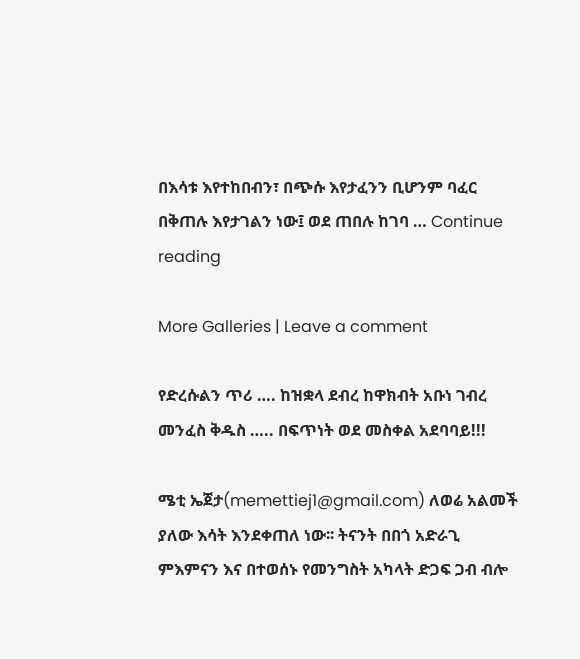በእሳቱ እየተከበብን፣ በጭሱ እየታፈንን ቢሆንም ባፈር በቅጠሉ እየታገልን ነው፤ ወደ ጠበሉ ከገባ … Continue reading

More Galleries | Leave a comment

የድረሱልን ጥሪ …. ከዝቋላ ደብረ ከዋክብት አቡነ ገብረ መንፈስ ቅዱስ ….. በፍጥነት ወደ መስቀል አደባባይ!!!

ሜቲ ኤጀታ(memettiej1@gmail.com) ለወሬ አልመች ያለው እሳት እንደቀጠለ ነው፡፡ ትናንት በበጎ አድራጊ ምእምናን እና በተወሰኑ የመንግስት አካላት ድጋፍ ጋብ ብሎ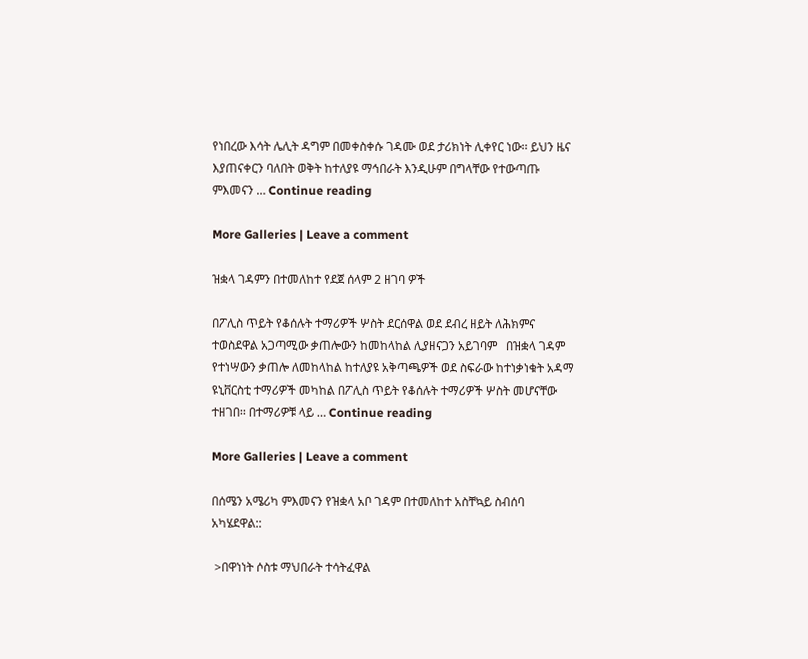የነበረው እሳት ሌሊት ዳግም በመቀስቀሱ ገዳሙ ወደ ታሪክነት ሊቀየር ነው፡፡ ይህን ዜና እያጠናቀርን ባለበት ወቅት ከተለያዩ ማኅበራት እንዲሁም በግላቸው የተውጣጡ ምእመናን … Continue reading

More Galleries | Leave a comment

ዝቋላ ገዳምን በተመለከተ የደጀ ሰላም 2 ዘገባ ዎች

በፖሊስ ጥይት የቆሰሉት ተማሪዎች ሦስት ደርሰዋል ወደ ደብረ ዘይት ለሕክምና ተወስደዋል አጋጣሚው ቃጠሎውን ከመከላከል ሊያዘናጋን አይገባም   በዝቋላ ገዳም የተነሣውን ቃጠሎ ለመከላከል ከተለያዩ አቅጣጫዎች ወደ ስፍራው ከተነቃነቁት አዳማ ዩኒቨርስቲ ተማሪዎች መካከል በፖሊስ ጥይት የቆሰሉት ተማሪዎች ሦስት መሆናቸው ተዘገበ፡፡ በተማሪዎቹ ላይ … Continue reading

More Galleries | Leave a comment

በሰሜን አሜሪካ ምእመናን የዝቋላ አቦ ገዳም በተመለከተ አስቸኳይ ስብሰባ አካሄደዋል::

 >በዋነነት ሶስቱ ማህበራት ተሳትፈዋል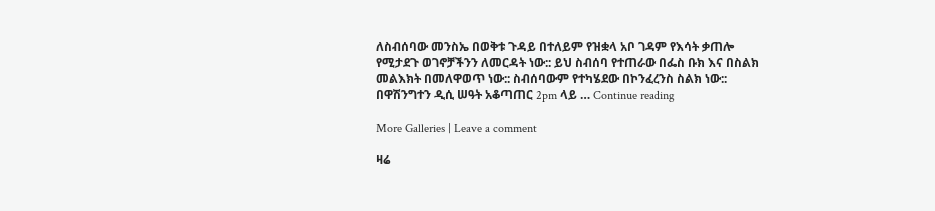ለስብሰባው መንስኤ በወቅቱ ጉዳይ በተለይም የዝቋላ አቦ ገዳም የእሳት ቃጠሎ የሚታደጉ ወገኖቻችንን ለመርዳት ነው:: ይህ ስብሰባ የተጠራው በፌስ ቡክ እና በስልክ መልእክት በመለዋወጥ ነው:: ስብሰባውም የተካሄደው በኮንፈረንስ ስልክ ነው:: በዋሽንግተን ዲሲ ሠዓት አቆጣጠር 2pm ላይ … Continue reading

More Galleries | Leave a comment

ዛሬ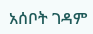አሰቦት ገዳም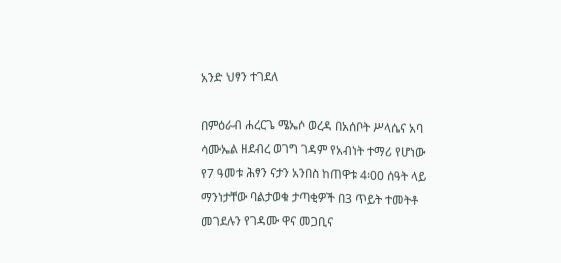አንድ ህፃን ተገደለ

በምዕራብ ሐረርጌ ሜኤሶ ወረዳ በአሰቦት ሥላሴና አባ ሳሙኤል ዘደብረ ወገግ ገዳም የአብነት ተማሪ የሆነው የ7 ዓመቱ ሕፃን ናታን አንበስ ከጠዋቱ 4፡00 ሰዓት ላይ ማንነታቸው ባልታወቁ ታጣቂዎች በ3 ጥይት ተመትቶ መገደሉን የገዳሙ ዋና መጋቢና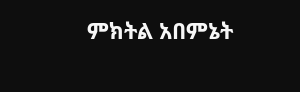ምክትል አበምኔት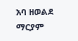አባ ዘወልደ ማርያም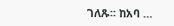ገለጹ፡፡ ከአባ …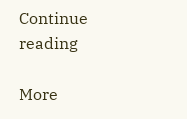Continue reading

More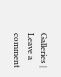Galleries | Leave a comment